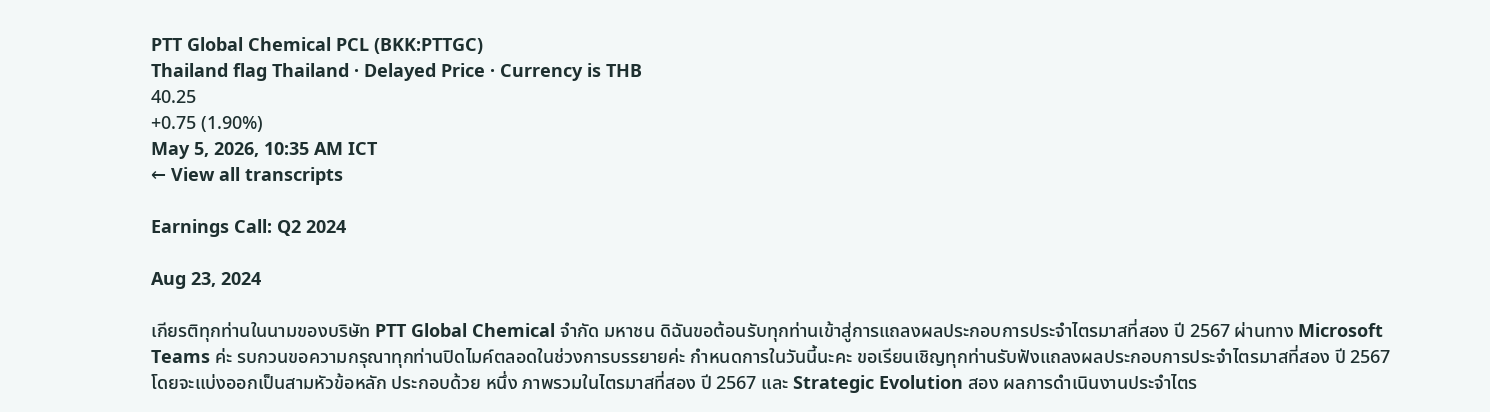PTT Global Chemical PCL (BKK:PTTGC)
Thailand flag Thailand · Delayed Price · Currency is THB
40.25
+0.75 (1.90%)
May 5, 2026, 10:35 AM ICT
← View all transcripts

Earnings Call: Q2 2024

Aug 23, 2024

เกียรติทุกท่านในนามของบริษัท PTT Global Chemical จำกัด มหาชน ดิฉันขอต้อนรับทุกท่านเข้าสู่การแถลงผลประกอบการประจำไตรมาสที่สอง ปี 2567 ผ่านทาง Microsoft Teams ค่ะ รบกวนขอความกรุณาทุกท่านปิดไมค์ตลอดในช่วงการบรรยายค่ะ กำหนดการในวันนี้นะคะ ขอเรียนเชิญทุกท่านรับฟังแถลงผลประกอบการประจำไตรมาสที่สอง ปี 2567 โดยจะแบ่งออกเป็นสามหัวข้อหลัก ประกอบด้วย หนึ่ง ภาพรวมในไตรมาสที่สอง ปี 2567 และ Strategic Evolution สอง ผลการดำเนินงานประจำไตร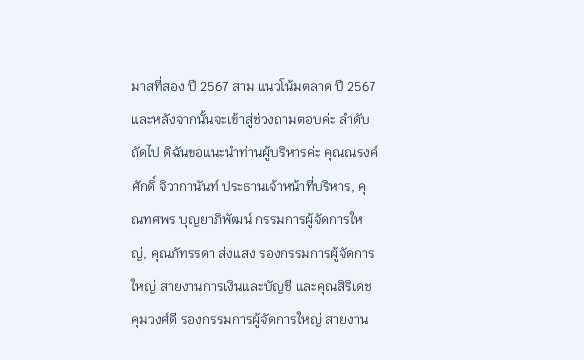มาสที่สอง ปี 2567 สาม แนวโน้มตลาด ปี 2567 และหลังจากนั้นจะเข้าสู่ช่วงถามตอบค่ะ ลำดับถัดไป ดิฉันขอแนะนำท่านผู้บริหารค่ะ คุณณรงค์ศักดิ์ จิวากานันท์ ประธานเจ้าหน้าที่บริหาร, คุณทศพร บุญยาภิพัฒน์ กรรมการผู้จัดการใหญ่, คุณภัทรรดา ส่งแสง รองกรรมการผู้จัดการใหญ่ สายงานการเงินและบัญชี และคุณสิริเดช คุมวงศ์ดี รองกรรมการผู้จัดการใหญ่ สายงาน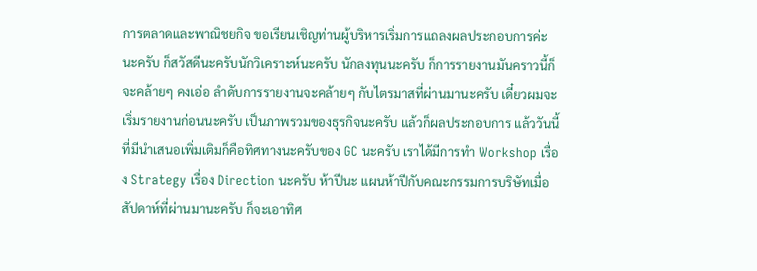การตลาดและพาณิชยกิจ ขอเรียนเชิญท่านผู้บริหารเริ่มการแถลงผลประกอบการค่ะ นะครับ ก็สวัสดีนะครับนักวิเคราะห์นะครับ นักลงทุนนะครับ ก็การรายงานมันคราวนี้ก็จะคล้ายๆ คงเอ่อ ลำดับการรายงานจะคล้ายๆ กับไตรมาสที่ผ่านมานะครับ เดี๋ยวผมจะเริ่มรายงานก่อนนะครับ เป็นภาพรวมของธุรกิจนะครับ แล้วก็ผลประกอบการ แล้ววันนี้ที่มีนำเสนอเพิ่มเติมก็คือทิศทางนะครับของ GC นะครับ เราได้มีการทำ Workshop เรื่อง Strategy เรื่อง Direction นะครับ ห้าปีนะ แผนห้าปีกับคณะกรรมการบริษัทเมื่อสัปดาห์ที่ผ่านมานะครับ ก็จะเอาทิศ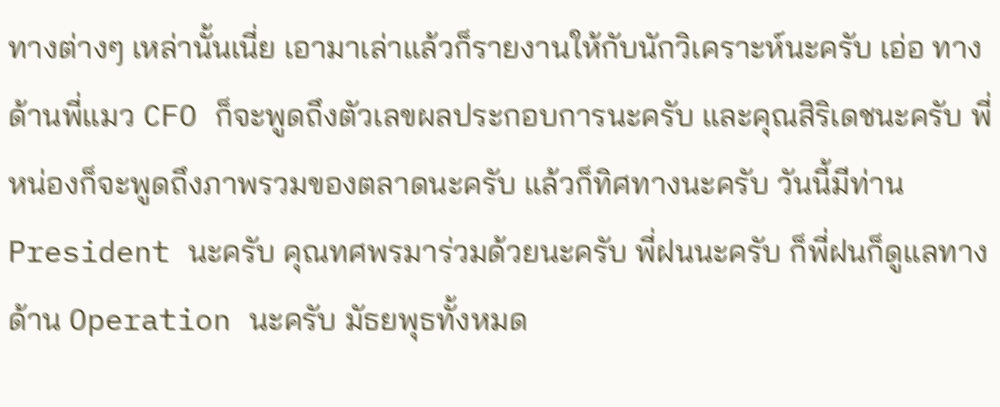ทางต่างๆ เหล่านั้นเนี่ย เอามาเล่าแล้วก็รายงานให้กับนักวิเคราะห์นะครับ เอ่อ ทางด้านพี่แมว CFO ก็จะพูดถึงตัวเลขผลประกอบการนะครับ และคุณสิริเดชนะครับ พี่หน่องก็จะพูดถึงภาพรวมของตลาดนะครับ แล้วก็ทิศทางนะครับ วันนี้มีท่าน President นะครับ คุณทศพรมาร่วมด้วยนะครับ พี่ฝนนะครับ ก็พี่ฝนก็ดูแลทางด้าน Operation นะครับ มัธยพุธทั้งหมด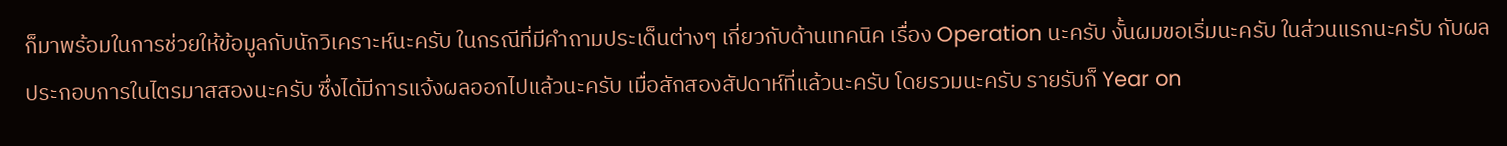ก็มาพร้อมในการช่วยให้ข้อมูลกับนักวิเคราะห์นะครับ ในกรณีที่มีคำถามประเด็นต่างๆ เกี่ยวกับด้านเทคนิค เรื่อง Operation นะครับ งั้นผมขอเริ่มนะครับ ในส่วนแรกนะครับ กับผลประกอบการในไตรมาสสองนะครับ ซึ่งได้มีการแจ้งผลออกไปแล้วนะครับ เมื่อสักสองสัปดาห์ที่แล้วนะครับ โดยรวมนะครับ รายรับก็ Year on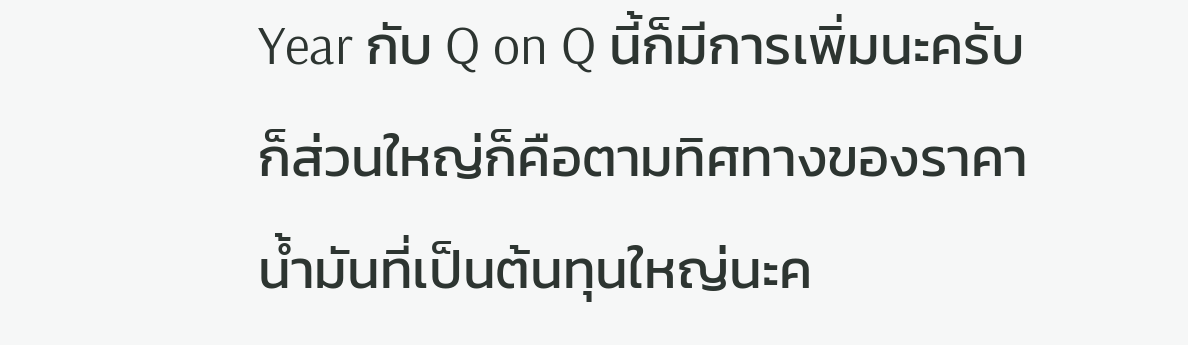Year กับ Q on Q นี้ก็มีการเพิ่มนะครับ ก็ส่วนใหญ่ก็คือตามทิศทางของราคาน้ำมันที่เป็นต้นทุนใหญ่นะค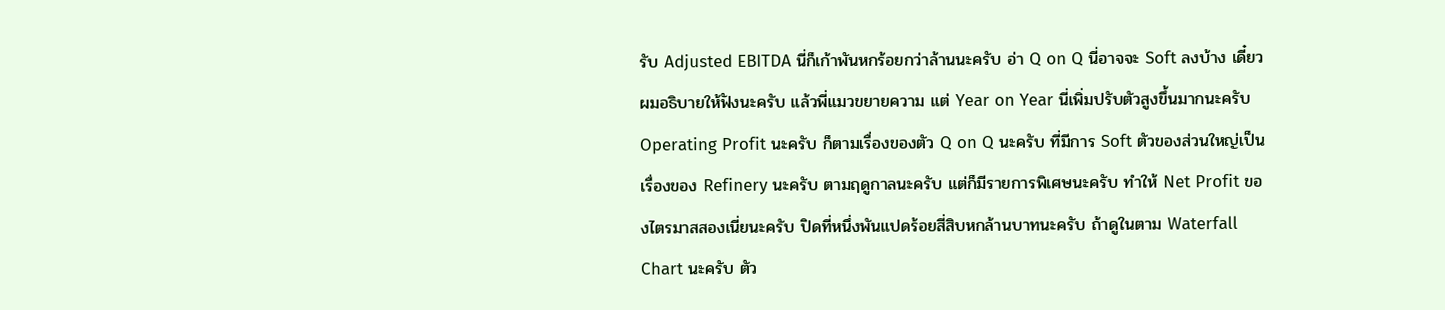รับ Adjusted EBITDA นี่ก็เก้าพันหกร้อยกว่าล้านนะครับ อ่า Q on Q นี่อาจจะ Soft ลงบ้าง เดี๋ยวผมอธิบายให้ฟังนะครับ แล้วพี่แมวขยายความ แต่ Year on Year นี่เพิ่มปรับตัวสูงขึ้นมากนะครับ Operating Profit นะครับ ก็ตามเรื่องของตัว Q on Q นะครับ ที่มีการ Soft ตัวของส่วนใหญ่เป็นเรื่องของ Refinery นะครับ ตามฤดูกาลนะครับ แต่ก็มีรายการพิเศษนะครับ ทำให้ Net Profit ของไตรมาสสองเนี่ยนะครับ ปิดที่หนึ่งพันแปดร้อยสี่สิบหกล้านบาทนะครับ ถ้าดูในตาม Waterfall Chart นะครับ ตัว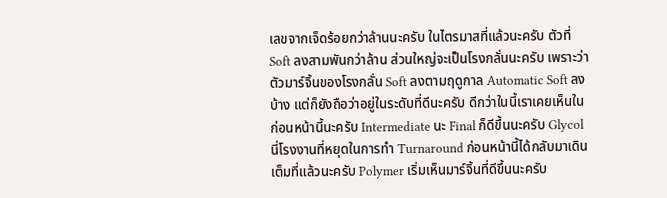เลขจากเจ็ดร้อยกว่าล้านนะครับ ในไตรมาสที่แล้วนะครับ ตัวที่ Soft ลงสามพันกว่าล้าน ส่วนใหญ่จะเป็นโรงกลั่นนะครับ เพราะว่าตัวมาร์จิ้นของโรงกลั่น Soft ลงตามฤดูกาล Automatic Soft ลงบ้าง แต่ก็ยังถือว่าอยู่ในระดับที่ดีนะครับ ดีกว่าในนี้เราเคยเห็นในก่อนหน้านี้นะครับ Intermediate นะ Final ก็ดีขึ้นนะครับ Glycol นี่โรงงานที่หยุดในการทำ Turnaround ก่อนหน้านี้ได้กลับมาเดินเต็มที่แล้วนะครับ Polymer เริ่มเห็นมาร์จิ้นที่ดีขึ้นนะครับ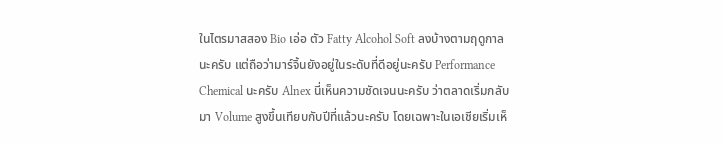ในไตรมาสสอง Bio เอ่อ ตัว Fatty Alcohol Soft ลงบ้างตามฤดูกาลนะครับ แต่ถือว่ามาร์จิ้นยังอยู่ในระดับที่ดีอยู่นะครับ Performance Chemical นะครับ Alnex นี่เห็นความชัดเจนนะครับ ว่าตลาดเริ่มกลับมา Volume สูงขึ้นเทียบกับปีที่แล้วนะครับ โดยเฉพาะในเอเชียเริ่มเห็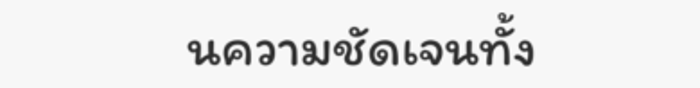นความชัดเจนทั้ง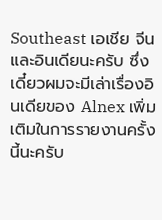Southeast เอเชีย จีน และอินเดียนะครับ ซึ่งเดี๋ยวผมจะมีเล่าเรื่องอินเดียของ Alnex เพิ่มเติมในการรายงานครั้งนี้นะครับ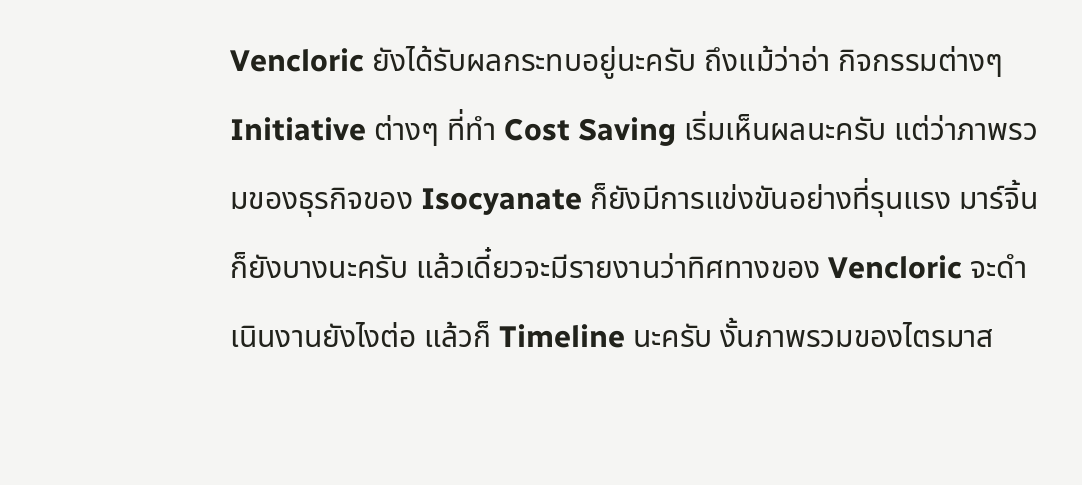Vencloric ยังได้รับผลกระทบอยู่นะครับ ถึงแม้ว่าอ่า กิจกรรมต่างๆ Initiative ต่างๆ ที่ทำ Cost Saving เริ่มเห็นผลนะครับ แต่ว่าภาพรวมของธุรกิจของ Isocyanate ก็ยังมีการแข่งขันอย่างที่รุนแรง มาร์จิ้นก็ยังบางนะครับ แล้วเดี๋ยวจะมีรายงานว่าทิศทางของ Vencloric จะดำเนินงานยังไงต่อ แล้วก็ Timeline นะครับ งั้นภาพรวมของไตรมาส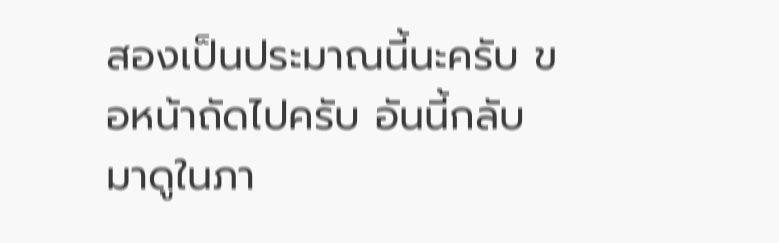สองเป็นประมาณนี้นะครับ ขอหน้าถัดไปครับ อันนี้กลับมาดูในภา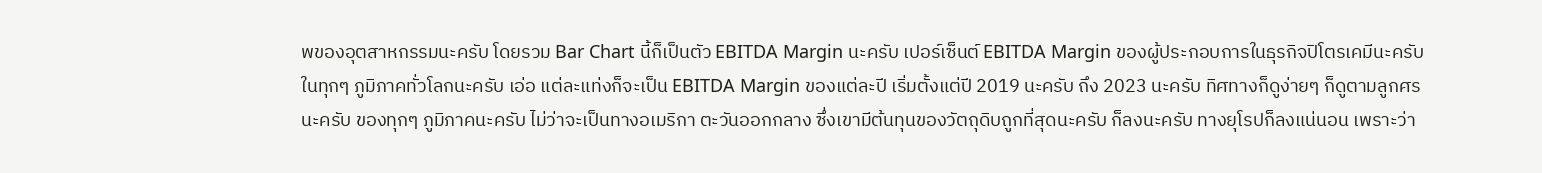พของอุตสาหกรรมนะครับ โดยรวม Bar Chart นี้ก็เป็นตัว EBITDA Margin นะครับ เปอร์เซ็นต์ EBITDA Margin ของผู้ประกอบการในธุรกิจปิโตรเคมีนะครับ ในทุกๆ ภูมิภาคทั่วโลกนะครับ เอ่อ แต่ละแท่งก็จะเป็น EBITDA Margin ของแต่ละปี เริ่มตั้งแต่ปี 2019 นะครับ ถึง 2023 นะครับ ทิศทางก็ดูง่ายๆ ก็ดูตามลูกศรนะครับ ของทุกๆ ภูมิภาคนะครับ ไม่ว่าจะเป็นทางอเมริกา ตะวันออกกลาง ซึ่งเขามีต้นทุนของวัตถุดิบถูกที่สุดนะครับ ก็ลงนะครับ ทางยุโรปก็ลงแน่นอน เพราะว่า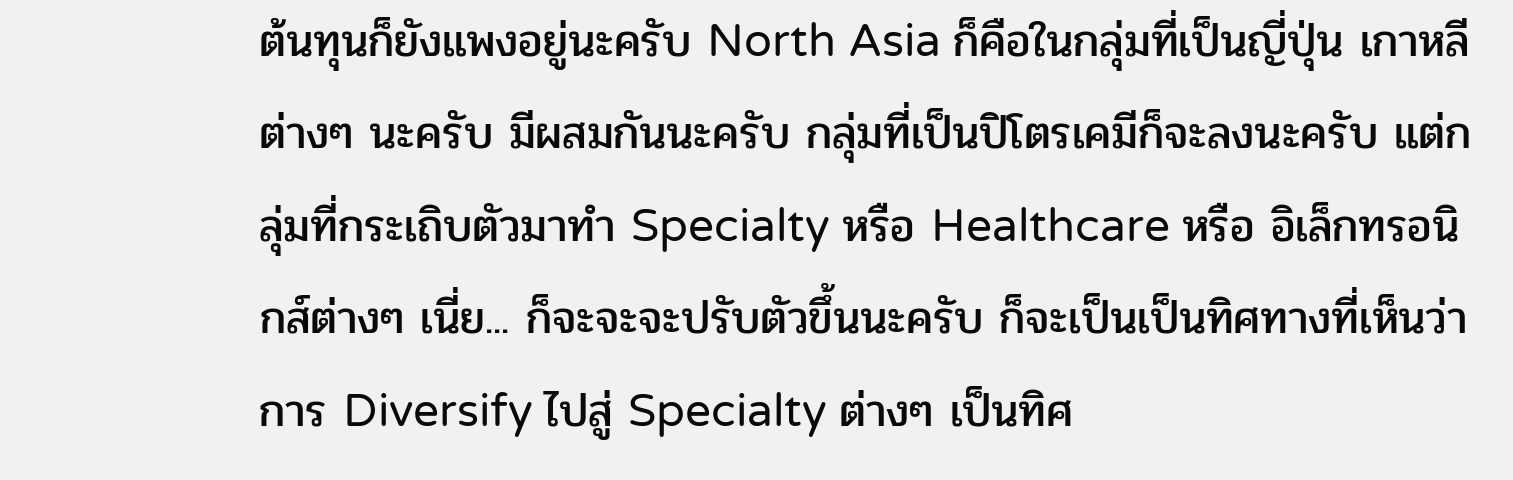ต้นทุนก็ยังแพงอยู่นะครับ North Asia ก็คือในกลุ่มที่เป็นญี่ปุ่น เกาหลีต่างๆ นะครับ มีผสมกันนะครับ กลุ่มที่เป็นปิโตรเคมีก็จะลงนะครับ แต่กลุ่มที่กระเถิบตัวมาทำ Specialty หรือ Healthcare หรือ อิเล็กทรอนิกส์ต่างๆ เนี่ย... ก็จะจะจะปรับตัวขึ้นนะครับ ก็จะเป็นเป็นทิศทางที่เห็นว่าการ Diversify ไปสู่ Specialty ต่างๆ เป็นทิศ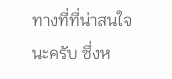ทางที่ที่น่าสนใจนะครับ ซึ่งห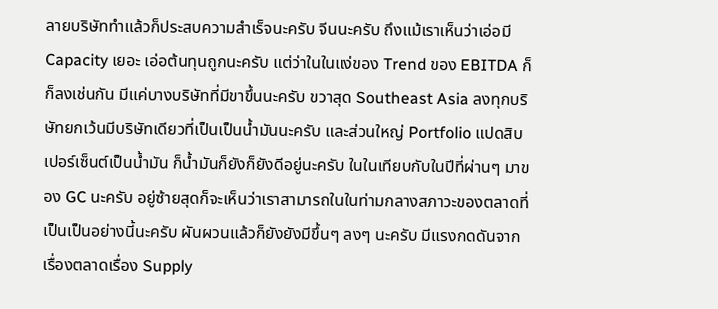ลายบริษัททำแล้วก็ประสบความสำเร็จนะครับ จีนนะครับ ถึงแม้เราเห็นว่าเอ่อมี Capacity เยอะ เอ่อต้นทุนถูกนะครับ แต่ว่าในในแง่ของ Trend ของ EBITDA ก็ก็ลงเช่นกัน มีแค่บางบริษัทที่มีขาขึ้นนะครับ ขวาสุด Southeast Asia ลงทุกบริษัทยกเว้นมีบริษัทเดียวที่เป็นเป็นน้ำมันนะครับ และส่วนใหญ่ Portfolio แปดสิบเปอร์เซ็นต์เป็นน้ำมัน ก็น้ำมันก็ยังก็ยังดีอยู่นะครับ ในในเทียบกับในปีที่ผ่านๆ มาของ GC นะครับ อยู่ซ้ายสุดก็จะเห็นว่าเราสามารถในในท่ามกลางสภาวะของตลาดที่เป็นเป็นอย่างนี้นะครับ ผันผวนแล้วก็ยังยังมีขึ้นๆ ลงๆ นะครับ มีแรงกดดันจากเรื่องตลาดเรื่อง Supply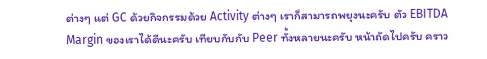ต่างๆ แต่ GC ด้วยกิจกรรมด้วย Activity ต่างๆ เราก็สามารถพยุงนะครับ ตัว EBITDA Margin ของเราได้ดีนะครับ เทียบกับกับ Peer ทั้งหลายนะครับ หน้าถัดไปครับ คราว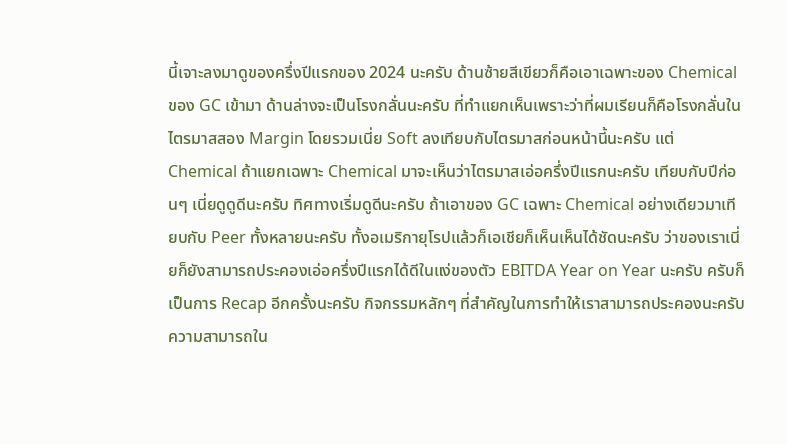นี้เจาะลงมาดูของครึ่งปีแรกของ 2024 นะครับ ด้านซ้ายสีเขียวก็คือเอาเฉพาะของ Chemical ของ GC เข้ามา ด้านล่างจะเป็นโรงกลั่นนะครับ ที่ทำแยกเห็นเพราะว่าที่ผมเรียนก็คือโรงกลั่นในไตรมาสสอง Margin โดยรวมเนี่ย Soft ลงเทียบกับไตรมาสก่อนหน้านี้นะครับ แต่ Chemical ถ้าแยกเฉพาะ Chemical มาจะเห็นว่าไตรมาสเอ่อครึ่งปีแรกนะครับ เทียบกับปีก่อนๆ เนี่ยดูดูดีนะครับ ทิศทางเริ่มดูดีนะครับ ถ้าเอาของ GC เฉพาะ Chemical อย่างเดียวมาเทียบกับ Peer ทั้งหลายนะครับ ทั้งอเมริกายุโรปแล้วก็เอเชียก็เห็นเห็นได้ชัดนะครับ ว่าของเราเนี่ยก็ยังสามารถประคองเอ่อครึ่งปีแรกได้ดีในแง่ของตัว EBITDA Year on Year นะครับ ครับก็เป็นการ Recap อีกครั้งนะครับ กิจกรรมหลักๆ ที่สำคัญในการทำให้เราสามารถประคองนะครับ ความสามารถใน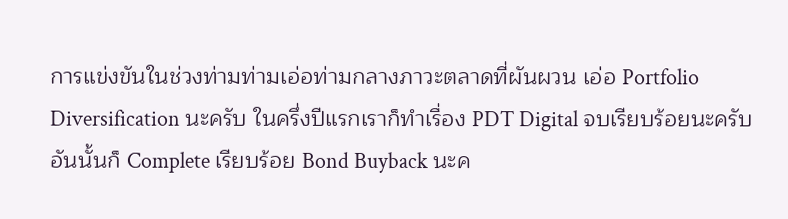การแข่งขันในช่วงท่ามท่ามเอ่อท่ามกลางภาวะตลาดที่ผันผวน เอ่อ Portfolio Diversification นะครับ ในครึ่งปีแรกเราก็ทำเรื่อง PDT Digital จบเรียบร้อยนะครับ อันนั้นก็ Complete เรียบร้อย Bond Buyback นะค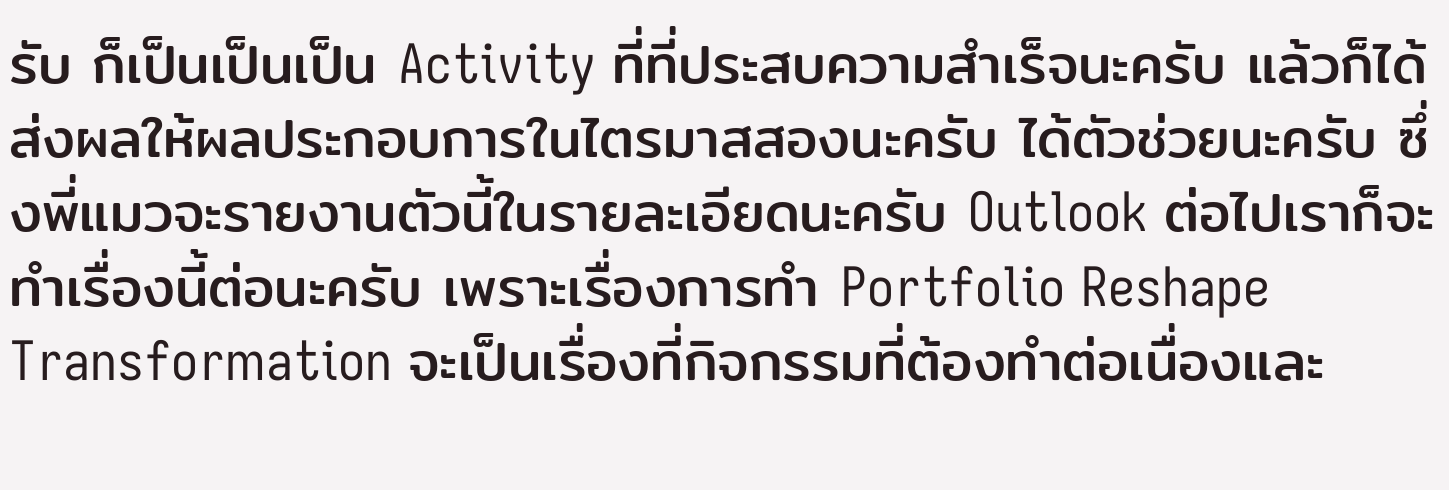รับ ก็เป็นเป็นเป็น Activity ที่ที่ประสบความสำเร็จนะครับ แล้วก็ได้ส่งผลให้ผลประกอบการในไตรมาสสองนะครับ ได้ตัวช่วยนะครับ ซึ่งพี่แมวจะรายงานตัวนี้ในรายละเอียดนะครับ Outlook ต่อไปเราก็จะทำเรื่องนี้ต่อนะครับ เพราะเรื่องการทำ Portfolio Reshape Transformation จะเป็นเรื่องที่กิจกรรมที่ต้องทำต่อเนื่องและ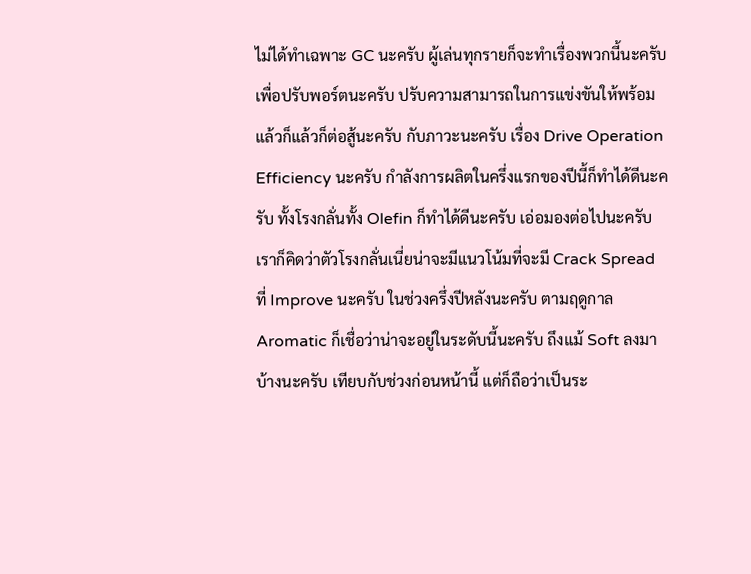ไม่ได้ทำเฉพาะ GC นะครับ ผู้เล่นทุกรายก็จะทำเรื่องพวกนี้นะครับ เพื่อปรับพอร์ตนะครับ ปรับความสามารถในการแข่งขันให้พร้อมแล้วก็แล้วก็ต่อสู้นะครับ กับภาวะนะครับ เรื่อง Drive Operation Efficiency นะครับ กำลังการผลิตในครึ่งแรกของปีนี้ก็ทำได้ดีนะครับ ทั้งโรงกลั่นทั้ง Olefin ก็ทำได้ดีนะครับ เอ่อมองต่อไปนะครับ เราก็คิดว่าตัวโรงกลั่นเนี่ยน่าจะมีแนวโน้มที่จะมี Crack Spread ที่ Improve นะครับ ในช่วงครึ่งปีหลังนะครับ ตามฤดูกาล Aromatic ก็เชื่อว่าน่าจะอยู่ในระดับนี้นะครับ ถึงแม้ Soft ลงมาบ้างนะครับ เทียบกับช่วงก่อนหน้านี้ แต่ก็ถือว่าเป็นระ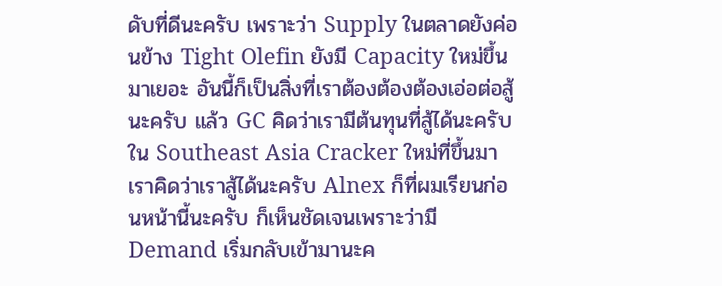ดับที่ดีนะครับ เพราะว่า Supply ในตลาดยังค่อนข้าง Tight Olefin ยังมี Capacity ใหม่ขึ้นมาเยอะ อันนี้ก็เป็นสิ่งที่เราต้องต้องต้องเอ่อต่อสู้นะครับ แล้ว GC คิดว่าเรามีต้นทุนที่สู้ได้นะครับ ใน Southeast Asia Cracker ใหม่ที่ขึ้นมาเราคิดว่าเราสู้ได้นะครับ Alnex ก็ที่ผมเรียนก่อนหน้านี้นะครับ ก็เห็นชัดเจนเพราะว่ามี Demand เริ่มกลับเข้ามานะค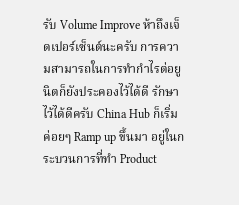รับ Volume Improve ห้าถึงเจ็ดเปอร์เซ็นต์นะครับ การความสามารถในการทำกำไรต่อยูนิตก็ยังประคองไว้ได้ดี รักษาไว้ได้ดีครับ China Hub ก็เริ่มค่อยๆ Ramp up ขึ้นมา อยู่ในกระบวนการที่ทำ Product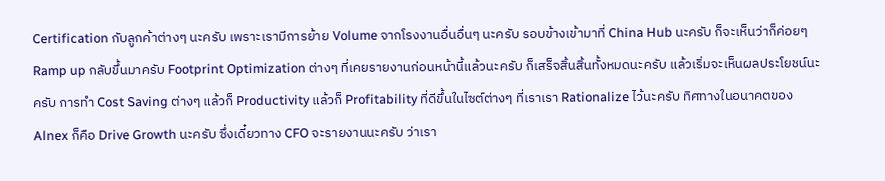Certification กับลูกค้าต่างๆ นะครับ เพราะเรามีการย้าย Volume จากโรงงานอื่นอื่นๆ นะครับ รอบข้างเข้ามาที่ China Hub นะครับ ก็จะเห็นว่าก็ค่อยๆ Ramp up กลับขึ้นมาครับ Footprint Optimization ต่างๆ ที่เคยรายงานก่อนหน้านี้แล้วนะครับ ก็เสร็จสิ้นสิ้นทั้งหมดนะครับ แล้วเริ่มจะเห็นผลประโยชน์นะครับ การทำ Cost Saving ต่างๆ แล้วก็ Productivity แล้วก็ Profitability ที่ดีขึ้นในไซต์ต่างๆ ที่เราเรา Rationalize ไว้นะครับ ทิศทางในอนาคตของ Alnex ก็คือ Drive Growth นะครับ ซึ่งเดี๋ยวทาง CFO จะรายงานนะครับ ว่าเรา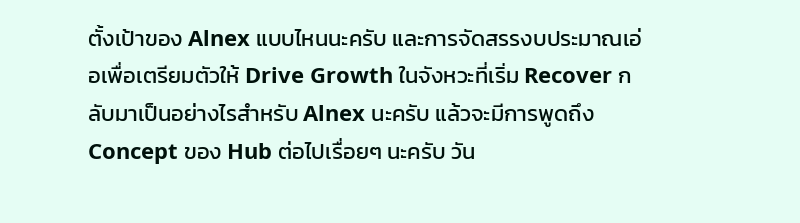ตั้งเป้าของ Alnex แบบไหนนะครับ และการจัดสรรงบประมาณเอ่อเพื่อเตรียมตัวให้ Drive Growth ในจังหวะที่เริ่ม Recover กลับมาเป็นอย่างไรสำหรับ Alnex นะครับ แล้วจะมีการพูดถึง Concept ของ Hub ต่อไปเรื่อยๆ นะครับ วัน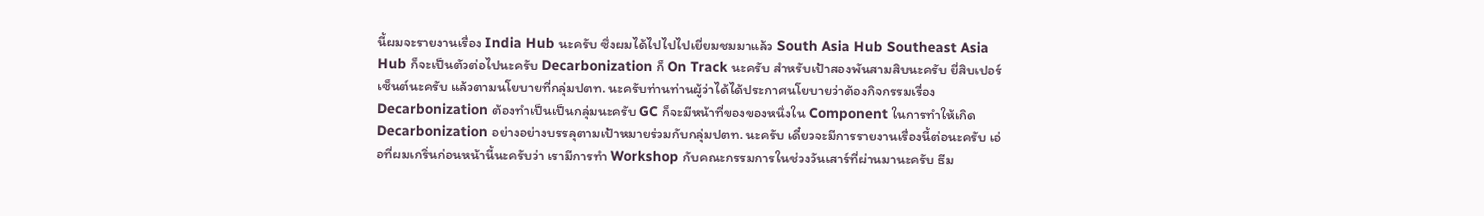นี้ผมจะรายงานเรื่อง India Hub นะครับ ซึ่งผมได้ไปไปไปเยี่ยมชมมาแล้ว South Asia Hub Southeast Asia Hub ก็จะเป็นตัวต่อไปนะครับ Decarbonization ก็ On Track นะครับ สำหรับเป้าสองพันสามสิบนะครับ ยี่สิบเปอร์เซ็นต์นะครับ แล้วตามนโยบายที่กลุ่มปตท. นะครับท่านท่านผู้ว่าได้ได้ประกาศนโยบายว่าต้องกิจกรรมเรื่อง Decarbonization ต้องทำเป็นเป็นกลุ่มนะครับ GC ก็จะมีหน้าที่ของของหนึ่งใน Component ในการทำให้เกิด Decarbonization อย่างอย่างบรรลุตามเป้าหมายร่วมกับกลุ่มปตท. นะครับ เดี๋ยวจะมีการรายงานเรื่องนี้ต่อนะครับ เอ่อที่ผมเกริ่นก่อนหน้านี้นะครับว่า เรามีการทำ Workshop กับคณะกรรมการในช่วงวันเสาร์ที่ผ่านมานะครับ ธีม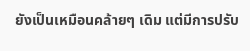ยังเป็นเหมือนคล้ายๆ เดิม แต่มีการปรับ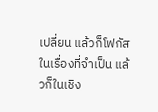เปลี่ยน แล้วก็โฟกัสในเรื่องที่จำเป็น แล้วก็ในเชิง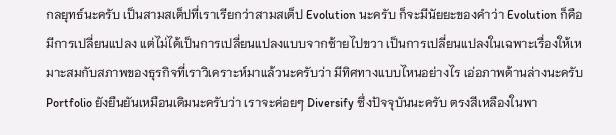กลยุทธ์นะครับ เป็นสามสเต็ปที่เราเรียกว่าสามสเต็ป Evolution นะครับ ก็จะมีนัยยะของคำว่า Evolution ก็คือมีการเปลี่ยนแปลง แต่ไม่ได้เป็นการเปลี่ยนแปลงแบบจากซ้ายไปขวา เป็นการเปลี่ยนแปลงในเฉพาะเรื่องให้เหมาะสมกับสภาพของธุรกิจที่เราวิเคราะห์มาแล้วนะครับว่า มีทิศทางแบบไหนอย่างไร เอ่อภาพด้านล่างนะครับ Portfolio ยังยืนยันเหมือนเดิมนะครับว่า เราจะค่อยๆ Diversify ซึ่งปัจจุบันนะครับ ตรงสีเหลืองในพา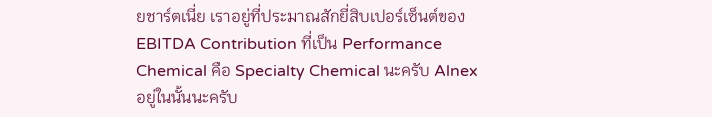ยชาร์ตเนี่ย เราอยู่ที่ประมาณสักยี่สิบเปอร์เซ็นต์ของ EBITDA Contribution ที่เป็น Performance Chemical คือ Specialty Chemical นะครับ Alnex อยู่ในนั้นนะครับ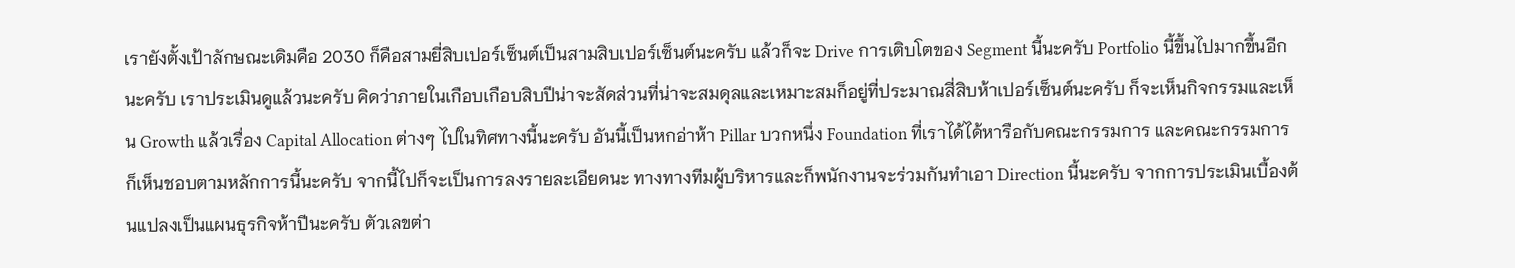เรายังตั้งเป้าลักษณะเดิมคือ 2030 ก็คือสามยี่สิบเปอร์เซ็นต์เป็นสามสิบเปอร์เซ็นต์นะครับ แล้วก็จะ Drive การเติบโตของ Segment นี้นะครับ Portfolio นี้ขึ้นไปมากขึ้นอีกนะครับ เราประเมินดูแล้วนะครับ คิดว่าภายในเกือบเกือบสิบปีน่าจะสัดส่วนที่น่าจะสมดุลและเหมาะสมก็อยู่ที่ประมาณสี่สิบห้าเปอร์เซ็นต์นะครับ ก็จะเห็นกิจกรรมและเห็น Growth แล้วเรื่อง Capital Allocation ต่างๆ ไปในทิศทางนี้นะครับ อันนี้เป็นหกอ่าห้า Pillar บวกหนึ่ง Foundation ที่เราได้ได้หารือกับคณะกรรมการ และคณะกรรมการก็เห็นชอบตามหลักการนี้นะครับ จากนี้ไปก็จะเป็นการลงรายละเอียดนะ ทางทางทีมผู้บริหารและก็พนักงานจะร่วมกันทำเอา Direction นี้นะครับ จากการประเมินเบื้องต้นแปลงเป็นแผนธุรกิจห้าปีนะครับ ตัวเลขต่า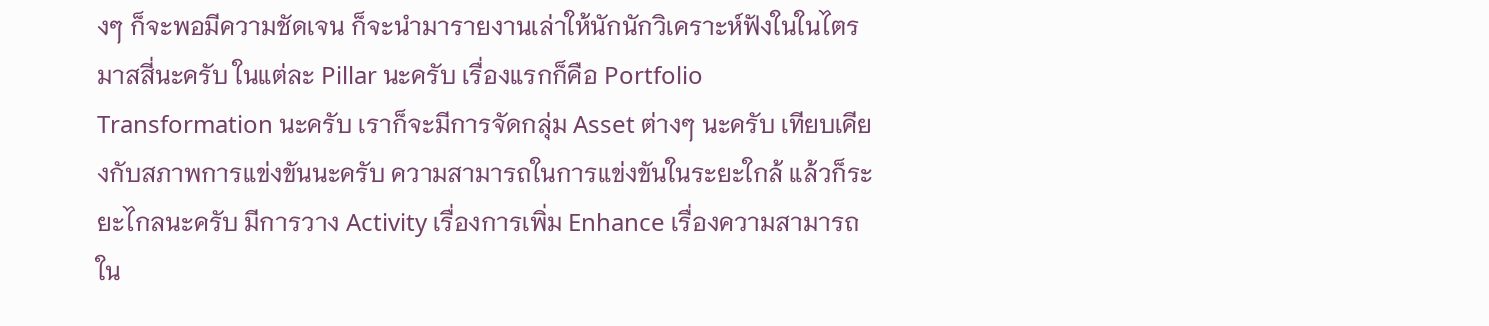งๆ ก็จะพอมีความชัดเจน ก็จะนำมารายงานเล่าให้นักนักวิเคราะห์ฟังในในไตรมาสสี่นะครับ ในแต่ละ Pillar นะครับ เรื่องแรกก็คือ Portfolio Transformation นะครับ เราก็จะมีการจัดกลุ่ม Asset ต่างๆ นะครับ เทียบเคียงกับสภาพการแข่งขันนะครับ ความสามารถในการแข่งขันในระยะใกล้ แล้วก็ระยะไกลนะครับ มีการวาง Activity เรื่องการเพิ่ม Enhance เรื่องความสามารถใน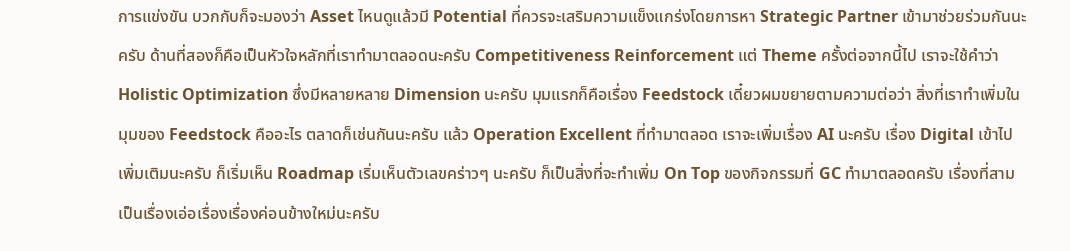การแข่งขัน บวกกับก็จะมองว่า Asset ไหนดูแล้วมี Potential ที่ควรจะเสริมความแข็งแกร่งโดยการหา Strategic Partner เข้ามาช่วยร่วมกันนะครับ ด้านที่สองก็คือเป็นหัวใจหลักที่เราทำมาตลอดนะครับ Competitiveness Reinforcement แต่ Theme ครั้งต่อจากนี้ไป เราจะใช้คำว่า Holistic Optimization ซึ่งมีหลายหลาย Dimension นะครับ มุมแรกก็คือเรื่อง Feedstock เดี๋ยวผมขยายตามความต่อว่า สิ่งที่เราทำเพิ่มในมุมของ Feedstock คืออะไร ตลาดก็เช่นกันนะครับ แล้ว Operation Excellent ที่ทำมาตลอด เราจะเพิ่มเรื่อง AI นะครับ เรื่อง Digital เข้าไปเพิ่มเติมนะครับ ก็เริ่มเห็น Roadmap เริ่มเห็นตัวเลขคร่าวๆ นะครับ ก็เป็นสิ่งที่จะทำเพิ่ม On Top ของกิจกรรมที่ GC ทำมาตลอดครับ เรื่องที่สามเป็นเรื่องเอ่อเรื่องเรื่องค่อนข้างใหม่นะครับ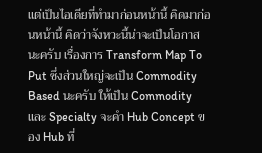แต่เป็นไอเดียที่ทำมาก่อนหน้านี้ คิดมาก่อนหน้านี้ คิดว่าจังหวะนี้น่าจะเป็นโอกาสนะครับ เรื่องการ Transform Map To Put ซึ่งส่วนใหญ่จะเป็น Commodity Based นะครับ ให้เป็น Commodity และ Specialty จะคำ Hub Concept ของ Hub ที่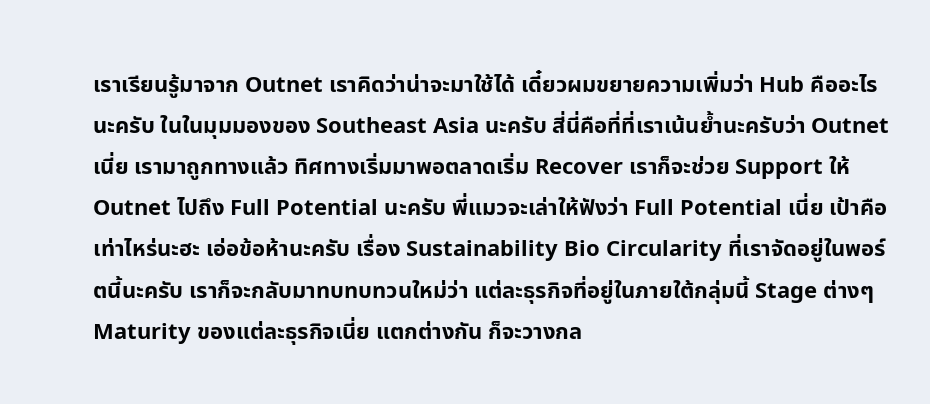เราเรียนรู้มาจาก Outnet เราคิดว่าน่าจะมาใช้ได้ เดี๋ยวผมขยายความเพิ่มว่า Hub คืออะไรนะครับ ในในมุมมองของ Southeast Asia นะครับ สี่นี่คือที่ที่เราเน้นย้ำนะครับว่า Outnet เนี่ย เรามาถูกทางแล้ว ทิศทางเริ่มมาพอตลาดเริ่ม Recover เราก็จะช่วย Support ให้ Outnet ไปถึง Full Potential นะครับ พี่แมวจะเล่าให้ฟังว่า Full Potential เนี่ย เป้าคือเท่าไหร่นะฮะ เอ่อข้อห้านะครับ เรื่อง Sustainability Bio Circularity ที่เราจัดอยู่ในพอร์ตนี้นะครับ เราก็จะกลับมาทบทบทวนใหม่ว่า แต่ละธุรกิจที่อยู่ในภายใต้กลุ่มนี้ Stage ต่างๆ Maturity ของแต่ละธุรกิจเนี่ย แตกต่างกัน ก็จะวางกล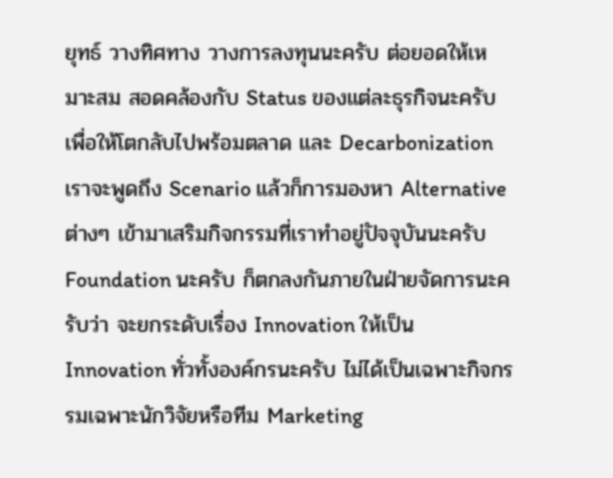ยุทธ์ วางทิศทาง วางการลงทุนนะครับ ต่อยอดให้เหมาะสม สอดคล้องกับ Status ของแต่ละธุรกิจนะครับ เพื่อให้โตกลับไปพร้อมตลาด และ Decarbonization เราจะพูดถึง Scenario แล้วก็การมองหา Alternative ต่างๆ เข้ามาเสริมกิจกรรมที่เราทำอยู่ปัจจุบันนะครับ Foundation นะครับ ก็ตกลงกันภายในฝ่ายจัดการนะครับว่า จะยกระดับเรื่อง Innovation ให้เป็น Innovation ทั่วทั้งองค์กรนะครับ ไม่ได้เป็นเฉพาะกิจกรรมเฉพาะนักวิจัยหรือทีม Marketing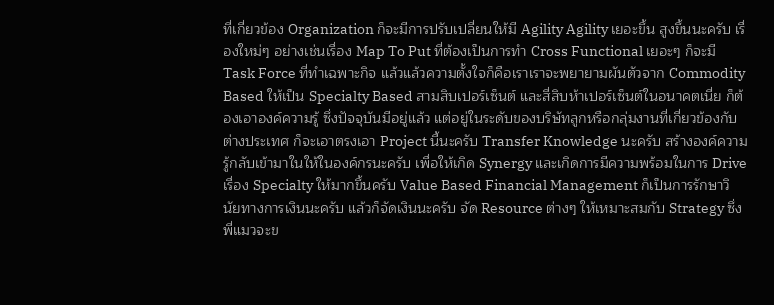ที่เกี่ยวข้อง Organization ก็จะมีการปรับเปลี่ยนให้มี Agility Agility เยอะขึ้น สูงขึ้นนะครับ เรื่องใหม่ๆ อย่างเช่นเรื่อง Map To Put ที่ต้องเป็นการทำ Cross Functional เยอะๆ ก็จะมี Task Force ที่ทำเฉพาะกิจ แล้วแล้วความตั้งใจก็คือเราเราจะพยายามผันตัวจาก Commodity Based ให้เป็น Specialty Based สามสิบเปอร์เซ็นต์ และสี่สิบห้าเปอร์เซ็นต์ในอนาคตเนี่ย ก็ต้องเอาองค์ความรู้ ซึ่งปัจจุบันมีอยู่แล้ว แต่อยู่ในระดับของบริษัทลูกหรือกลุ่มงานที่เกี่ยวข้องกับต่างประเทศ ก็จะเอาตรงเอา Project นี้นะครับ Transfer Knowledge นะครับ สร้างองค์ความรู้กลับเข้ามาในให้ในองค์กรนะครับ เพื่อให้เกิด Synergy และเกิดการมีความพร้อมในการ Drive เรื่อง Specialty ให้มากขึ้นครับ Value Based Financial Management ก็เป็นการรักษาวินัยทางการเงินนะครับ แล้วก็จัดเงินนะครับ จัด Resource ต่างๆ ให้เหมาะสมกับ Strategy ซึ่งพี่แมวจะข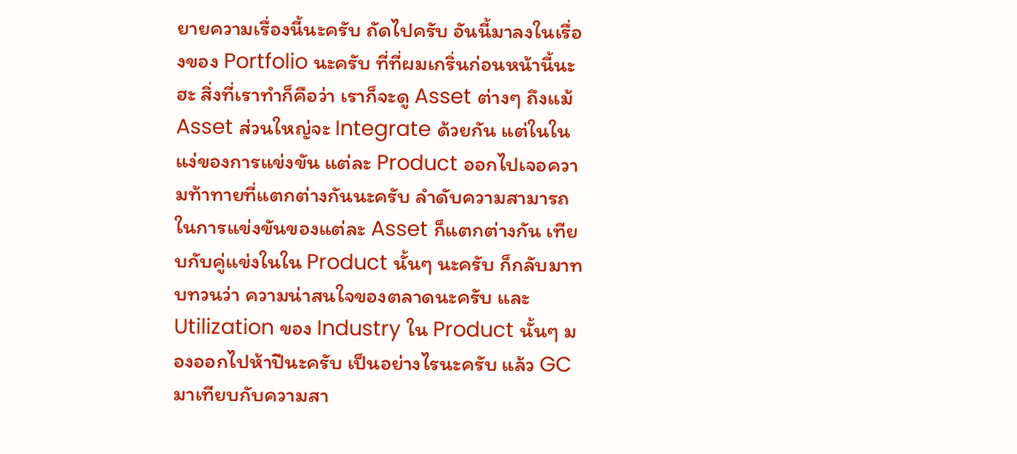ยายความเรื่องนี้นะครับ ถัดไปครับ อันนี้มาลงในเรื่องของ Portfolio นะครับ ที่ที่ผมเกริ่นก่อนหน้านี้นะฮะ สิ่งที่เราทำก็คือว่า เราก็จะดู Asset ต่างๆ ถึงแม้ Asset ส่วนใหญ่จะ Integrate ด้วยกัน แต่ในในแง่ของการแข่งขัน แต่ละ Product ออกไปเจอความท้าทายที่แตกต่างกันนะครับ ลำดับความสามารถในการแข่งขันของแต่ละ Asset ก็แตกต่างกัน เทียบกับคู่แข่งในใน Product นั้นๆ นะครับ ก็กลับมาทบทวนว่า ความน่าสนใจของตลาดนะครับ และ Utilization ของ Industry ใน Product นั้นๆ มองออกไปห้าปีนะครับ เป็นอย่างไรนะครับ แล้ว GC มาเทียบกับความสา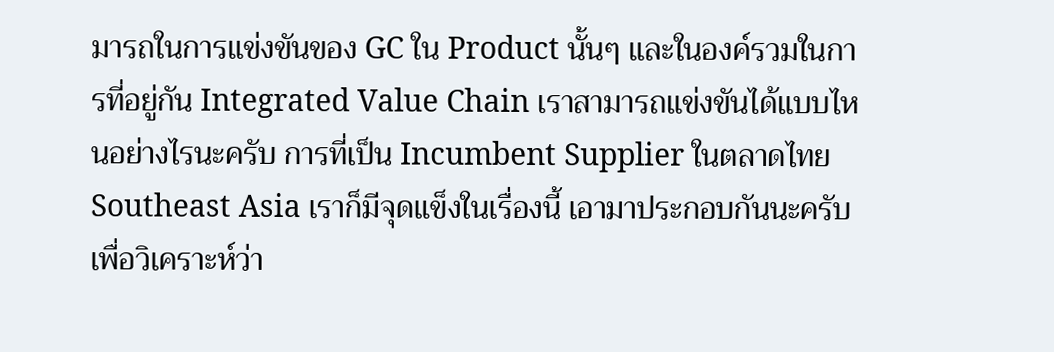มารถในการแข่งขันของ GC ใน Product นั้นๆ และในองค์รวมในการที่อยู่กัน Integrated Value Chain เราสามารถแข่งขันได้แบบไหนอย่างไรนะครับ การที่เป็น Incumbent Supplier ในตลาดไทย Southeast Asia เราก็มีจุดแข็งในเรื่องนี้ เอามาประกอบกันนะครับ เพื่อวิเคราะห์ว่า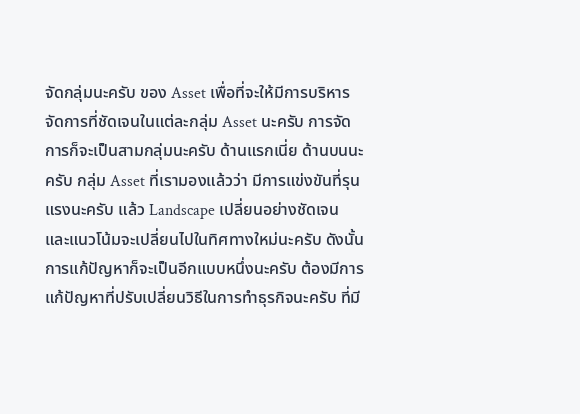จัดกลุ่มนะครับ ของ Asset เพื่อที่จะให้มีการบริหารจัดการที่ชัดเจนในแต่ละกลุ่ม Asset นะครับ การจัดการก็จะเป็นสามกลุ่มนะครับ ด้านแรกเนี่ย ด้านบนนะครับ กลุ่ม Asset ที่เรามองแล้วว่า มีการแข่งขันที่รุนแรงนะครับ แล้ว Landscape เปลี่ยนอย่างชัดเจน และแนวโน้มจะเปลี่ยนไปในทิศทางใหม่นะครับ ดังนั้นการแก้ปัญหาก็จะเป็นอีกแบบหนึ่งนะครับ ต้องมีการแก้ปัญหาที่ปรับเปลี่ยนวิธีในการทำธุรกิจนะครับ ที่มี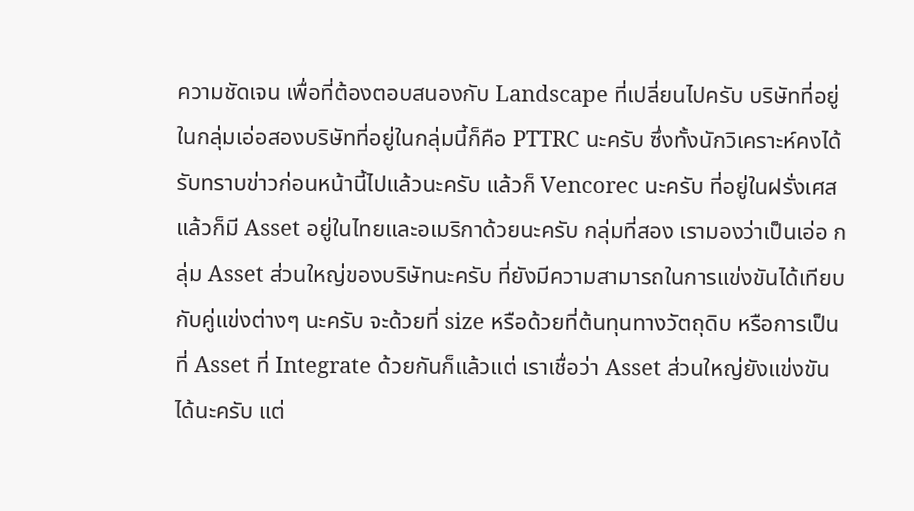ความชัดเจน เพื่อที่ต้องตอบสนองกับ Landscape ที่เปลี่ยนไปครับ บริษัทที่อยู่ในกลุ่มเอ่อสองบริษัทที่อยู่ในกลุ่มนี้ก็คือ PTTRC นะครับ ซึ่งทั้งนักวิเคราะห์คงได้รับทราบข่าวก่อนหน้านี้ไปแล้วนะครับ แล้วก็ Vencorec นะครับ ที่อยู่ในฝรั่งเศส แล้วก็มี Asset อยู่ในไทยและอเมริกาด้วยนะครับ กลุ่มที่สอง เรามองว่าเป็นเอ่อ กลุ่ม Asset ส่วนใหญ่ของบริษัทนะครับ ที่ยังมีความสามารถในการแข่งขันได้เทียบกับคู่แข่งต่างๆ นะครับ จะด้วยที่ size หรือด้วยที่ต้นทุนทางวัตถุดิบ หรือการเป็นที่ Asset ที่ Integrate ด้วยกันก็แล้วแต่ เราเชื่อว่า Asset ส่วนใหญ่ยังแข่งขันได้นะครับ แต่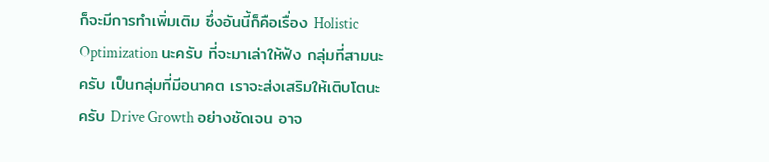ก็จะมีการทำเพิ่มเติม ซึ่งอันนี้ก็คือเรื่อง Holistic Optimization นะครับ ที่จะมาเล่าให้ฟัง กลุ่มที่สามนะครับ เป็นกลุ่มที่มีอนาคต เราจะส่งเสริมให้เติบโตนะครับ Drive Growth อย่างชัดเจน อาจ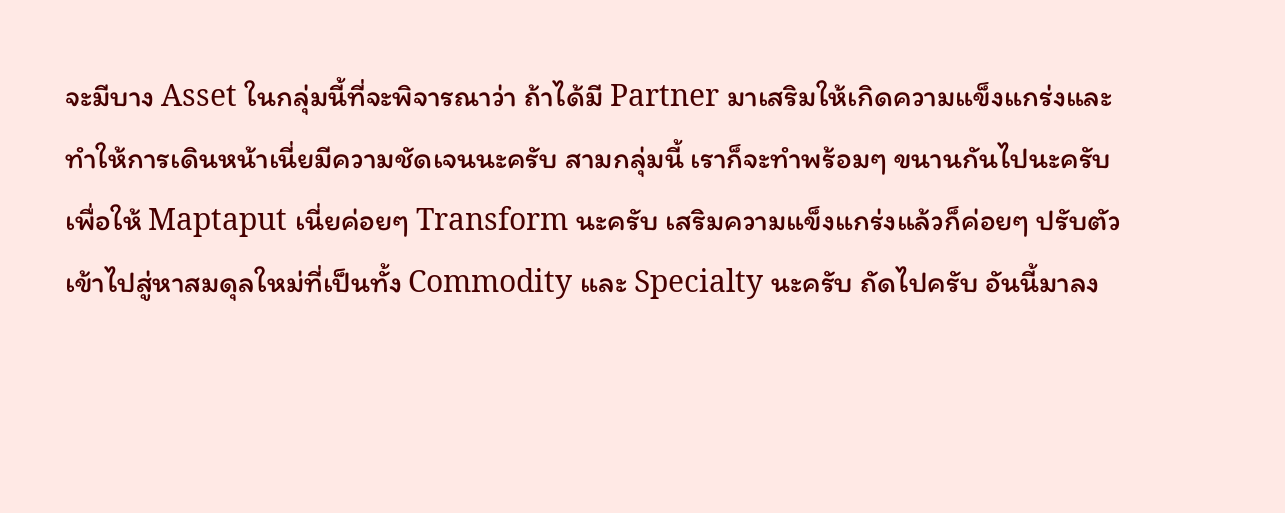จะมีบาง Asset ในกลุ่มนี้ที่จะพิจารณาว่า ถ้าได้มี Partner มาเสริมให้เกิดความแข็งแกร่งและทำให้การเดินหน้าเนี่ยมีความชัดเจนนะครับ สามกลุ่มนี้ เราก็จะทำพร้อมๆ ขนานกันไปนะครับ เพื่อให้ Maptaput เนี่ยค่อยๆ Transform นะครับ เสริมความแข็งแกร่งแล้วก็ค่อยๆ ปรับตัวเข้าไปสู่หาสมดุลใหม่ที่เป็นทั้ง Commodity และ Specialty นะครับ ถัดไปครับ อันนี้มาลง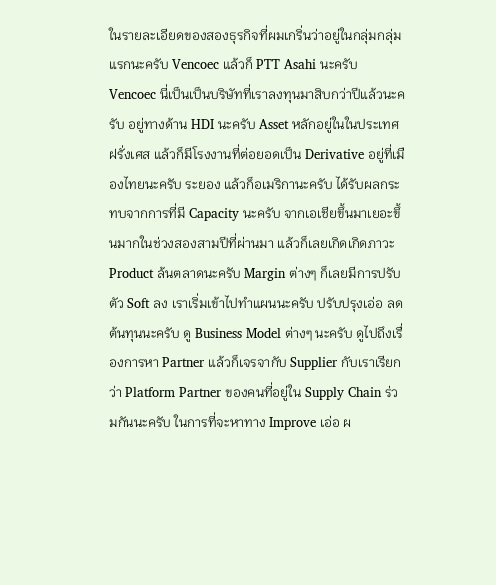ในรายละเอียดของสองธุรกิจที่ผมเกริ่นว่าอยู่ในกลุ่มกลุ่มแรกนะครับ Vencoec แล้วก็ PTT Asahi นะครับ Vencoec นี่เป็นเป็นบริษัทที่เราลงทุนมาสิบกว่าปีแล้วนะครับ อยู่ทางด้าน HDI นะครับ Asset หลักอยู่ในในประเทศฝรั่งเศส แล้วก็มีโรงงานที่ต่อยอดเป็น Derivative อยู่ที่เมืองไทยนะครับ ระยอง แล้วก็อเมริกานะครับ ได้รับผลกระทบจากการที่มี Capacity นะครับ จากเอเชียขึ้นมาเยอะขึ้นมากในช่วงสองสามปีที่ผ่านมา แล้วก็เลยเกิดเกิดภาวะ Product ล้นตลาดนะครับ Margin ต่างๆ ก็เลยมีการปรับตัว Soft ลง เราเริ่มเข้าไปทำแผนนะครับ ปรับปรุงเอ่อ ลดต้นทุนนะครับ ดู Business Model ต่างๆ นะครับ ดูไปถึงเรื่องการหา Partner แล้วก็เจรจากับ Supplier กับเราเรียกว่า Platform Partner ของคนที่อยู่ใน Supply Chain ร่วมกันนะครับ ในการที่จะหาทาง Improve เอ่อ ผ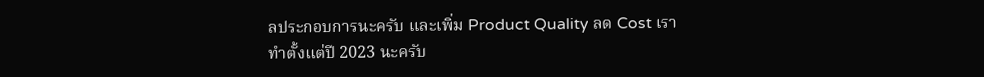ลประกอบการนะครับ และเพิ่ม Product Quality ลด Cost เราทำตั้งแต่ปี 2023 นะครับ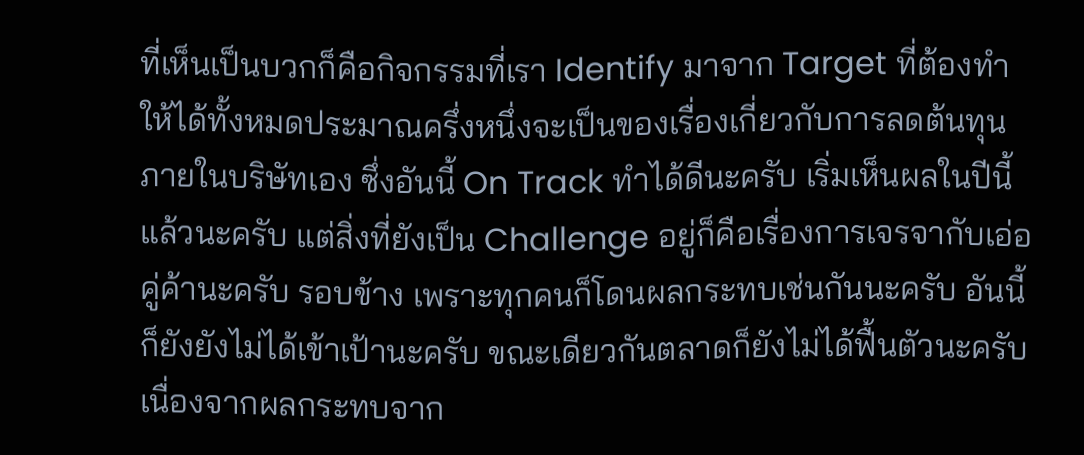ที่เห็นเป็นบวกก็คือกิจกรรมที่เรา Identify มาจาก Target ที่ต้องทำให้ได้ทั้งหมดประมาณครึ่งหนึ่งจะเป็นของเรื่องเกี่ยวกับการลดต้นทุนภายในบริษัทเอง ซึ่งอันนี้ On Track ทำได้ดีนะครับ เริ่มเห็นผลในปีนี้แล้วนะครับ แต่สิ่งที่ยังเป็น Challenge อยู่ก็คือเรื่องการเจรจากับเอ่อ คู่ค้านะครับ รอบข้าง เพราะทุกคนก็โดนผลกระทบเช่นกันนะครับ อันนี้ก็ยังยังไม่ได้เข้าเป้านะครับ ขณะเดียวกันตลาดก็ยังไม่ได้ฟื้นตัวนะครับ เนื่องจากผลกระทบจาก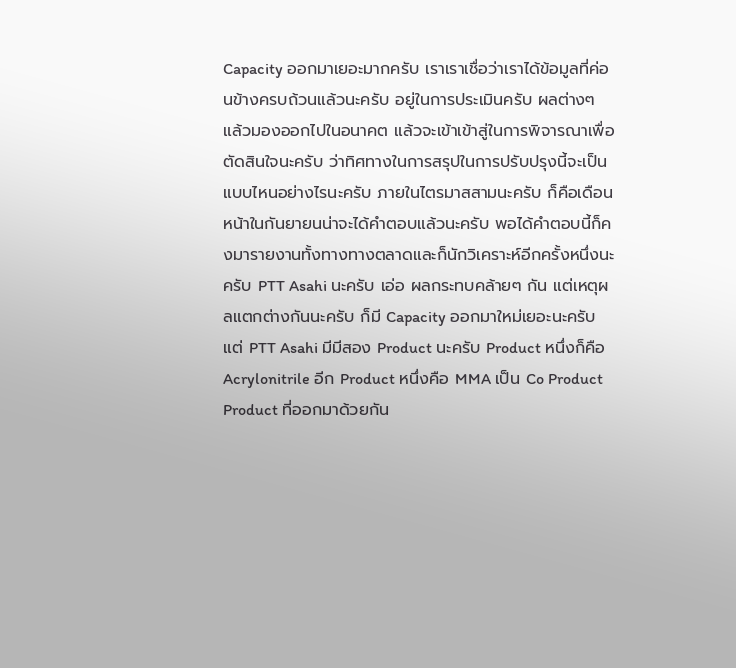Capacity ออกมาเยอะมากครับ เราเราเชื่อว่าเราได้ข้อมูลที่ค่อนข้างครบถ้วนแล้วนะครับ อยู่ในการประเมินครับ ผลต่างๆ แล้วมองออกไปในอนาคต แล้วจะเข้าเข้าสู่ในการพิจารณาเพื่อตัดสินใจนะครับ ว่าทิศทางในการสรุปในการปรับปรุงนี้จะเป็นแบบไหนอย่างไรนะครับ ภายในไตรมาสสามนะครับ ก็คือเดือนหน้าในกันยายนน่าจะได้คำตอบแล้วนะครับ พอได้คำตอบนี้ก็คงมารายงานทั้งทางทางตลาดและก็นักวิเคราะห์อีกครั้งหนึ่งนะครับ PTT Asahi นะครับ เอ่อ ผลกระทบคล้ายๆ กัน แต่เหตุผลแตกต่างกันนะครับ ก็มี Capacity ออกมาใหม่เยอะนะครับ แต่ PTT Asahi มีมีสอง Product นะครับ Product หนึ่งก็คือ Acrylonitrile อีก Product หนึ่งคือ MMA เป็น Co Product Product ที่ออกมาด้วยกัน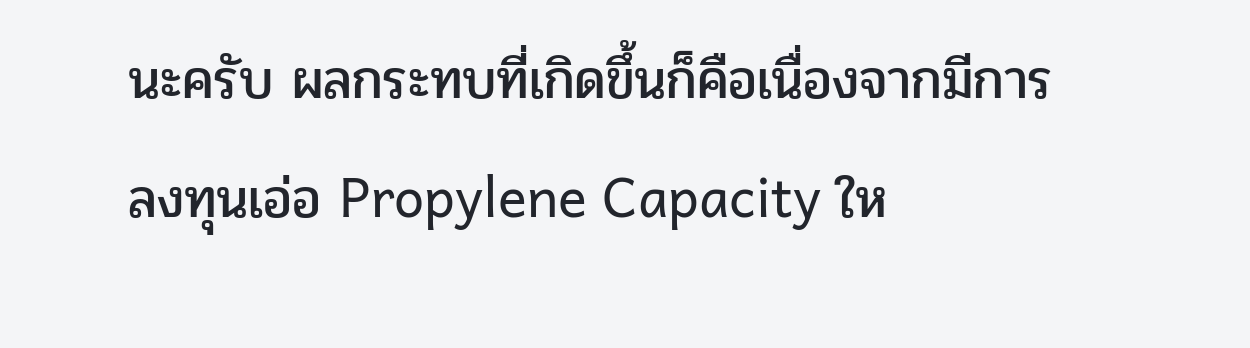นะครับ ผลกระทบที่เกิดขึ้นก็คือเนื่องจากมีการลงทุนเอ่อ Propylene Capacity ให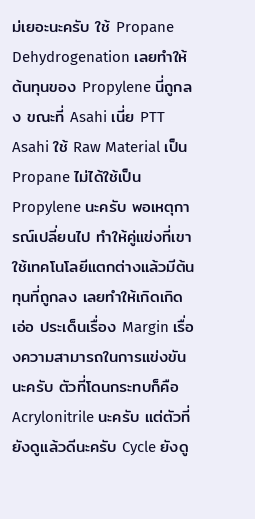ม่เยอะนะครับ ใช้ Propane Dehydrogenation เลยทำให้ต้นทุนของ Propylene นี่ถูกลง ขณะที่ Asahi เนี่ย PTT Asahi ใช้ Raw Material เป็น Propane ไม่ได้ใช้เป็น Propylene นะครับ พอเหตุการณ์เปลี่ยนไป ทำให้คู่แข่งที่เขาใช้เทคโนโลยีแตกต่างแล้วมีต้นทุนที่ถูกลง เลยทำให้เกิดเกิดเอ่อ ประเด็นเรื่อง Margin เรื่องความสามารถในการแข่งขันนะครับ ตัวที่โดนกระทบก็คือ Acrylonitrile นะครับ แต่ตัวที่ยังดูแล้วดีนะครับ Cycle ยังดู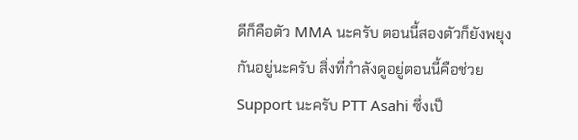ดีก็คือตัว MMA นะครับ ตอนนี้สองตัวก็ยังพยุงกันอยู่นะครับ สิ่งที่กำลังดูอยู่ตอนนี้คือช่วย Support นะครับ PTT Asahi ซึ่งเป็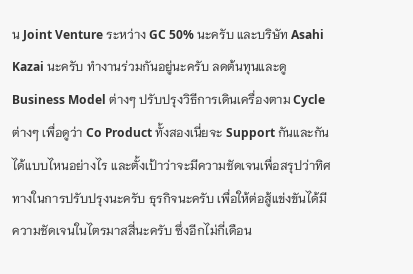น Joint Venture ระหว่าง GC 50% นะครับ และบริษัท Asahi Kazai นะครับ ทำงานร่วมกันอยู่นะครับ ลดต้นทุนและดู Business Model ต่างๆ ปรับปรุงวิธีการเดินเครื่องตาม Cycle ต่างๆ เพื่อดูว่า Co Product ทั้งสองเนี่ยจะ Support กันและกันได้แบบไหนอย่างไร และตั้งเป้าว่าจะมีความชัดเจนเพื่อสรุปว่าทิศทางในการปรับปรุงนะครับ ธุรกิจนะครับ เพื่อให้ต่อสู้แข่งขันได้มีความชัดเจนในไตรมาสสี่นะครับ ซึ่งอีกไม่กี่เดือน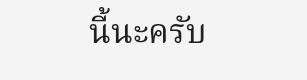นี้นะครับ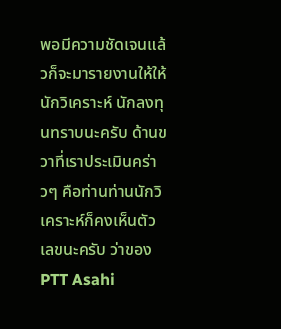พอมีความชัดเจนแล้วก็จะมารายงานให้ให้นักวิเคราะห์ นักลงทุนทราบนะครับ ด้านขวาที่เราประเมินคร่าวๆ คือท่านท่านนักวิเคราะห์ก็คงเห็นตัวเลขนะครับ ว่าของ PTT Asahi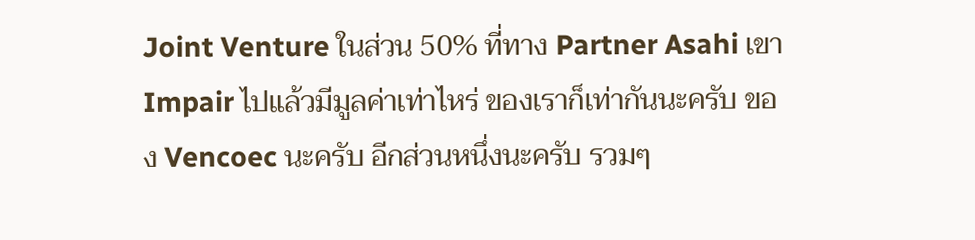Joint Venture ในส่วน 50% ที่ทาง Partner Asahi เขา Impair ไปแล้วมีมูลค่าเท่าไหร่ ของเราก็เท่ากันนะครับ ของ Vencoec นะครับ อีกส่วนหนึ่งนะครับ รวมๆ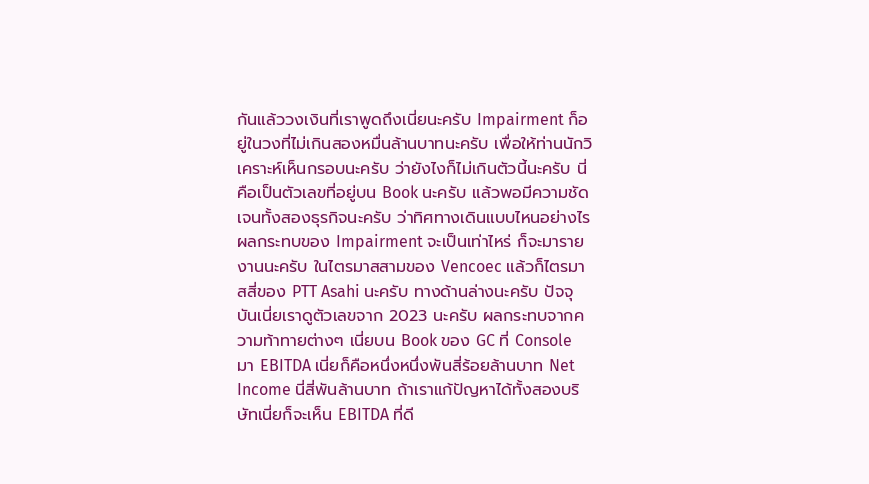กันแล้ววงเงินที่เราพูดถึงเนี่ยนะครับ Impairment ก็อยู่ในวงที่ไม่เกินสองหมื่นล้านบาทนะครับ เพื่อให้ท่านนักวิเคราะห์เห็นกรอบนะครับ ว่ายังไงก็ไม่เกินตัวนี้นะครับ นี่คือเป็นตัวเลขที่อยู่บน Book นะครับ แล้วพอมีความชัดเจนทั้งสองธุรกิจนะครับ ว่าทิศทางเดินแบบไหนอย่างไร ผลกระทบของ Impairment จะเป็นเท่าไหร่ ก็จะมารายงานนะครับ ในไตรมาสสามของ Vencoec แล้วก็ไตรมาสสี่ของ PTT Asahi นะครับ ทางด้านล่างนะครับ ปัจจุบันเนี่ยเราดูตัวเลขจาก 2023 นะครับ ผลกระทบจากความท้าทายต่างๆ เนี่ยบน Book ของ GC ที่ Console มา EBITDA เนี่ยก็คือหนึ่งหนึ่งพันสี่ร้อยล้านบาท Net Income นี่สี่พันล้านบาท ถ้าเราแก้ปัญหาได้ทั้งสองบริษัทเนี่ยก็จะเห็น EBITDA ที่ดี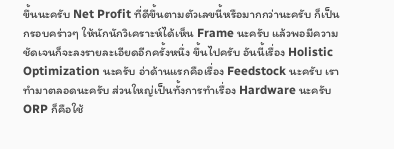ขึ้นนะครับ Net Profit ที่ดีขึ้นตามตัวเลขนี้หรือมากกว่านะครับ ก็เป็นกรอบคร่าวๆ ให้นักนักวิเคราะห์ได้เห็น Frame นะครับ แล้วพอมีความชัดเจนก็จะลงรายละเอียดอีกครั้งหนึ่ง ขึ้นไปครับ อันนี้เรื่อง Holistic Optimization นะครับ อ่าด้านแรกคือเรื่อง Feedstock นะครับ เราทำมาตลอดนะครับ ส่วนใหญ่เป็นทั้งการทำเรื่อง Hardware นะครับ ORP ก็คือใช้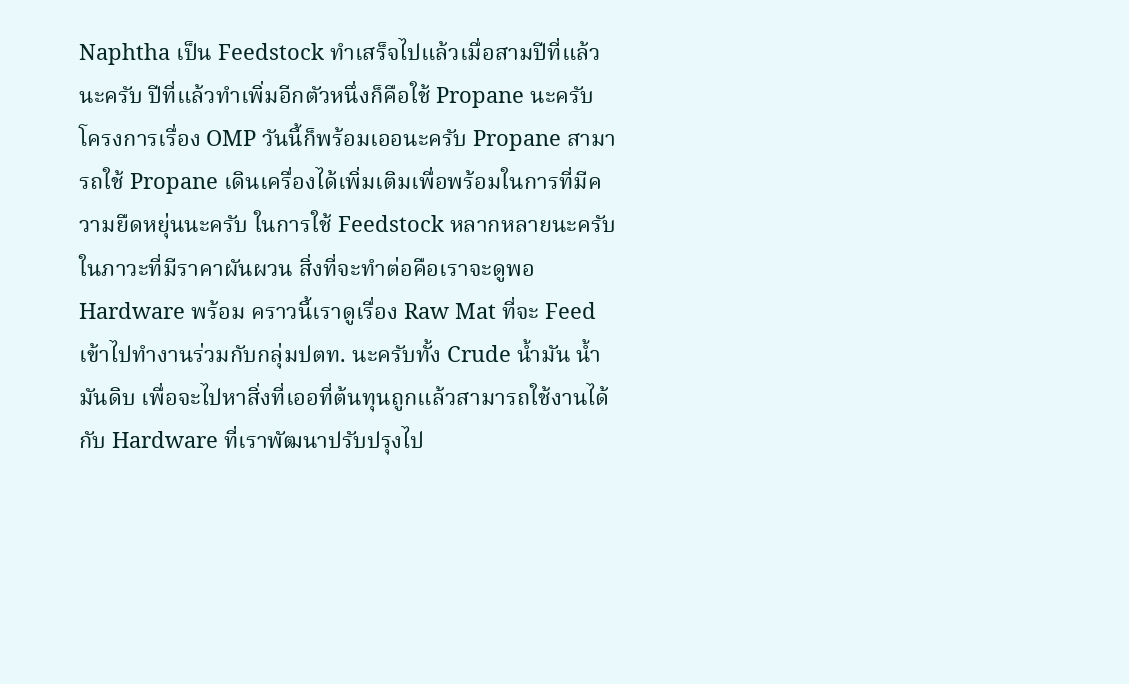Naphtha เป็น Feedstock ทำเสร็จไปแล้วเมื่อสามปีที่แล้วนะครับ ปีที่แล้วทำเพิ่มอีกตัวหนึ่งก็คือใช้ Propane นะครับ โครงการเรื่อง OMP วันนี้ก็พร้อมเออนะครับ Propane สามารถใช้ Propane เดินเครื่องได้เพิ่มเติมเพื่อพร้อมในการที่มีความยืดหยุ่นนะครับ ในการใช้ Feedstock หลากหลายนะครับ ในภาวะที่มีราคาผันผวน สิ่งที่จะทำต่อคือเราจะดูพอ Hardware พร้อม คราวนี้เราดูเรื่อง Raw Mat ที่จะ Feed เข้าไปทำงานร่วมกับกลุ่มปตท. นะครับทั้ง Crude น้ำมัน น้ำมันดิบ เพื่อจะไปหาสิ่งที่เออที่ต้นทุนถูกแล้วสามารถใช้งานได้กับ Hardware ที่เราพัฒนาปรับปรุงไป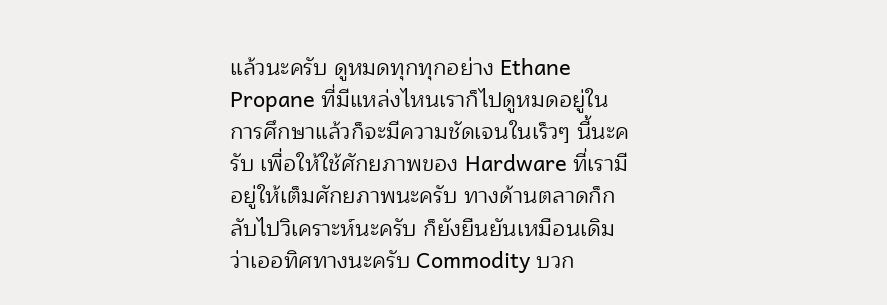แล้วนะครับ ดูหมดทุกทุกอย่าง Ethane Propane ที่มีแหล่งไหนเราก็ไปดูหมดอยู่ในการศึกษาแล้วก็จะมีความชัดเจนในเร็วๆ นี้นะครับ เพื่อให้ใช้ศักยภาพของ Hardware ที่เรามีอยู่ให้เต็มศักยภาพนะครับ ทางด้านตลาดก็กลับไปวิเคราะห์นะครับ ก็ยังยืนยันเหมือนเดิมว่าเออทิศทางนะครับ Commodity บวก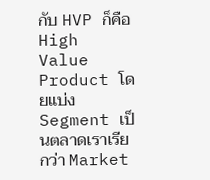กับ HVP ก็คือ High Value Product โดยแบ่ง Segment เป็นตลาดเราเรียกว่า Market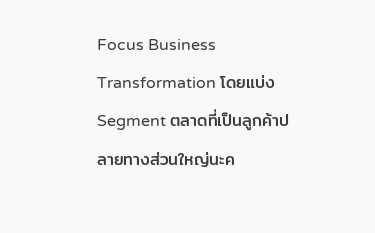Focus Business Transformation โดยแบ่ง Segment ตลาดที่เป็นลูกค้าปลายทางส่วนใหญ่นะค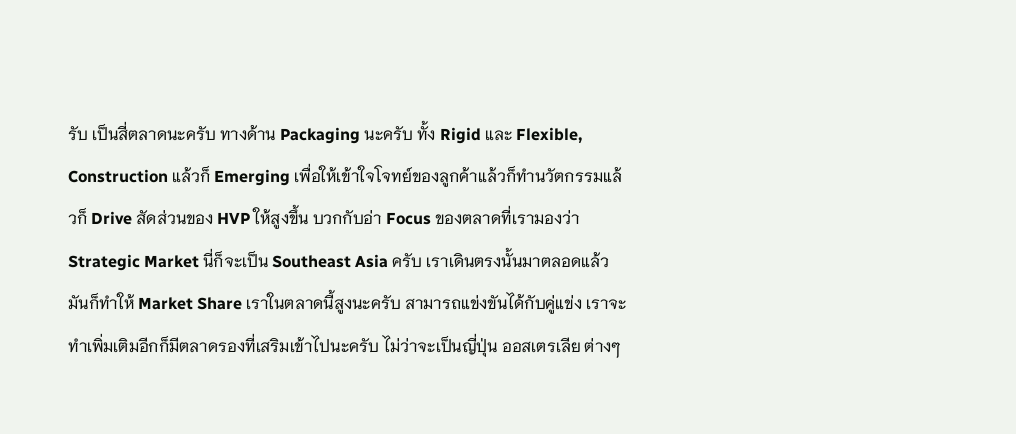รับ เป็นสี่ตลาดนะครับ ทางด้าน Packaging นะครับ ทั้ง Rigid และ Flexible, Construction แล้วก็ Emerging เพื่อให้เข้าใจโจทย์ของลูกค้าแล้วก็ทำนวัตกรรมแล้วก็ Drive สัดส่วนของ HVP ให้สูงขึ้น บวกกับอ่า Focus ของตลาดที่เรามองว่า Strategic Market นี่ก็จะเป็น Southeast Asia ครับ เราเดินตรงนั้นมาตลอดแล้วมันก็ทำให้ Market Share เราในตลาดนี้สูงนะครับ สามารถแข่งขันได้กับคู่แข่ง เราจะทำเพิ่มเติมอีกก็มีตลาดรองที่เสริมเข้าไปนะครับ ไม่ว่าจะเป็นญี่ปุ่น ออสเตรเลีย ต่างๆ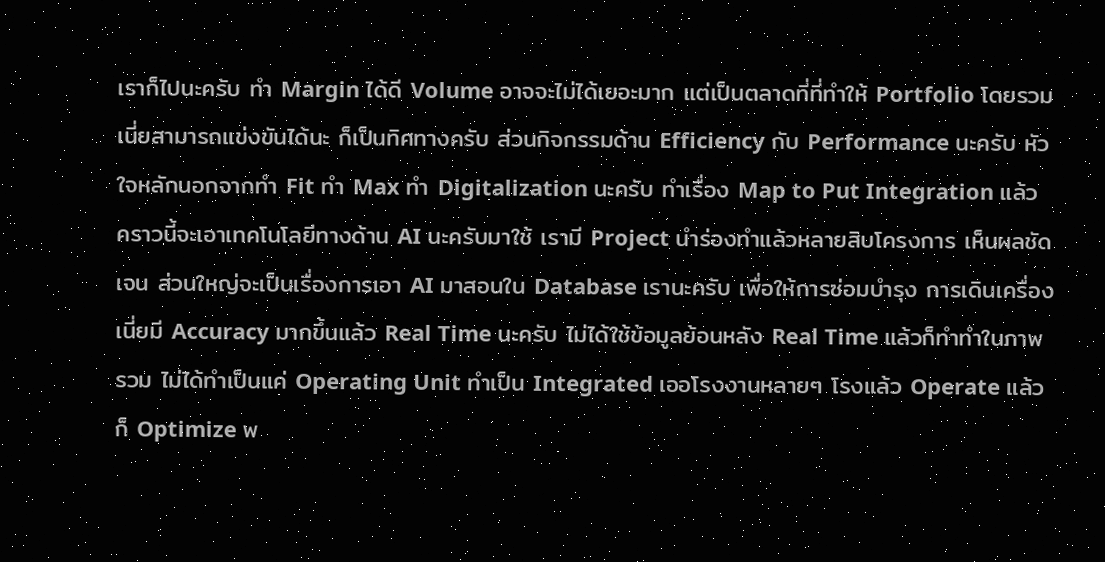เราก็ไปนะครับ ทำ Margin ได้ดี Volume อาจจะไม่ได้เยอะมาก แต่เป็นตลาดที่ที่ทำให้ Portfolio โดยรวมเนี่ยสามารถแข่งขันได้นะ ก็เป็นทิศทางครับ ส่วนกิจกรรมด้าน Efficiency กับ Performance นะครับ หัวใจหลักนอกจากทำ Fit ทำ Max ทำ Digitalization นะครับ ทำเรื่อง Map to Put Integration แล้วคราวนี้จะเอาเทคโนโลยีทางด้าน AI นะครับมาใช้ เรามี Project นำร่องทำแล้วหลายสิบโครงการ เห็นผลชัดเจน ส่วนใหญ่จะเป็นเรื่องการเอา AI มาสอนใน Database เรานะครับ เพื่อให้การซ่อมบำรุง การเดินเครื่องเนี่ยมี Accuracy มากขึ้นแล้ว Real Time นะครับ ไม่ได้ใช้ข้อมูลย้อนหลัง Real Time แล้วก็ทำทำในภาพรวม ไม่ได้ทำเป็นแค่ Operating Unit ทำเป็น Integrated เออโรงงานหลายๆ โรงแล้ว Operate แล้วก็ Optimize พ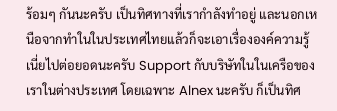ร้อมๆ กันนะครับ เป็นทิศทางที่เรากำลังทำอยู่ และนอกเหนือจากทำในในประเทศไทยแล้วก็จะเอาเรื่ององค์ความรู้เนี่ยไปต่อยอดนะครับ Support กับบริษัทในในเครือของเราในต่างประเทศ โดยเฉพาะ Alnex นะครับ ก็เป็นทิศ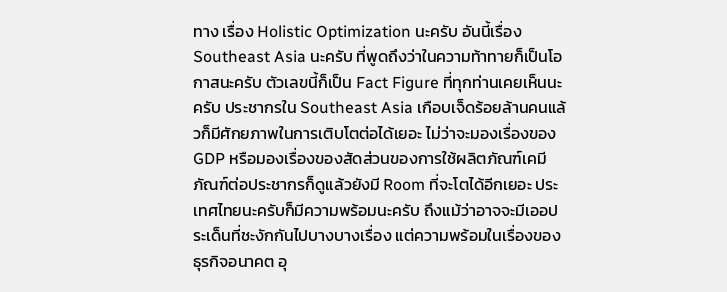ทาง เรื่อง Holistic Optimization นะครับ อันนี้เรื่อง Southeast Asia นะครับ ที่พูดถึงว่าในความท้าทายก็เป็นโอกาสนะครับ ตัวเลขนี้ก็เป็น Fact Figure ที่ทุกท่านเคยเห็นนะครับ ประชากรใน Southeast Asia เกือบเจ็ดร้อยล้านคนแล้วก็มีศักยภาพในการเติบโตต่อได้เยอะ ไม่ว่าจะมองเรื่องของ GDP หรือมองเรื่องของสัดส่วนของการใช้ผลิตภัณฑ์เคมีภัณฑ์ต่อประชากรก็ดูแล้วยังมี Room ที่จะโตได้อีกเยอะ ประเทศไทยนะครับก็มีความพร้อมนะครับ ถึงแม้ว่าอาจจะมีเออประเด็นที่ชะงักกันไปบางบางเรื่อง แต่ความพร้อมในเรื่องของธุรกิจอนาคต อุ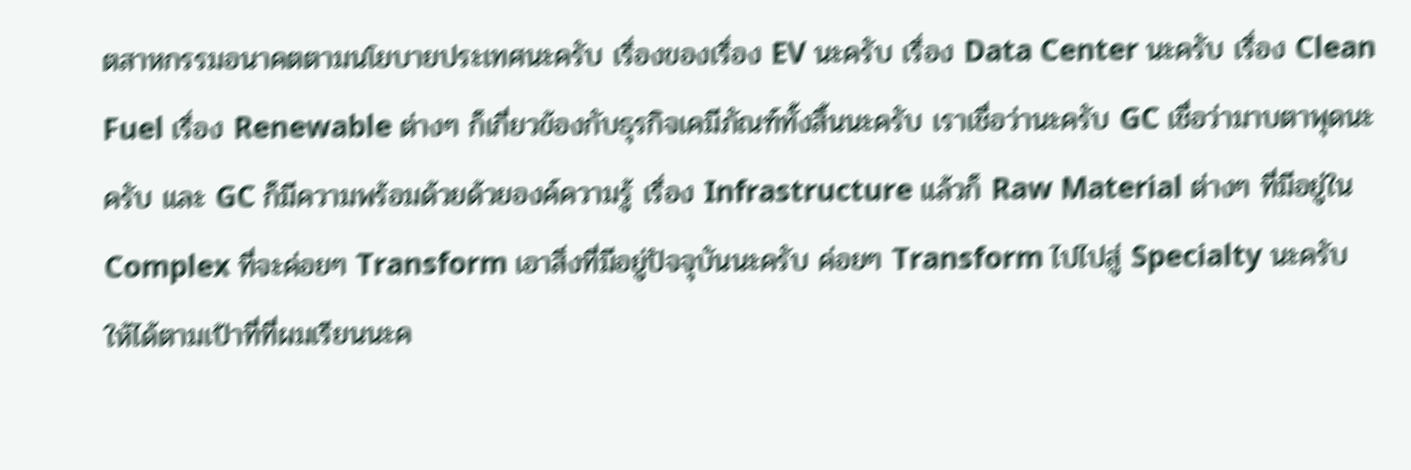ตสาหกรรมอนาคตตามนโยบายประเทศนะครับ เรื่องของเรื่อง EV นะครับ เรื่อง Data Center นะครับ เรื่อง Clean Fuel เรื่อง Renewable ต่างๆ ก็เกี่ยวข้องกับธุรกิจเคมีภัณฑ์ทั้งสิ้นนะครับ เราเชื่อว่านะครับ GC เชื่อว่ามาบตาพุดนะครับ และ GC ก็มีความพร้อมด้วยด้วยองค์ความรู้ เรื่อง Infrastructure แล้วก็ Raw Material ต่างๆ ที่มีอยู่ใน Complex ที่จะค่อยๆ Transform เอาสิ่งที่มีอยู่ปัจจุบันนะครับ ค่อยๆ Transform ไปไปสู่ Specialty นะครับ ให้ได้ตามเป้าที่ที่ผมเรียนนะค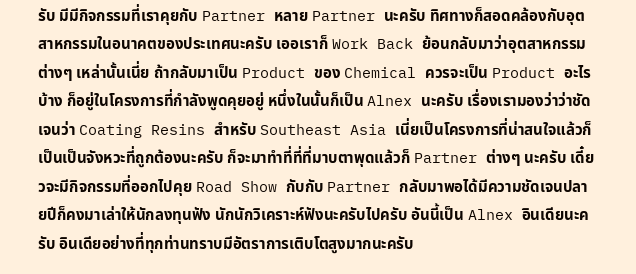รับ มีมีกิจกรรมที่เราคุยกับ Partner หลาย Partner นะครับ ทิศทางก็สอดคล้องกับอุตสาหกรรมในอนาคตของประเทศนะครับ เออเราก็ Work Back ย้อนกลับมาว่าอุตสาหกรรมต่างๆ เหล่านั้นเนี่ย ถ้ากลับมาเป็น Product ของ Chemical ควรจะเป็น Product อะไรบ้าง ก็อยู่ในโครงการที่กำลังพูดคุยอยู่ หนึ่งในนั้นก็เป็น Alnex นะครับ เรื่องเรามองว่าว่าชัดเจนว่า Coating Resins สำหรับ Southeast Asia เนี่ยเป็นโครงการที่น่าสนใจแล้วก็เป็นเป็นจังหวะที่ถูกต้องนะครับ ก็จะมาทำที่ที่ที่มาบตาพุดแล้วก็ Partner ต่างๆ นะครับ เดี๋ยวจะมีกิจกรรมที่ออกไปคุย Road Show กับกับ Partner กลับมาพอได้มีความชัดเจนปลายปีก็คงมาเล่าให้นักลงทุนฟัง นักนักวิเคราะห์ฟังนะครับไปครับ อันนี้เป็น Alnex อินเดียนะครับ อินเดียอย่างที่ทุกท่านทราบมีอัตราการเติบโตสูงมากนะครับ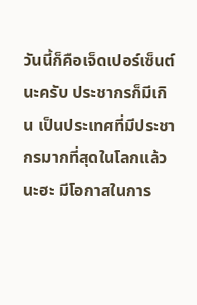วันนี้ก็คือเจ็ดเปอร์เซ็นต์นะครับ ประชากรก็มีเกิน เป็นประเทศที่มีประชากรมากที่สุดในโลกแล้วนะฮะ มีโอกาสในการ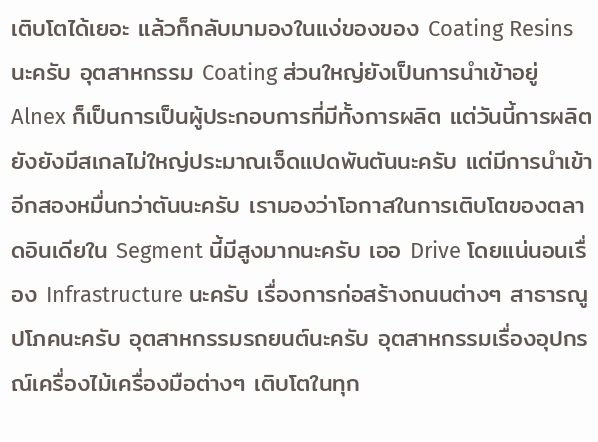เติบโตได้เยอะ แล้วก็กลับมามองในแง่ของของ Coating Resins นะครับ อุตสาหกรรม Coating ส่วนใหญ่ยังเป็นการนำเข้าอยู่ Alnex ก็เป็นการเป็นผู้ประกอบการที่มีทั้งการผลิต แต่วันนี้การผลิตยังยังมีสเกลไม่ใหญ่ประมาณเจ็ดแปดพันตันนะครับ แต่มีการนำเข้าอีกสองหมื่นกว่าตันนะครับ เรามองว่าโอกาสในการเติบโตของตลาดอินเดียใน Segment นี้มีสูงมากนะครับ เออ Drive โดยแน่นอนเรื่อง Infrastructure นะครับ เรื่องการก่อสร้างถนนต่างๆ สาธารณูปโภคนะครับ อุตสาหกรรมรถยนต์นะครับ อุตสาหกรรมเรื่องอุปกรณ์เครื่องไม้เครื่องมือต่างๆ เติบโตในทุก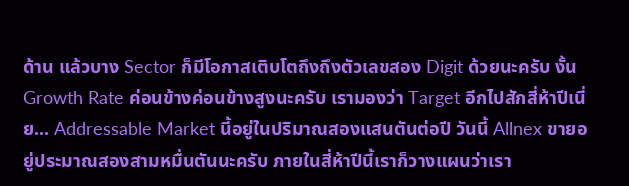ด้าน แล้วบาง Sector ก็มีโอกาสเติบโตถึงถึงตัวเลขสอง Digit ด้วยนะครับ งั้น Growth Rate ค่อนข้างค่อนข้างสูงนะครับ เรามองว่า Target อีกไปสักสี่ห้าปีเนี่ย... Addressable Market นี้อยู่ในปริมาณสองแสนตันต่อปี วันนี้ Allnex ขายอยู่ประมาณสองสามหมื่นตันนะครับ ภายในสี่ห้าปีนี้เราก็วางแผนว่าเรา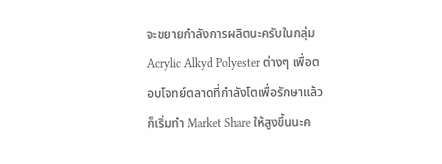จะขยายกำลังการผลิตนะครับในกลุ่ม Acrylic Alkyd Polyester ต่างๆ เพื่อตอบโจทย์ตลาดที่กำลังโตเพื่อรักษาแล้วก็เริ่มทำ Market Share ให้สูงขึ้นนะค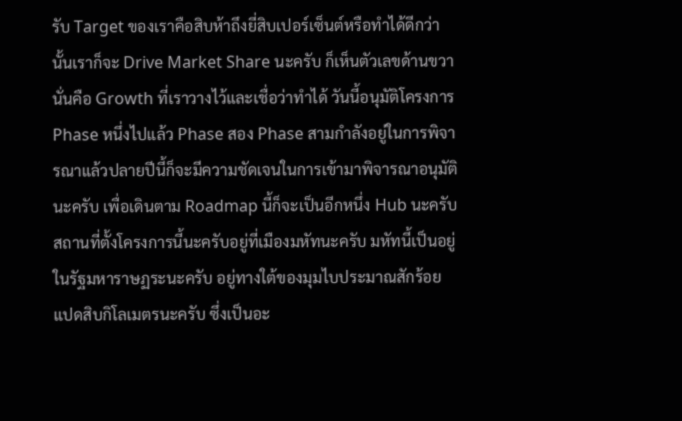รับ Target ของเราคือสิบห้าถึงยี่สิบเปอร์เซ็นต์หรือทำได้ดีกว่านั้นเราก็จะ Drive Market Share นะครับ ก็เห็นตัวเลขด้านขวานั่นคือ Growth ที่เราวางไว้และเชื่อว่าทำได้ วันนี้อนุมัติโครงการ Phase หนึ่งไปแล้ว Phase สอง Phase สามกำลังอยู่ในการพิจารณาแล้วปลายปีนี้ก็จะมีความชัดเจนในการเข้ามาพิจารณาอนุมัตินะครับ เพื่อเดินตาม Roadmap นี้ก็จะเป็นอีกหนึ่ง Hub นะครับ สถานที่ตั้งโครงการนี้นะครับอยู่ที่เมืองมหัทนะครับ มหัทนี้เป็นอยู่ในรัฐมหาราษฏระนะครับ อยู่ทางใต้ของมุมไบประมาณสักร้อยแปดสิบกิโลเมตรนะครับ ซึ่งเป็นอะ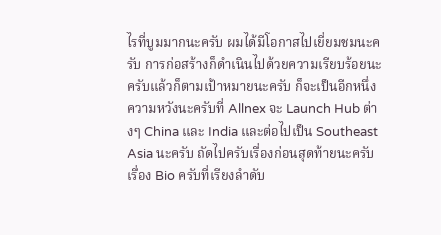ไรที่บูมมากนะครับ ผมได้มีโอกาสไปเยี่ยมชมนะครับ การก่อสร้างก็ดำเนินไปด้วยความเรียบร้อยนะครับแล้วก็ตามเป้าหมายนะครับ ก็จะเป็นอีกหนึ่งความหวังนะครับที่ Allnex จะ Launch Hub ต่างๆ China และ India และต่อไปเป็น Southeast Asia นะครับ ถัดไปครับเรื่องก่อนสุดท้ายนะครับเรื่อง Bio ครับที่เรียงลำดับ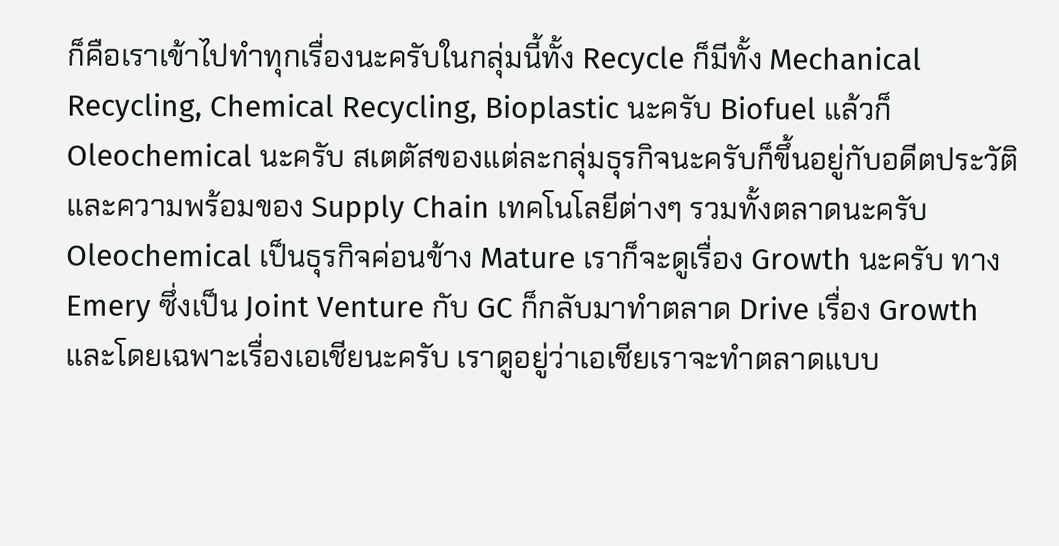ก็คือเราเข้าไปทำทุกเรื่องนะครับในกลุ่มนี้ทั้ง Recycle ก็มีทั้ง Mechanical Recycling, Chemical Recycling, Bioplastic นะครับ Biofuel แล้วก็ Oleochemical นะครับ สเตตัสของแต่ละกลุ่มธุรกิจนะครับก็ขึ้นอยู่กับอดีตประวัติและความพร้อมของ Supply Chain เทคโนโลยีต่างๆ รวมทั้งตลาดนะครับ Oleochemical เป็นธุรกิจค่อนข้าง Mature เราก็จะดูเรื่อง Growth นะครับ ทาง Emery ซึ่งเป็น Joint Venture กับ GC ก็กลับมาทำตลาด Drive เรื่อง Growth และโดยเฉพาะเรื่องเอเชียนะครับ เราดูอยู่ว่าเอเชียเราจะทำตลาดแบบ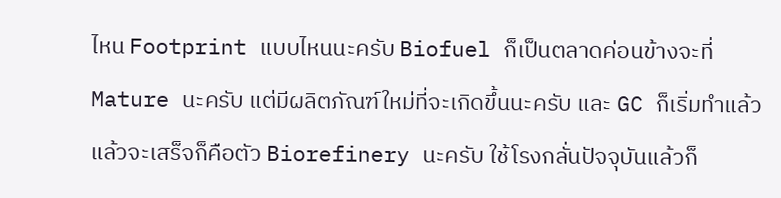ไหน Footprint แบบไหนนะครับ Biofuel ก็เป็นตลาดค่อนข้างจะที่ Mature นะครับ แต่มีผลิตภัณฑ์ใหม่ที่จะเกิดขึ้นนะครับ และ GC ก็เริ่มทำแล้วแล้วจะเสร็จก็คือตัว Biorefinery นะครับ ใช้โรงกลั่นปัจจุบันแล้วก็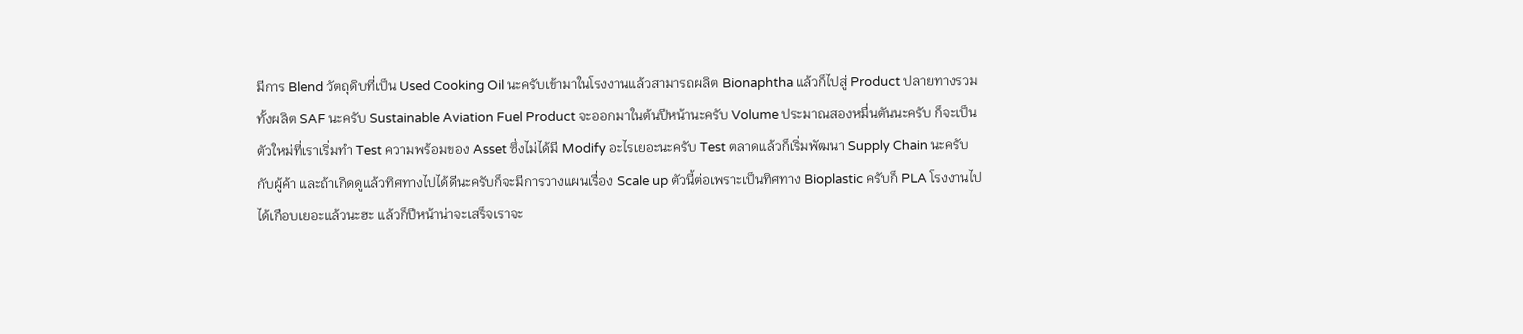มีการ Blend วัตถุดิบที่เป็น Used Cooking Oil นะครับเข้ามาในโรงงานแล้วสามารถผลิต Bionaphtha แล้วก็ไปสู่ Product ปลายทางรวมทั้งผลิต SAF นะครับ Sustainable Aviation Fuel Product จะออกมาในต้นปีหน้านะครับ Volume ประมาณสองหมื่นตันนะครับ ก็จะเป็นตัวใหม่ที่เราเริ่มทำ Test ความพร้อมของ Asset ซึ่งไม่ได้มี Modify อะไรเยอะนะครับ Test ตลาดแล้วก็เริ่มพัฒนา Supply Chain นะครับกับผู้ค้า และถ้าเกิดดูแล้วทิศทางไปได้ดีนะครับก็จะมีการวางแผนเรื่อง Scale up ตัวนี้ต่อเพราะเป็นทิศทาง Bioplastic ครับก็ PLA โรงงานไปได้เกือบเยอะแล้วนะฮะ แล้วก็ปีหน้าน่าจะเสร็จเราจะ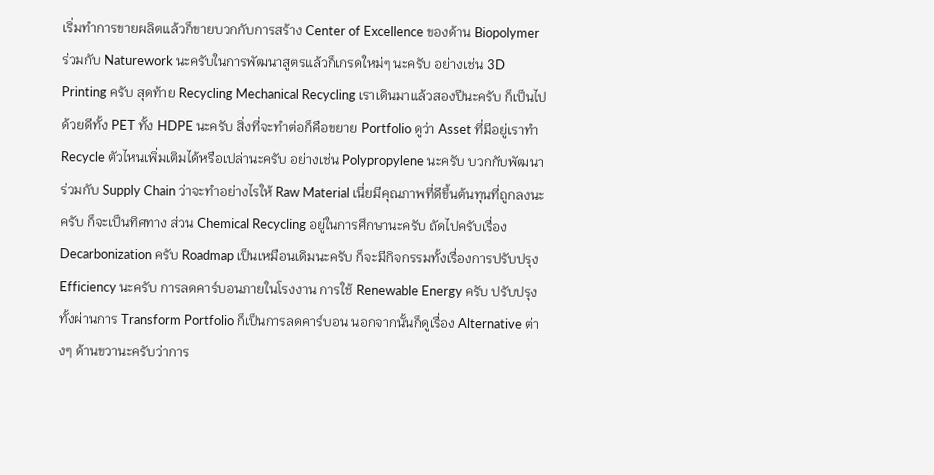เริ่มทำการขายผลิตแล้วก็ขายบวกกับการสร้าง Center of Excellence ของด้าน Biopolymer ร่วมกับ Naturework นะครับในการพัฒนาสูตรแล้วก็เกรดใหม่ๆ นะครับ อย่างเช่น 3D Printing ครับ สุดท้าย Recycling Mechanical Recycling เราเดินมาแล้วสองปีนะครับ ก็เป็นไปด้วยดีทั้ง PET ทั้ง HDPE นะครับ สิ่งที่จะทำต่อก็คือขยาย Portfolio ดูว่า Asset ที่มีอยู่เราทำ Recycle ตัวไหนเพิ่มเติมได้หรือเปล่านะครับ อย่างเช่น Polypropylene นะครับ บวกกับพัฒนาร่วมกับ Supply Chain ว่าจะทำอย่างไรให้ Raw Material เนี่ยมีคุณภาพที่ดีขึ้นต้นทุนที่ถูกลงนะครับ ก็จะเป็นทิศทาง ส่วน Chemical Recycling อยู่ในการศึกษานะครับ ถัดไปครับเรื่อง Decarbonization ครับ Roadmap เป็นเหมือนเดิมนะครับ ก็จะมีกิจกรรมทั้งเรื่องการปรับปรุง Efficiency นะครับ การลดคาร์บอนภายในโรงงาน การใช้ Renewable Energy ครับ ปรับปรุงทั้งผ่านการ Transform Portfolio ก็เป็นการลดคาร์บอน นอกจากนั้นก็ดูเรื่อง Alternative ต่างๆ ด้านขวานะครับว่าการ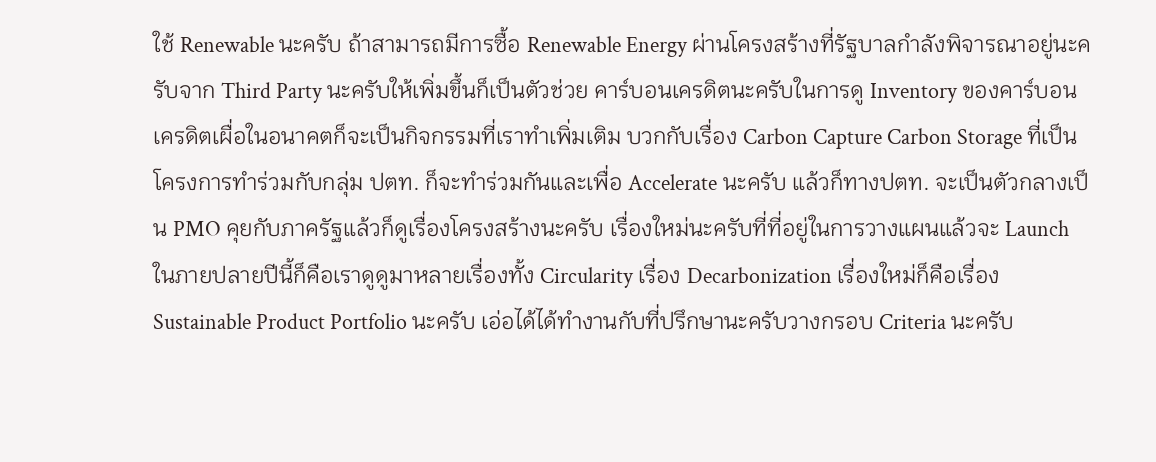ใช้ Renewable นะครับ ถ้าสามารถมีการซื้อ Renewable Energy ผ่านโครงสร้างที่รัฐบาลกำลังพิจารณาอยู่นะครับจาก Third Party นะครับให้เพิ่มขึ้นก็เป็นตัวช่วย คาร์บอนเครดิตนะครับในการดู Inventory ของคาร์บอนเครดิตเผื่อในอนาคตก็จะเป็นกิจกรรมที่เราทำเพิ่มเติม บวกกับเรื่อง Carbon Capture Carbon Storage ที่เป็นโครงการทำร่วมกับกลุ่ม ปตท. ก็จะทำร่วมกันและเพื่อ Accelerate นะครับ แล้วก็ทางปตท. จะเป็นตัวกลางเป็น PMO คุยกับภาครัฐแล้วก็ดูเรื่องโครงสร้างนะครับ เรื่องใหม่นะครับที่ที่อยู่ในการวางแผนแล้วจะ Launch ในภายปลายปีนี้ก็คือเราดูดูมาหลายเรื่องทั้ง Circularity เรื่อง Decarbonization เรื่องใหม่ก็คือเรื่อง Sustainable Product Portfolio นะครับ เอ่อได้ได้ทำงานกับที่ปรึกษานะครับวางกรอบ Criteria นะครับ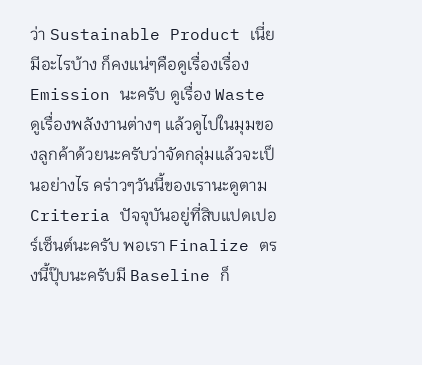ว่า Sustainable Product เนี่ยมีอะไรบ้าง ก็คงแน่ๆคือดูเรื่องเรื่อง Emission นะครับ ดูเรื่อง Waste ดูเรื่องพลังงานต่างๆ แล้วดูไปในมุมของลูกค้าด้วยนะครับว่าจัดกลุ่มแล้วจะเป็นอย่างไร คร่าวๆวันนี้ของเรานะดูตาม Criteria ปัจจุบันอยู่ที่สิบแปดเปอร์เซ็นต์นะครับ พอเรา Finalize ตรงนี้ปุ๊บนะครับมี Baseline ก็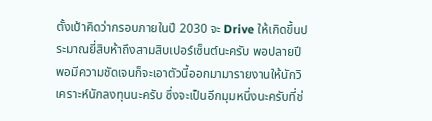ตั้งเป้าคิดว่ากรอบภายในปี 2030 จะ Drive ให้เกิดขึ้นประมาณยี่สิบห้าถึงสามสิบเปอร์เซ็นต์นะครับ พอปลายปีพอมีความชัดเจนก็จะเอาตัวนี้ออกมามารายงานให้นักวิเคราะห์นักลงทุนนะครับ ซึ่งจะเป็นอีกมุมหนึ่งนะครับที่ช่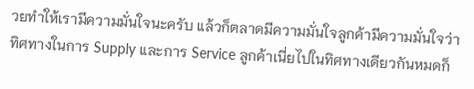วยทำให้เรามีความมั่นใจนะครับ แล้วก็ตลาดมีความมั่นใจลูกค้ามีความมั่นใจว่าทิศทางในการ Supply และการ Service ลูกค้าเนี่ยไปในทิศทางเดียวกันหมดก็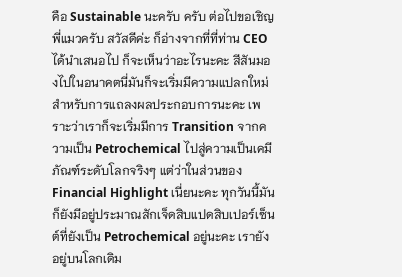คือ Sustainable นะครับ ครับ ต่อไปขอเชิญพี่แมวครับ สวัสดีค่ะ ก็อ่างจากที่ที่ท่าน CEO ได้นำเสนอไป ก็จะเห็นว่าอะไรนะคะ สีสันมองไปในอนาคตนี่มันก็จะเริ่มมีความแปลกใหม่สำหรับการแถลงผลประกอบการนะคะ เพราะว่าเราก็จะเริ่มมีการ Transition จากความเป็น Petrochemical ไปสู่ความเป็นเคมีภัณฑ์ระดับโลกจริงๆ แต่ว่าในส่วนของ Financial Highlight เนี่ยนะคะ ทุกวันนี้มันก็ยังมีอยู่ประมาณสักเจ็ดสิบแปดสิบเปอร์เซ็นต์ที่ยังเป็น Petrochemical อยู่นะคะ เรายังอยู่บนโลกเดิม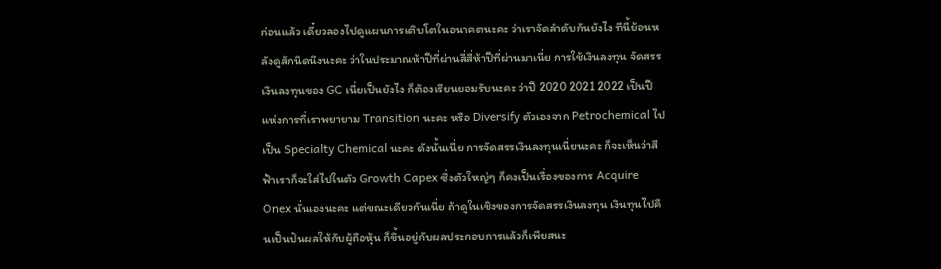ก่อนแล้ว เดี๋ยวลองไปดูแผนการเติบโตในอนาคตนะคะ ว่าเราจัดลำดับกันยังไง ทีนี้ย้อนหลังดูสักนิดนึงนะคะ ว่าในประมาณห้าปีที่ผ่านสี่สี่ห้าปีที่ผ่านมาเนี่ย การใช้เงินลงทุน จัดสรรเงินลงทุนของ GC เนี่ยเป็นยังไง ก็ต้องเรียนยอมรับนะคะ ว่าปี 2020 2021 2022 เป็นปีแห่งการที่เราพยายาม Transition นะคะ หรือ Diversify ตัวเองจาก Petrochemical ไปเป็น Specialty Chemical นะคะ ดังนั้นเนี่ย การจัดสรรเงินลงทุนเนี่ยนะคะ ก็จะเห็นว่าสีฟ้าเราก็จะใส่ไปในตัว Growth Capex ซึ่งตัวใหญ่ๆ ก็คงเป็นเรื่องของการ Acquire Onex นั่นเองนะคะ แต่ขณะเดียวกันเนี่ย ถ้าดูในเชิงของการจัดสรรเงินลงทุน เงินทุนไปคืนเป็นปันผลให้กับผู้ถือหุ้น ก็ขึ้นอยู่กับผลประกอบการแล้วก็เพียสนะ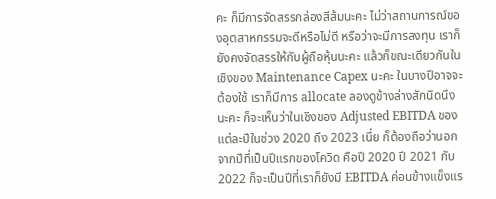คะ ก็มีการจัดสรรกล่องสีส้มนะคะ ไม่ว่าสถานการณ์ของอุตสาหกรรมจะดีหรือไม่ดี หรือว่าจะมีการลงทุน เราก็ยังคงจัดสรรให้กับผู้ถือหุ้นนะคะ แล้วก็ขณะเดียวกันในเชิงของ Maintenance Capex นะคะ ในบางปีอาจจะต้องใช้ เราก็มีการ allocate ลองดูข้างล่างสักนิดนึงนะคะ ก็จะเห็นว่าในเชิงของ Adjusted EBITDA ของแต่ละปีในช่วง 2020 ถึง 2023 เนี่ย ก็ต้องถือว่านอกจากปีที่เป็นปีแรกของโควิด คือปี 2020 ปี 2021 กับ 2022 ก็จะเป็นปีที่เราก็ยังมี EBITDA ค่อนข้างแข็งแร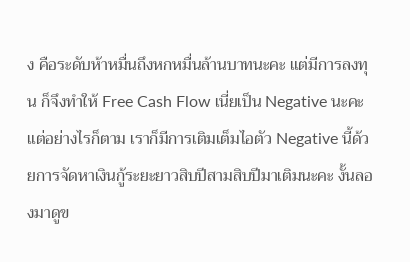ง คือระดับห้าหมื่นถึงหกหมื่นล้านบาทนะคะ แต่มีการลงทุน ก็จึงทำให้ Free Cash Flow เนี่ยเป็น Negative นะคะ แต่อย่างไรก็ตาม เราก็มีการเติมเต็มไอตัว Negative นี้ด้วยการจัดหาเงินกู้ระยะยาวสิบปีสามสิบปีมาเติมนะคะ งั้นลองมาดูข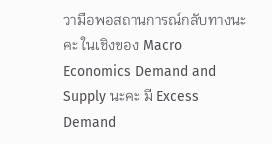วามือพอสถานการณ์กลับทางนะคะ ในเชิงของ Macro Economics Demand and Supply นะคะ มี Excess Demand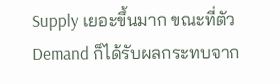Supply เยอะขึ้นมาก ขณะที่ตัว Demand ก็ได้รับผลกระทบจาก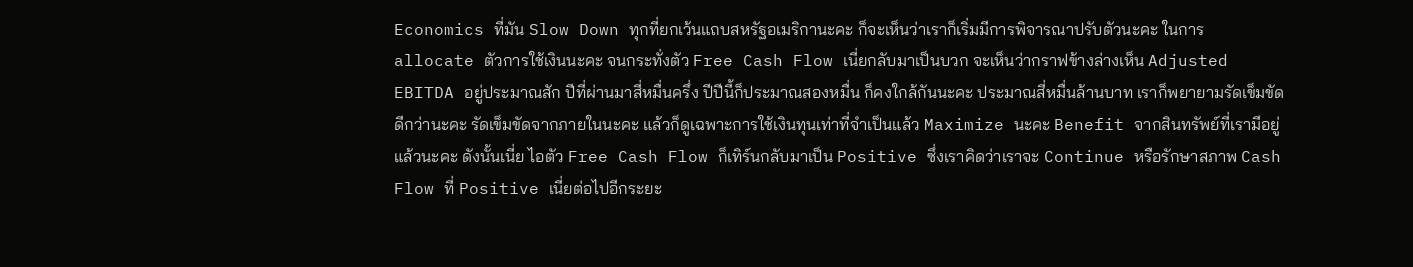Economics ที่มัน Slow Down ทุกที่ยกเว้นแถบสหรัฐอเมริกานะคะ ก็จะเห็นว่าเราก็เริ่มมีการพิจารณาปรับตัวนะคะ ในการ allocate ตัวการใช้เงินนะคะ จนกระทั่งตัว Free Cash Flow เนี่ยกลับมาเป็นบวก จะเห็นว่ากราฟข้างล่างเห็น Adjusted EBITDA อยู่ประมาณสัก ปีที่ผ่านมาสี่หมื่นครึ่ง ปีปีนี้ก็ประมาณสองหมื่น ก็คงใกล้กันนะคะ ประมาณสี่หมื่นล้านบาท เราก็พยายามรัดเข็มขัดดีกว่านะคะ รัดเข็มขัดจากภายในนะคะ แล้วก็ดูเฉพาะการใช้เงินทุนเท่าที่จำเป็นแล้ว Maximize นะคะ Benefit จากสินทรัพย์ที่เรามีอยู่แล้วนะคะ ดังนั้นเนี่ย ไอตัว Free Cash Flow ก็เทิร์นกลับมาเป็น Positive ซึ่งเราคิดว่าเราจะ Continue หรือรักษาสภาพ Cash Flow ที่ Positive เนี่ยต่อไปอีกระยะ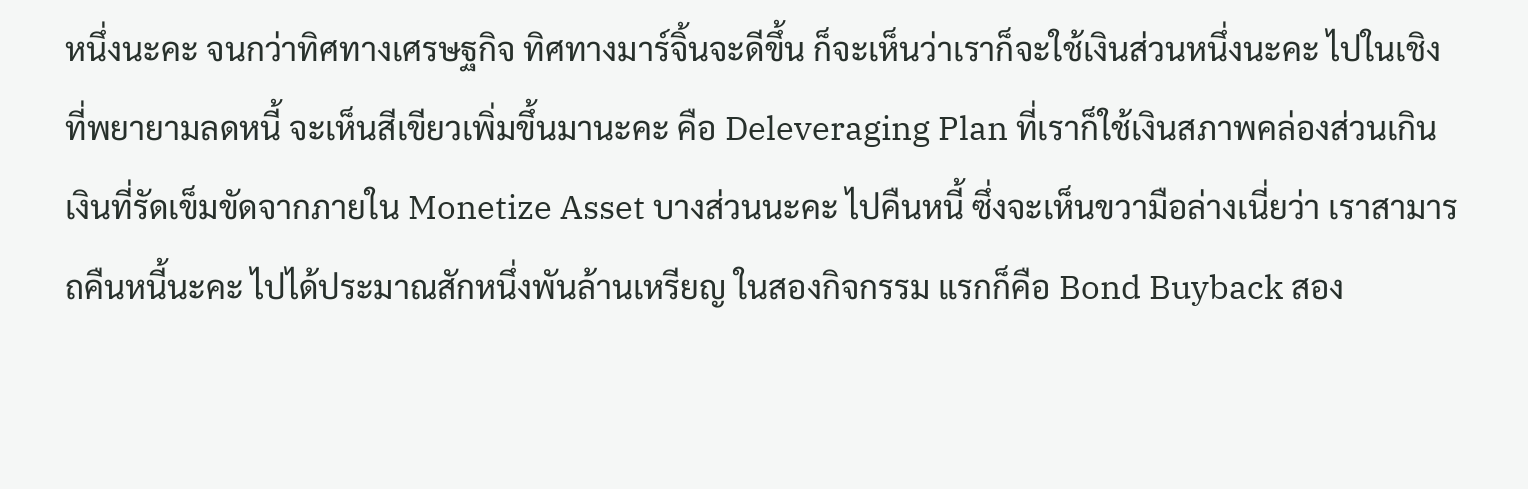หนึ่งนะคะ จนกว่าทิศทางเศรษฐกิจ ทิศทางมาร์จิ้นจะดีขึ้น ก็จะเห็นว่าเราก็จะใช้เงินส่วนหนึ่งนะคะ ไปในเชิงที่พยายามลดหนี้ จะเห็นสีเขียวเพิ่มขึ้นมานะคะ คือ Deleveraging Plan ที่เราก็ใช้เงินสภาพคล่องส่วนเกิน เงินที่รัดเข็มขัดจากภายใน Monetize Asset บางส่วนนะคะ ไปคืนหนี้ ซึ่งจะเห็นขวามือล่างเนี่ยว่า เราสามารถคืนหนี้นะคะ ไปได้ประมาณสักหนึ่งพันล้านเหรียญ ในสองกิจกรรม แรกก็คือ Bond Buyback สอง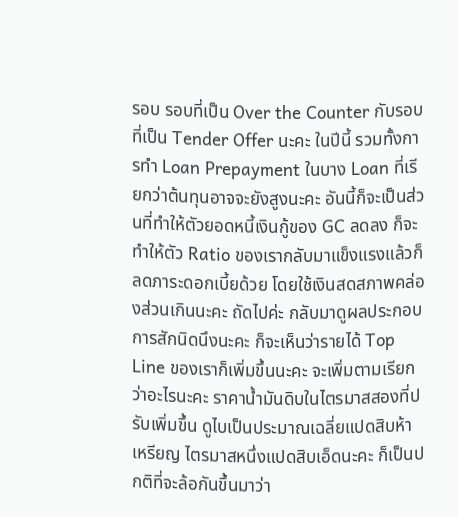รอบ รอบที่เป็น Over the Counter กับรอบที่เป็น Tender Offer นะคะ ในปีนี้ รวมทั้งการทำ Loan Prepayment ในบาง Loan ที่เรียกว่าต้นทุนอาจจะยังสูงนะคะ อันนี้ก็จะเป็นส่วนที่ทำให้ตัวยอดหนี้เงินกู้ของ GC ลดลง ก็จะทำให้ตัว Ratio ของเรากลับมาแข็งแรงแล้วก็ลดภาระดอกเบี้ยด้วย โดยใช้เงินสดสภาพคล่องส่วนเกินนะคะ ถัดไปค่ะ กลับมาดูผลประกอบการสักนิดนึงนะคะ ก็จะเห็นว่ารายได้ Top Line ของเราก็เพิ่มขึ้นนะคะ จะเพิ่มตามเรียกว่าอะไรนะคะ ราคาน้ำมันดิบในไตรมาสสองที่ปรับเพิ่มขึ้น ดูไบเป็นประมาณเฉลี่ยแปดสิบห้าเหรียญ ไตรมาสหนึ่งแปดสิบเอ็ดนะคะ ก็เป็นปกติที่จะล้อกันขึ้นมาว่า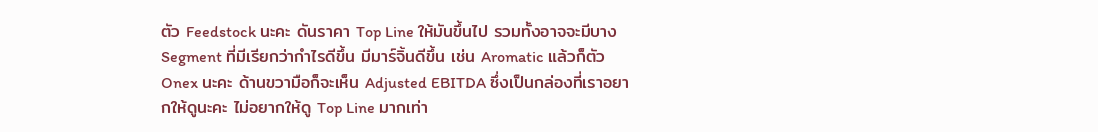ตัว Feedstock นะคะ ดันราคา Top Line ให้มันขึ้นไป รวมทั้งอาจจะมีบาง Segment ที่มีเรียกว่ากำไรดีขึ้น มีมาร์จิ้นดีขึ้น เช่น Aromatic แล้วก็ตัว Onex นะคะ ด้านขวามือก็จะเห็น Adjusted EBITDA ซึ่งเป็นกล่องที่เราอยากให้ดูนะคะ ไม่อยากให้ดู Top Line มากเท่า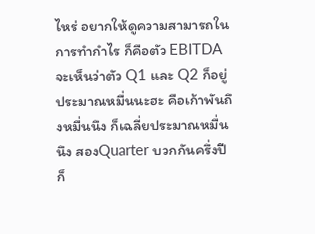ไหร่ อยากให้ดูความสามารถในการทำกำไร ก็คือตัว EBITDA จะเห็นว่าตัว Q1 และ Q2 ก็อยู่ประมาณหมื่นนะฮะ คือเก้าพันถึงหมื่นนึง ก็เฉลี่ยประมาณหมื่นนึง สองQuarter บวกกันครึ่งปีก็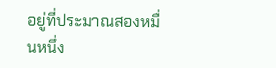อยู่ที่ประมาณสองหมื่นหนึ่ง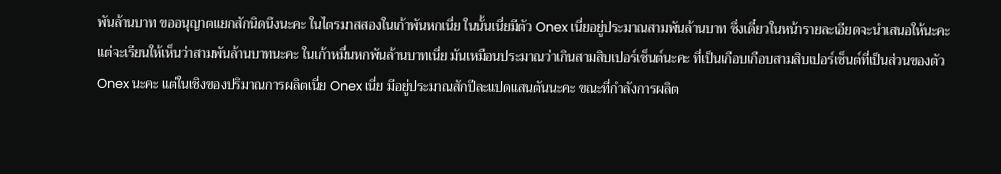พันล้านบาท ขออนุญาตแยกสักนิดนึงนะคะ ในไตรมาสสองในเก้าพันหกเนี่ย ในนั้นเนี่ยมีตัว Onex เนี่ยอยู่ประมาณสามพันล้านบาท ซึ่งเดี๋ยวในหน้ารายละเอียดจะนำเสนอให้นะคะ แต่จะเรียนให้เห็นว่าสามพันล้านบาทนะคะ ในเก้าหมื่นหกพันล้านบาทเนี่ย มันเหมือนประมาณว่าเกินสามสิบเปอร์เซ็นต์นะคะ ที่เป็นเกือบเกือบสามสิบเปอร์เซ็นต์ที่เป็นส่วนของตัว Onex นะคะ แต่ในเชิงของปริมาณการผลิตเนี่ย Onex เนี่ย มีอยู่ประมาณสักปีละแปดแสนตันนะคะ ขณะที่กำลังการผลิต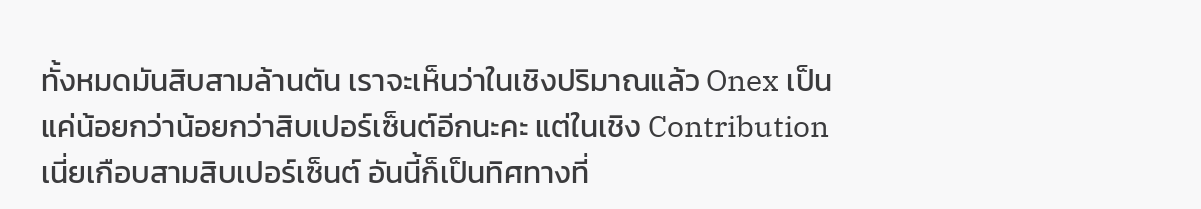ทั้งหมดมันสิบสามล้านตัน เราจะเห็นว่าในเชิงปริมาณแล้ว Onex เป็นแค่น้อยกว่าน้อยกว่าสิบเปอร์เซ็นต์อีกนะคะ แต่ในเชิง Contribution เนี่ยเกือบสามสิบเปอร์เซ็นต์ อันนี้ก็เป็นทิศทางที่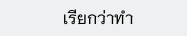เรียกว่าทำ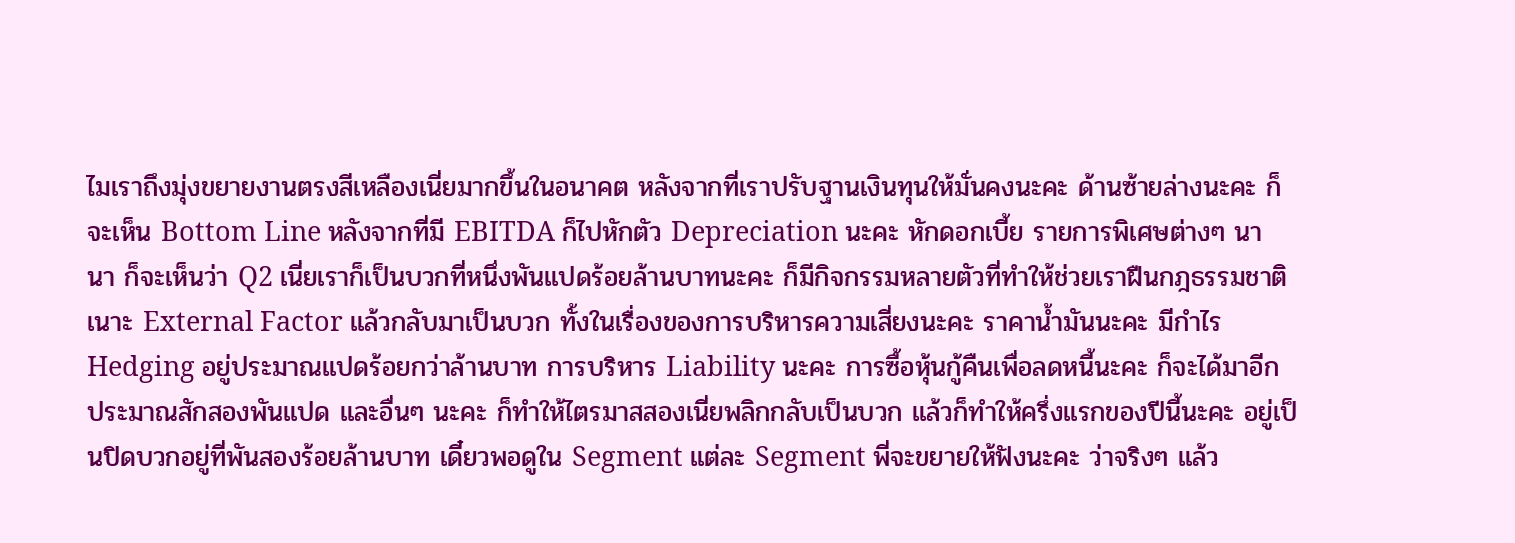ไมเราถึงมุ่งขยายงานตรงสีเหลืองเนี่ยมากขึ้นในอนาคต หลังจากที่เราปรับฐานเงินทุนให้มั่นคงนะคะ ด้านซ้ายล่างนะคะ ก็จะเห็น Bottom Line หลังจากที่มี EBITDA ก็ไปหักตัว Depreciation นะคะ หักดอกเบี้ย รายการพิเศษต่างๆ นานา ก็จะเห็นว่า Q2 เนี่ยเราก็เป็นบวกที่หนึ่งพันแปดร้อยล้านบาทนะคะ ก็มีกิจกรรมหลายตัวที่ทำให้ช่วยเราฝืนกฎธรรมชาติเนาะ External Factor แล้วกลับมาเป็นบวก ทั้งในเรื่องของการบริหารความเสี่ยงนะคะ ราคาน้ำมันนะคะ มีกำไร Hedging อยู่ประมาณแปดร้อยกว่าล้านบาท การบริหาร Liability นะคะ การซื้อหุ้นกู้คืนเพื่อลดหนี้นะคะ ก็จะได้มาอีกประมาณสักสองพันแปด และอื่นๆ นะคะ ก็ทำให้ไตรมาสสองเนี่ยพลิกกลับเป็นบวก แล้วก็ทำให้ครึ่งแรกของปีนี้นะคะ อยู่เป็นปิดบวกอยู่ที่พันสองร้อยล้านบาท เดี๋ยวพอดูใน Segment แต่ละ Segment พี่จะขยายให้ฟังนะคะ ว่าจริงๆ แล้ว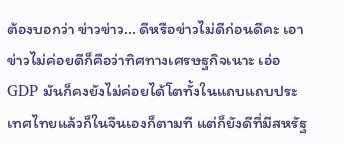ต้องบอกว่า ข่าวข่าว... ดีหรือข่าวไม่ดีก่อนดีคะ เอาข่าวไม่ค่อยดีก็คือว่าทิศทางเศรษฐกิจเนาะ เอ่อ GDP มันก็คงยังไม่ค่อยได้โตทั้งในแถบแถบประเทศไทยแล้วก็ในจีนเองก็ตามที แต่ก็ยังดีที่มีสหรัฐ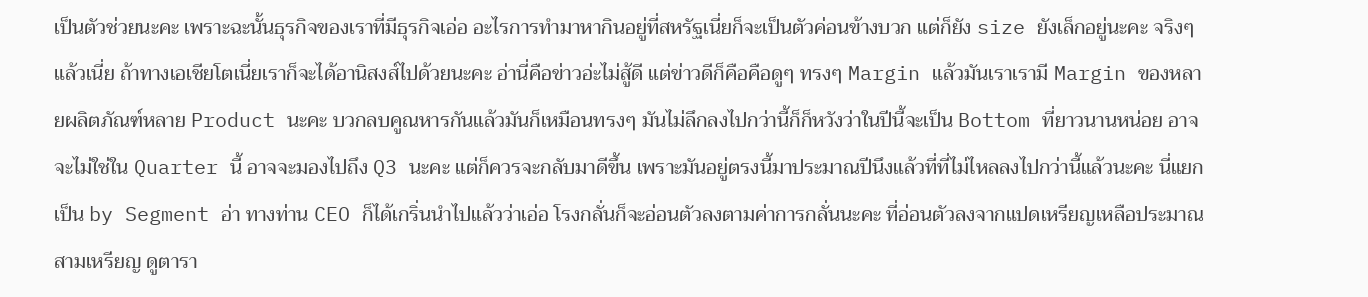เป็นตัวช่วยนะคะ เพราะฉะนั้นธุรกิจของเราที่มีธุรกิจเอ่อ อะไรการทำมาหากินอยู่ที่สหรัฐเนี่ยก็จะเป็นตัวค่อนข้างบวก แต่ก็ยัง size ยังเล็กอยู่นะคะ จริงๆ แล้วเนี่ย ถ้าทางเอเชียโตเนี่ยเราก็จะได้อานิสงส์ไปด้วยนะคะ อ่านี่คือข่าวอ่ะไม่สู้ดี แต่ข่าวดีก็คือคือดูๆ ทรงๆ Margin แล้วมันเราเรามี Margin ของหลายผลิตภัณฑ์หลาย Product นะคะ บวกลบคูณหารกันแล้วมันก็เหมือนทรงๆ มันไม่ลึกลงไปกว่านี้ก็ก็หวังว่าในปีนี้จะเป็น Bottom ที่ยาวนานหน่อย อาจจะไม่ใช่ใน Quarter นี้ อาจจะมองไปถึง Q3 นะคะ แต่ก็ควรจะกลับมาดีขึ้น เพราะมันอยู่ตรงนี้มาประมาณปีนึงแล้วที่ที่ไม่ไหลลงไปกว่านี้แล้วนะคะ นี่แยกเป็น by Segment อ่า ทางท่าน CEO ก็ได้เกริ่นนำไปแล้วว่าเอ่อ โรงกลั่นก็จะอ่อนตัวลงตามค่าการกลั่นนะคะ ที่อ่อนตัวลงจากแปดเหรียญเหลือประมาณสามเหรียญ ดูตารา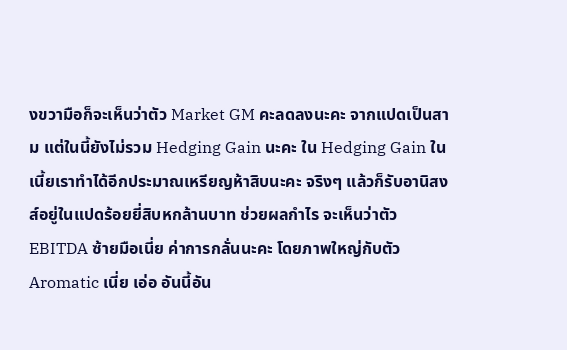งขวามือก็จะเห็นว่าตัว Market GM คะลดลงนะคะ จากแปดเป็นสาม แต่ในนี้ยังไม่รวม Hedging Gain นะคะ ใน Hedging Gain ในเนี้ยเราทำได้อีกประมาณเหรียญห้าสิบนะคะ จริงๆ แล้วก็รับอานิสงส์อยู่ในแปดร้อยยี่สิบหกล้านบาท ช่วยผลกำไร จะเห็นว่าตัว EBITDA ซ้ายมือเนี่ย ค่าการกลั่นนะคะ โดยภาพใหญ่กับตัว Aromatic เนี่ย เอ่อ อันนี้อัน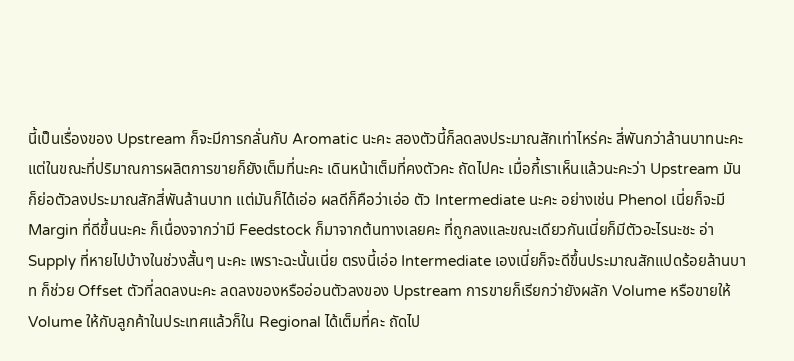นี้เป็นเรื่องของ Upstream ก็จะมีการกลั่นกับ Aromatic นะคะ สองตัวนี้ก็ลดลงประมาณสักเท่าไหร่คะ สี่พันกว่าล้านบาทนะคะ แต่ในขณะที่ปริมาณการผลิตการขายก็ยังเต็มที่นะคะ เดินหน้าเต็มที่คงตัวคะ ถัดไปคะ เมื่อกี้เราเห็นแล้วนะคะว่า Upstream มันก็ย่อตัวลงประมาณสักสี่พันล้านบาท แต่มันก็ได้เอ่อ ผลดีก็คือว่าเอ่อ ตัว Intermediate นะคะ อย่างเช่น Phenol เนี่ยก็จะมี Margin ที่ดีขึ้นนะคะ ก็เนื่องจากว่ามี Feedstock ก็มาจากต้นทางเลยคะ ที่ถูกลงและขณะเดียวกันเนี่ยก็มีตัวอะไรนะชะ อ่า Supply ที่หายไปบ้างในช่วงสั้นๆ นะคะ เพราะฉะนั้นเนี่ย ตรงนี้เอ่อ Intermediate เองเนี่ยก็จะดีขึ้นประมาณสักแปดร้อยล้านบาท ก็ช่วย Offset ตัวที่ลดลงนะคะ ลดลงของหรืออ่อนตัวลงของ Upstream การขายก็เรียกว่ายังผลัก Volume หรือขายให้ Volume ให้กับลูกค้าในประเทศแล้วก็ใน Regional ได้เต็มที่คะ ถัดไป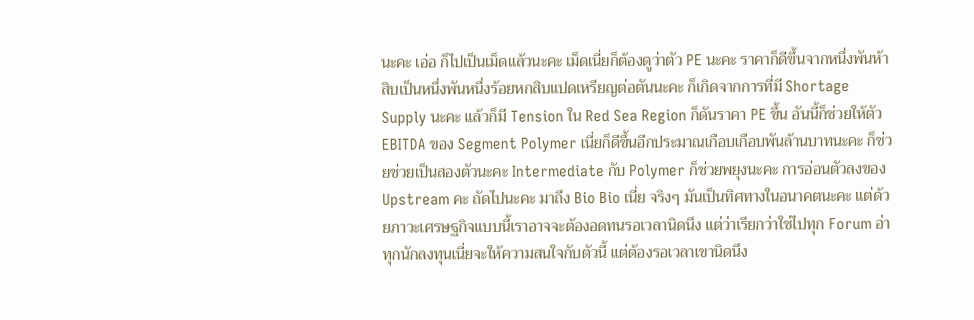นะคะ เอ่อ ก็ไปเป็นเม็ดแล้วนะคะ เม็ดเนี่ยก็ต้องดูว่าตัว PE นะคะ ราคาก็ดีขึ้นจากหนึ่งพันห้าสิบเป็นหนึ่งพันหนึ่งร้อยหกสิบแปดเหรียญต่อตันนะคะ ก็เกิดจากการที่มี Shortage Supply นะคะ แล้วก็มี Tension ใน Red Sea Region ก็ดันราคา PE ขึ้น อันนี้ก็ช่วยให้ตัว EBITDA ของ Segment Polymer เนี่ยก็ดีขึ้นอีกประมาณเกือบเกือบพันล้านบาทนะคะ ก็ช่วยช่วยเป็นสองตัวนะคะ Intermediate กับ Polymer ก็ช่วยพยุงนะคะ การอ่อนตัวลงของ Upstream คะ ถัดไปนะคะ มาถึง Bio Bio เนี่ย จริงๆ มันเป็นทิศทางในอนาคตนะคะ แต่ด้วยภาวะเศรษฐกิจแบบนี้เราอาจจะต้องอดทนรอเวลานิดนึง แต่ว่าเรียกว่าใช่ไปทุก Forum อ่า ทุกนักลงทุนเนี่ยจะให้ความสนใจกับตัวนี้ แต่ต้องรอเวลาเขานิดนึง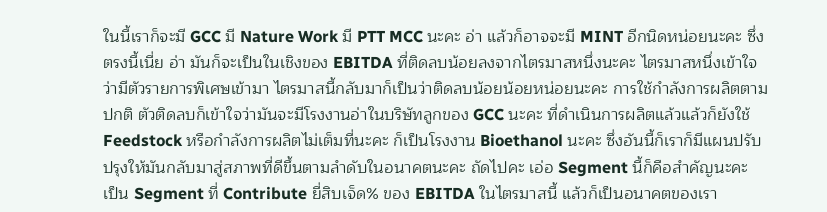ในนี้เราก็จะมี GCC มี Nature Work มี PTT MCC นะคะ อ่า แล้วก็อาจจะมี MINT อีกนิดหน่อยนะคะ ซึ่งตรงนี้เนี่ย อ่า มันก็จะเป็นในเชิงของ EBITDA ที่ติดลบน้อยลงจากไตรมาสหนึ่งนะคะ ไตรมาสหนึ่งเข้าใจว่ามีตัวรายการพิเศษเข้ามา ไตรมาสนี้กลับมาก็เป็นว่าติดลบน้อยน้อยหน่อยนะคะ การใช้กำลังการผลิตตามปกติ ตัวติดลบก็เข้าใจว่ามันจะมีโรงงานอ่าในบริษัทลูกของ GCC นะคะ ที่ดำเนินการผลิตแล้วแล้วก็ยังใช้ Feedstock หรือกำลังการผลิตไม่เต็มที่นะคะ ก็เป็นโรงงาน Bioethanol นะคะ ซึ่งอันนี้ก็เราก็มีแผนปรับปรุงให้มันกลับมาสู่สภาพที่ดีขึ้นตามลำดับในอนาคตนะคะ ถัดไปคะ เอ่อ Segment นี้ก็คือสำคัญนะคะ เป็น Segment ที่ Contribute ยี่สิบเจ็ด% ของ EBITDA ในไตรมาสนี้ แล้วก็เป็นอนาคตของเรา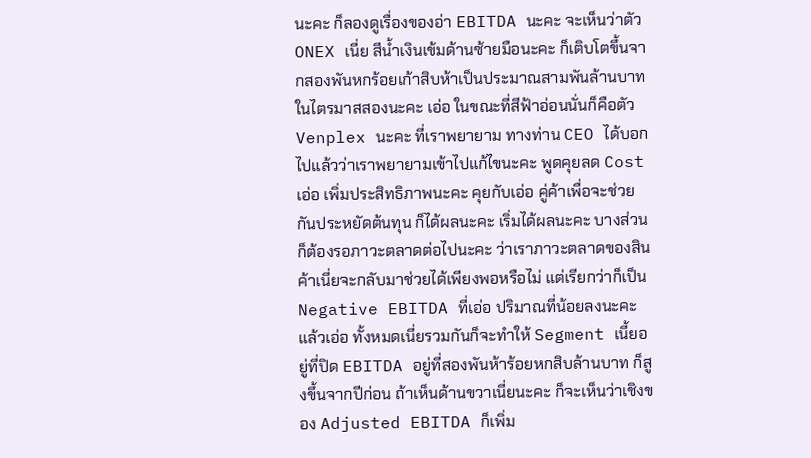นะคะ ก็ลองดูเรื่องของอ่า EBITDA นะคะ จะเห็นว่าตัว ONEX เนี่ย สีน้ำเงินเข้มด้านซ้ายมือนะคะ ก็เติบโตขึ้นจากสองพันหกร้อยเก้าสิบห้าเป็นประมาณสามพันล้านบาทในไตรมาสสองนะคะ เอ่อ ในขณะที่สีฟ้าอ่อนนั่นก็คือตัว Venplex นะคะ ที่เราพยายาม ทางท่าน CEO ได้บอกไปแล้วว่าเราพยายามเข้าไปแก้ไขนะคะ พูดคุยลด Cost เอ่อ เพิ่มประสิทธิภาพนะคะ คุยกับเอ่อ คู่ค้าเพื่อจะช่วยกันประหยัดต้นทุน ก็ได้ผลนะคะ เริ่มได้ผลนะคะ บางส่วนก็ต้องรอภาวะตลาดต่อไปนะคะ ว่าเราภาวะตลาดของสินค้าเนี่ยจะกลับมาช่วยได้เพียงพอหรือไม่ แต่เรียกว่าก็เป็น Negative EBITDA ที่เอ่อ ปริมาณที่น้อยลงนะคะ แล้วเอ่อ ทั้งหมดเนี่ยรวมกันก็จะทำให้ Segment เนี้ยอยู่ที่ปิด EBITDA อยู่ที่สองพันห้าร้อยหกสิบล้านบาท ก็สูงขึ้นจากปีก่อน ถ้าเห็นด้านขวาเนี่ยนะคะ ก็จะเห็นว่าเชิงของ Adjusted EBITDA ก็เพิ่ม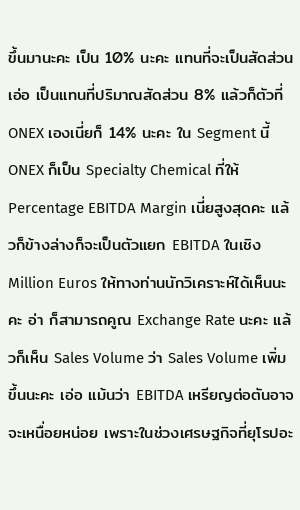ขึ้นมานะคะ เป็น 10% นะคะ แทนที่จะเป็นสัดส่วนเอ่อ เป็นแทนที่ปริมาณสัดส่วน 8% แล้วก็ตัวที่ ONEX เองเนี่ยก็ 14% นะคะ ใน Segment นี้ ONEX ก็เป็น Specialty Chemical ที่ให้ Percentage EBITDA Margin เนี่ยสูงสุดคะ แล้วก็ข้างล่างก็จะเป็นตัวแยก EBITDA ในเชิง Million Euros ให้ทางท่านนักวิเคราะห์ได้เห็นนะคะ อ่า ก็สามารถคูณ Exchange Rate นะคะ แล้วก็เห็น Sales Volume ว่า Sales Volume เพิ่มขึ้นนะคะ เอ่อ แม้นว่า EBITDA เหรียญต่อตันอาจจะเหนื่อยหน่อย เพราะในช่วงเศรษฐกิจที่ยุโรปอะ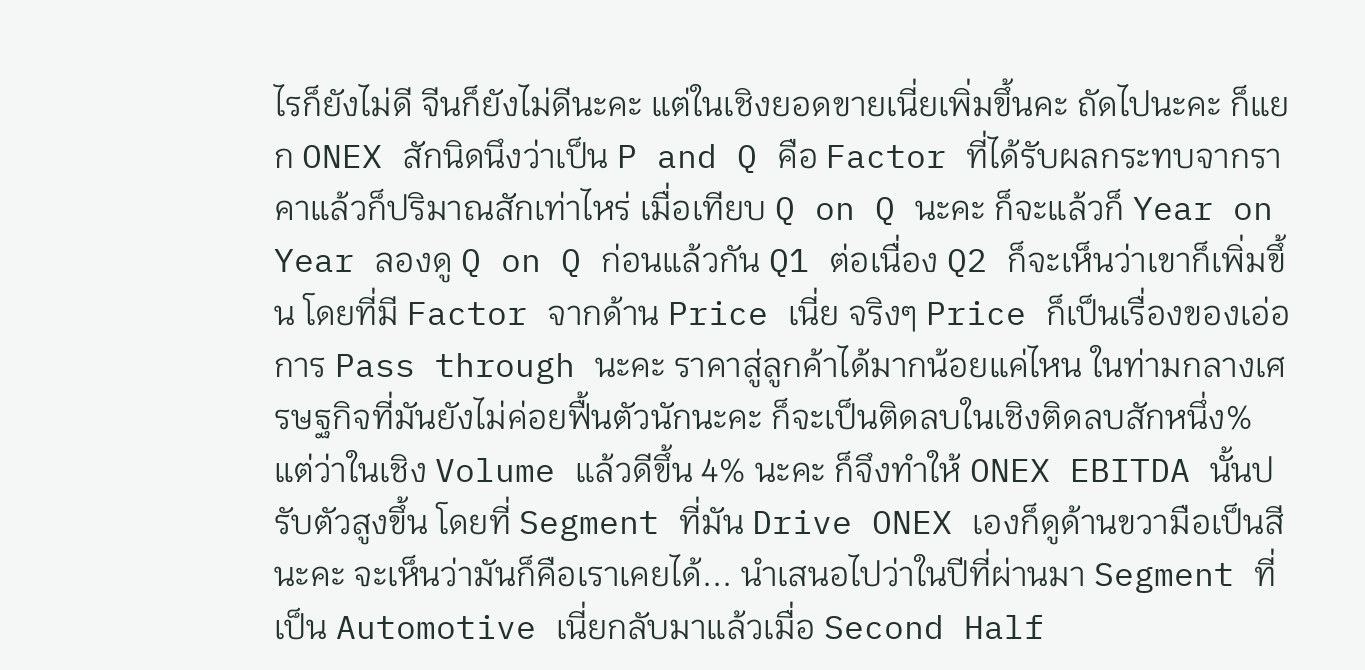ไรก็ยังไม่ดี จีนก็ยังไม่ดีนะคะ แต่ในเชิงยอดขายเนี่ยเพิ่มขึ้นคะ ถัดไปนะคะ ก็แยก ONEX สักนิดนึงว่าเป็น P and Q คือ Factor ที่ได้รับผลกระทบจากราคาแล้วก็ปริมาณสักเท่าไหร่ เมื่อเทียบ Q on Q นะคะ ก็จะแล้วก็ Year on Year ลองดู Q on Q ก่อนแล้วกัน Q1 ต่อเนื่อง Q2 ก็จะเห็นว่าเขาก็เพิ่มขึ้น โดยที่มี Factor จากด้าน Price เนี่ย จริงๆ Price ก็เป็นเรื่องของเอ่อ การ Pass through นะคะ ราคาสู่ลูกค้าได้มากน้อยแค่ไหน ในท่ามกลางเศรษฐกิจที่มันยังไม่ค่อยฟื้นตัวนักนะคะ ก็จะเป็นติดลบในเชิงติดลบสักหนึ่ง% แต่ว่าในเชิง Volume แล้วดีขึ้น 4% นะคะ ก็จึงทำให้ ONEX EBITDA นั้นปรับตัวสูงขึ้น โดยที่ Segment ที่มัน Drive ONEX เองก็ดูด้านขวามือเป็นสีนะคะ จะเห็นว่ามันก็คือเราเคยได้... นำเสนอไปว่าในปีที่ผ่านมา Segment ที่เป็น Automotive เนี่ยกลับมาแล้วเมื่อ Second Half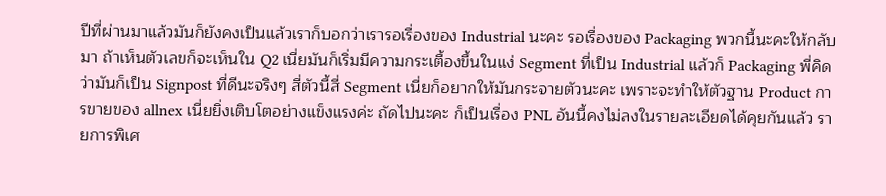ปีที่ผ่านมาแล้วมันก็ยังคงเป็นแล้วเราก็บอกว่าเรารอเรื่องของ Industrial นะคะ รอเรื่องของ Packaging พวกนี้นะคะให้กลับมา ถ้าเห็นตัวเลขก็จะเห็นใน Q2 เนี่ยมันก็เริ่มมีความกระเตื้องขึ้นในแง่ Segment ที่เป็น Industrial แล้วก็ Packaging พี่คิดว่ามันก็เป็น Signpost ที่ดีนะจริงๆ สี่ตัวนี้สี่ Segment เนี่ยก็อยากให้มันกระจายตัวนะคะ เพราะจะทำให้ตัวฐาน Product การขายของ allnex เนี่ยยิ่งเติบโตอย่างแข็งแรงค่ะ ถัดไปนะคะ ก็เป็นเรื่อง PNL อันนี้คงไม่ลงในรายละเอียดได้คุยกันแล้ว รายการพิเศ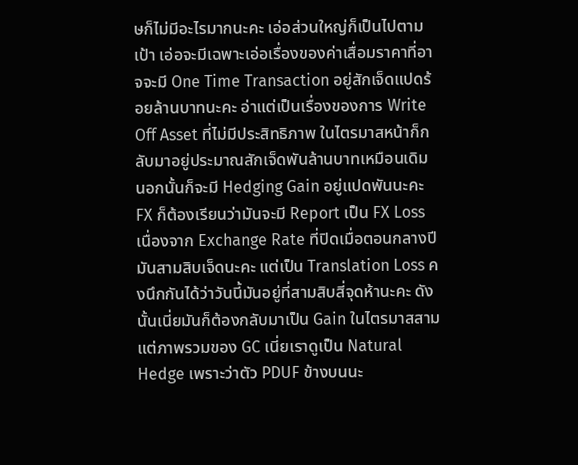ษก็ไม่มีอะไรมากนะคะ เอ่อส่วนใหญ่ก็เป็นไปตามเป้า เอ่อจะมีเฉพาะเอ่อเรื่องของค่าเสื่อมราคาที่อาจจะมี One Time Transaction อยู่สักเจ็ดแปดร้อยล้านบาทนะคะ อ่าแต่เป็นเรื่องของการ Write Off Asset ที่ไม่มีประสิทธิภาพ ในไตรมาสหน้าก็กลับมาอยู่ประมาณสักเจ็ดพันล้านบาทเหมือนเดิม นอกนั้นก็จะมี Hedging Gain อยู่แปดพันนะคะ FX ก็ต้องเรียนว่ามันจะมี Report เป็น FX Loss เนื่องจาก Exchange Rate ที่ปิดเมื่อตอนกลางปีมันสามสิบเจ็ดนะคะ แต่เป็น Translation Loss คงนึกกันได้ว่าวันนี้มันอยู่ที่สามสิบสี่จุดห้านะคะ ดังนั้นเนี่ยมันก็ต้องกลับมาเป็น Gain ในไตรมาสสาม แต่ภาพรวมของ GC เนี่ยเราดูเป็น Natural Hedge เพราะว่าตัว PDUF ข้างบนนะ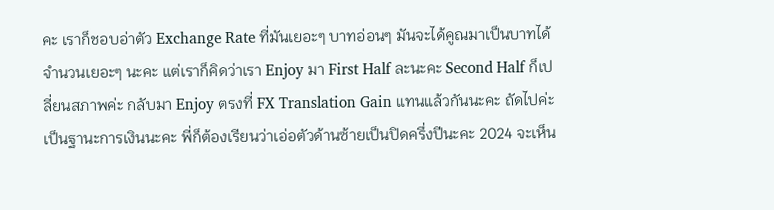คะ เราก็ชอบอ่าตัว Exchange Rate ที่มันเยอะๆ บาทอ่อนๆ มันจะได้คูณมาเป็นบาทได้จำนวนเยอะๆ นะคะ แต่เราก็คิดว่าเรา Enjoy มา First Half ละนะคะ Second Half ก็เปลี่ยนสภาพค่ะ กลับมา Enjoy ตรงที่ FX Translation Gain แทนแล้วกันนะคะ ถัดไปค่ะ เป็นฐานะการเงินนะคะ พี่ก็ต้องเรียนว่าเอ่อตัวด้านซ้ายเป็นปิดครึ่งปีนะคะ 2024 จะเห็น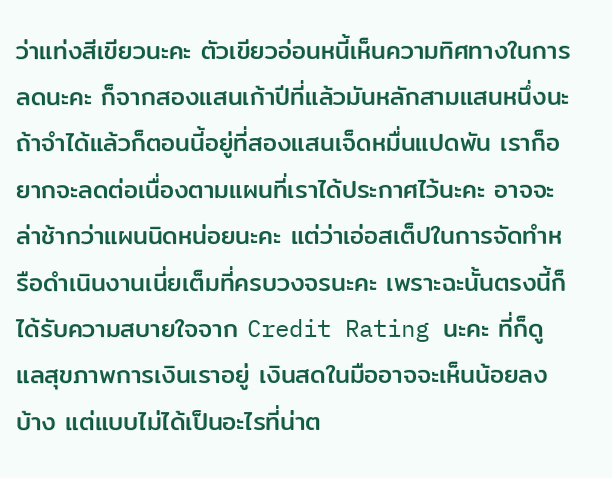ว่าแท่งสีเขียวนะคะ ตัวเขียวอ่อนหนี้เห็นความทิศทางในการลดนะคะ ก็จากสองแสนเก้าปีที่แล้วมันหลักสามแสนหนึ่งนะ ถ้าจำได้แล้วก็ตอนนี้อยู่ที่สองแสนเจ็ดหมื่นแปดพัน เราก็อยากจะลดต่อเนื่องตามแผนที่เราได้ประกาศไว้นะคะ อาจจะล่าช้ากว่าแผนนิดหน่อยนะคะ แต่ว่าเอ่อสเต็ปในการจัดทำหรือดำเนินงานเนี่ยเต็มที่ครบวงจรนะคะ เพราะฉะนั้นตรงนี้ก็ได้รับความสบายใจจาก Credit Rating นะคะ ที่ก็ดูแลสุขภาพการเงินเราอยู่ เงินสดในมืออาจจะเห็นน้อยลงบ้าง แต่แบบไม่ได้เป็นอะไรที่น่าต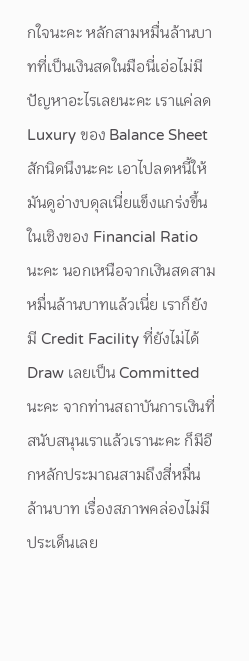กใจนะคะ หลักสามหมื่นล้านบาทที่เป็นเงินสดในมือนี่เอ่อไม่มีปัญหาอะไรเลยนะคะ เราแค่ลด Luxury ของ Balance Sheet สักนิดนึงนะคะ เอาไปลดหนี้ให้มันดูอ่างบดุลเนี่ยแข็งแกร่งขึ้นในเชิงของ Financial Ratio นะคะ นอกเหนือจากเงินสดสามหมื่นล้านบาทแล้วเนี่ย เราก็ยังมี Credit Facility ที่ยังไม่ได้ Draw เลยเป็น Committed นะคะ จากท่านสถาบันการเงินที่สนับสนุนเราแล้วเรานะคะ ก็มีอีกหลักประมาณสามถึงสี่หมื่นล้านบาท เรื่องสภาพคล่องไม่มีประเด็นเลย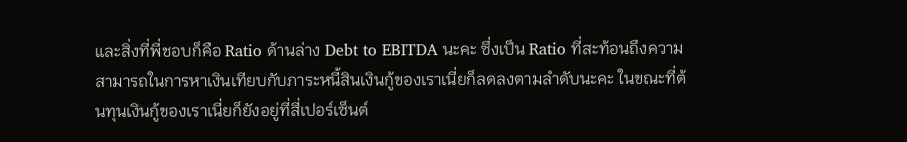และสิ่งที่พี่ชอบก็คือ Ratio ด้านล่าง Debt to EBITDA นะคะ ซึ่งเป็น Ratio ที่สะท้อนถึงความสามารถในการหาเงินเทียบกับภาระหนี้สินเงินกู้ของเราเนี่ยก็ลดลงตามลำดับนะคะ ในขณะที่ต้นทุนเงินกู้ของเราเนี่ยก็ยังอยู่ที่สี่เปอร์เซ็นต์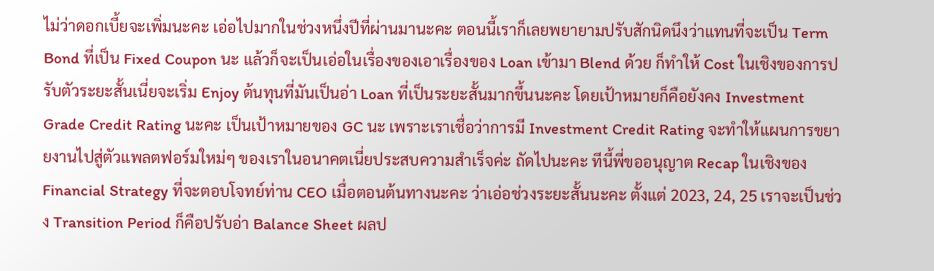ไม่ว่าดอกเบี้ยจะเพิ่มนะคะ เอ่อไปมากในช่วงหนึ่งปีที่ผ่านมานะคะ ตอนนี้เราก็เลยพยายามปรับสักนิดนึงว่าแทนที่จะเป็น Term Bond ที่เป็น Fixed Coupon นะ แล้วก็จะเป็นเอ่อในเรื่องของเอาเรื่องของ Loan เข้ามา Blend ด้วย ก็ทำให้ Cost ในเชิงของการปรับตัวระยะสั้นเนี่ยจะเริ่ม Enjoy ต้นทุนที่มันเป็นอ่า Loan ที่เป็นระยะสั้นมากขึ้นนะคะ โดยเป้าหมายก็คือยังคง Investment Grade Credit Rating นะคะ เป็นเป้าหมายของ GC นะ เพราะเราเชื่อว่าการมี Investment Credit Rating จะทำให้แผนการขยายงานไปสู่ตัวแพลตฟอร์มใหม่ๆ ของเราในอนาคตเนี่ยประสบความสำเร็จค่ะ ถัดไปนะคะ ทีนี้พี่ขออนุญาต Recap ในเชิงของ Financial Strategy ที่จะตอบโจทย์ท่าน CEO เมื่อตอนต้นทางนะคะ ว่าเอ่อช่วงระยะสั้นนะคะ ตั้งแต่ 2023, 24, 25 เราจะเป็นช่วง Transition Period ก็คือปรับอ่า Balance Sheet ผลป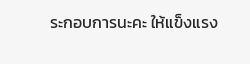ระกอบการนะคะ ให้แข็งแรง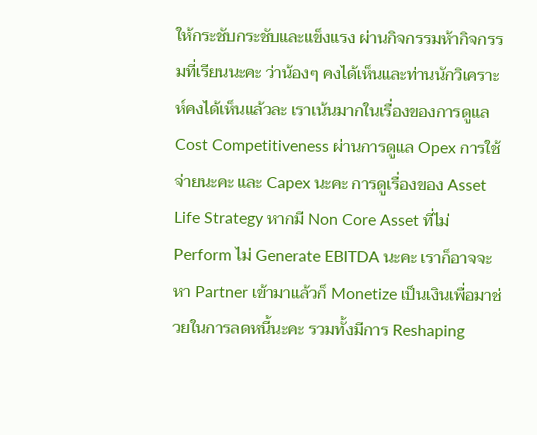ให้กระชับกระชับและแข็งแรง ผ่านกิจกรรมห้ากิจกรรมที่เรียนนะคะ ว่าน้องๆ คงได้เห็นและท่านนักวิเคราะห์คงได้เห็นแล้วละ เราเน้นมากในเรื่องของการดูแล Cost Competitiveness ผ่านการดูแล Opex การใช้จ่ายนะคะ และ Capex นะคะ การดูเรื่องของ Asset Life Strategy หากมี Non Core Asset ที่ไม่ Perform ไม่ Generate EBITDA นะคะ เราก็อาจจะหา Partner เข้ามาแล้วก็ Monetize เป็นเงินเพื่อมาช่วยในการลดหนี้นะคะ รวมทั้งมีการ Reshaping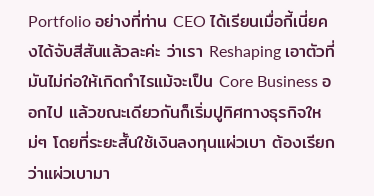Portfolio อย่างที่ท่าน CEO ได้เรียนเมื่อกี้เนี่ยคงได้จับสีสันแล้วละค่ะ ว่าเรา Reshaping เอาตัวที่มันไม่ก่อให้เกิดกำไรแม้จะเป็น Core Business ออกไป แล้วขณะเดียวกันก็เริ่มปูทิศทางธุรกิจใหม่ๆ โดยที่ระยะสั้นใช้เงินลงทุนแผ่วเบา ต้องเรียกว่าแผ่วเบามา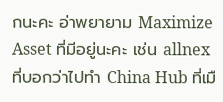กนะคะ อ่าพยายาม Maximize Asset ที่มีอยู่นะคะ เช่น allnex ที่บอกว่าไปทำ China Hub ที่เมื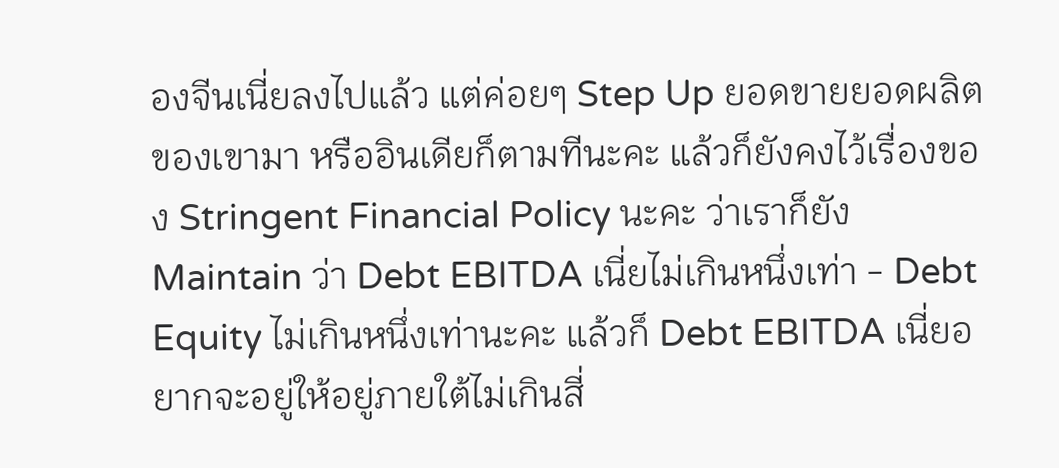องจีนเนี่ยลงไปแล้ว แต่ค่อยๆ Step Up ยอดขายยอดผลิตของเขามา หรืออินเดียก็ตามทีนะคะ แล้วก็ยังคงไว้เรื่องของ Stringent Financial Policy นะคะ ว่าเราก็ยัง Maintain ว่า Debt EBITDA เนี่ยไม่เกินหนึ่งเท่า - Debt Equity ไม่เกินหนึ่งเท่านะคะ แล้วก็ Debt EBITDA เนี่ยอยากจะอยู่ให้อยู่ภายใต้ไม่เกินสี่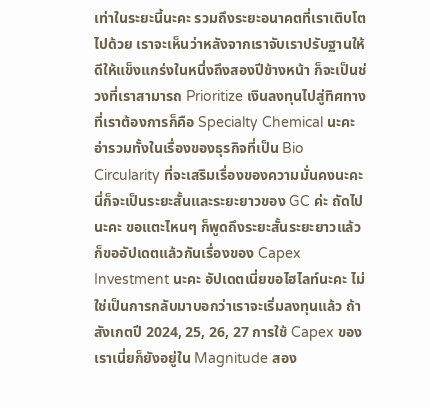เท่าในระยะนี้นะคะ รวมถึงระยะอนาคตที่เราเติบโตไปด้วย เราจะเห็นว่าหลังจากเราจับเราปรับฐานให้ดีให้แข็งแกร่งในหนึ่งถึงสองปีข้างหน้า ก็จะเป็นช่วงที่เราสามารถ Prioritize เงินลงทุนไปสู่ทิศทางที่เราต้องการก็คือ Specialty Chemical นะคะ อ่ารวมทั้งในเรื่องของธุรกิจที่เป็น Bio Circularity ที่จะเสริมเรื่องของความมั่นคงนะคะ นี่ก็จะเป็นระยะสั้นและระยะยาวของ GC ค่ะ ถัดไปนะคะ ขอแตะไหนๆ ก็พูดถึงระยะสั้นระยะยาวแล้ว ก็ขออัปเดตแล้วกันเรื่องของ Capex Investment นะคะ อัปเดตเนี่ยขอไฮไลท์นะคะ ไม่ใช่เป็นการกลับมาบอกว่าเราจะเริ่มลงทุนแล้ว ถ้าสังเกตปี 2024, 25, 26, 27 การใช้ Capex ของเราเนี่ยก็ยังอยู่ใน Magnitude สอง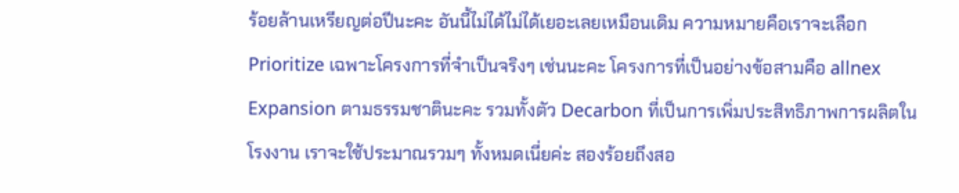ร้อยล้านเหรียญต่อปีนะคะ อันนี้ไม่ได้ไม่ได้เยอะเลยเหมือนเดิม ความหมายคือเราจะเลือก Prioritize เฉพาะโครงการที่จำเป็นจริงๆ เช่นนะคะ โครงการที่เป็นอย่างข้อสามคือ allnex Expansion ตามธรรมชาตินะคะ รวมทั้งตัว Decarbon ที่เป็นการเพิ่มประสิทธิภาพการผลิตในโรงงาน เราจะใช้ประมาณรวมๆ ทั้งหมดเนี่ยค่ะ สองร้อยถึงสอ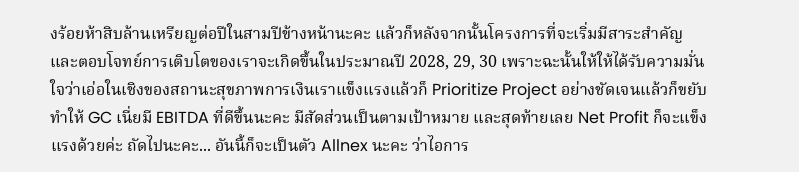งร้อยห้าสิบล้านเหรียญต่อปีในสามปีข้างหน้านะคะ แล้วก็หลังจากนั้นโครงการที่จะเริ่มมีสาระสำคัญและตอบโจทย์การเติบโตของเราจะเกิดขึ้นในประมาณปี 2028, 29, 30 เพราะฉะนั้นให้ให้ได้รับความมั่นใจว่าเอ่อในเชิงของสถานะสุขภาพการเงินเราแข็งแรงแล้วก็ Prioritize Project อย่างชัดเจนแล้วก็ขยับทำให้ GC เนี่ยมี EBITDA ที่ดีขึ้นนะคะ มีสัดส่วนเป็นตามเป้าหมาย และสุดท้ายเลย Net Profit ก็จะแข็งแรงด้วยค่ะ ถัดไปนะคะ... อันนี้ก็จะเป็นตัว Allnex นะคะ ว่าไอการ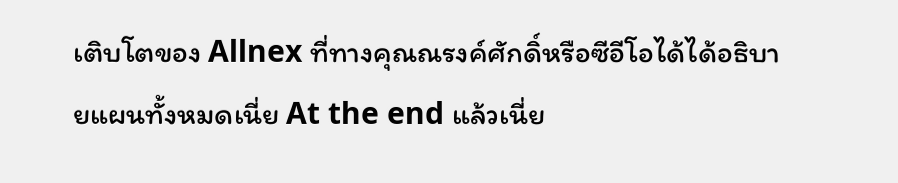เติบโตของ Allnex ที่ทางคุณณรงค์ศักดิ์หรือซีอีโอได้ได้อธิบายแผนทั้งหมดเนี่ย At the end แล้วเนี่ย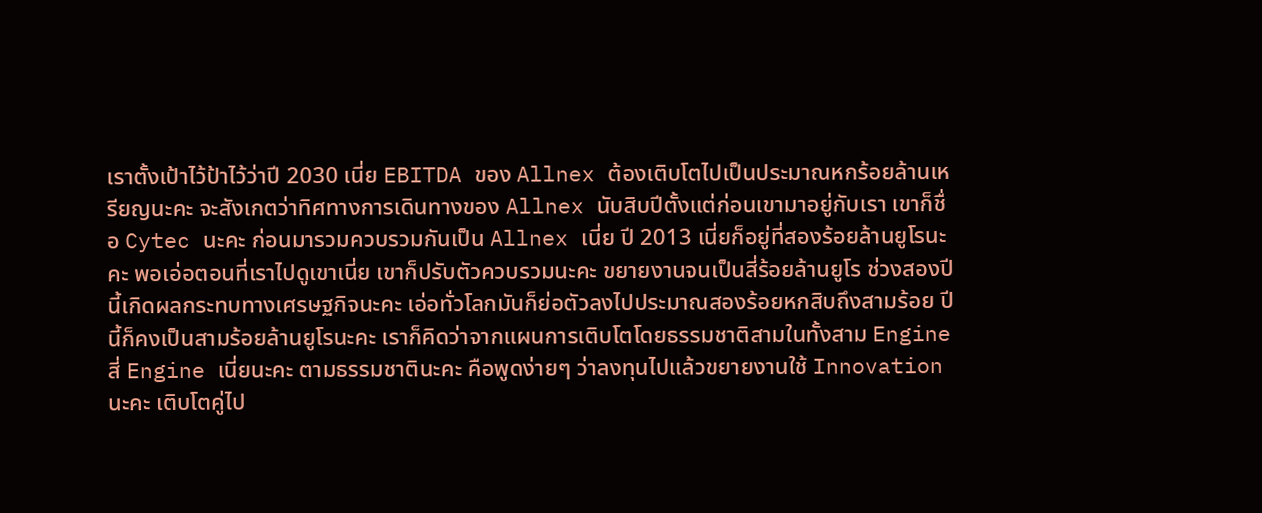เราตั้งเป้าไว้ป้าไว้ว่าปี 2030 เนี่ย EBITDA ของ Allnex ต้องเติบโตไปเป็นประมาณหกร้อยล้านเหรียญนะคะ จะสังเกตว่าทิศทางการเดินทางของ Allnex นับสิบปีตั้งแต่ก่อนเขามาอยู่กับเรา เขาก็ชื่อ Cytec นะคะ ก่อนมารวมควบรวมกันเป็น Allnex เนี่ย ปี 2013 เนี่ยก็อยู่ที่สองร้อยล้านยูโรนะคะ พอเอ่อตอนที่เราไปดูเขาเนี่ย เขาก็ปรับตัวควบรวมนะคะ ขยายงานจนเป็นสี่ร้อยล้านยูโร ช่วงสองปีนี้เกิดผลกระทบทางเศรษฐกิจนะคะ เอ่อทั่วโลกมันก็ย่อตัวลงไปประมาณสองร้อยหกสิบถึงสามร้อย ปีนี้ก็คงเป็นสามร้อยล้านยูโรนะคะ เราก็คิดว่าจากแผนการเติบโตโดยธรรมชาติสามในทั้งสาม Engine สี่ Engine เนี่ยนะคะ ตามธรรมชาตินะคะ คือพูดง่ายๆ ว่าลงทุนไปแล้วขยายงานใช้ Innovation นะคะ เติบโตคู่ไป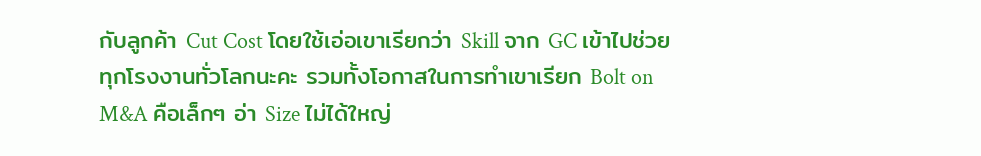กับลูกค้า Cut Cost โดยใช้เอ่อเขาเรียกว่า Skill จาก GC เข้าไปช่วยทุกโรงงานทั่วโลกนะคะ รวมทั้งโอกาสในการทำเขาเรียก Bolt on M&A คือเล็กๆ อ่า Size ไม่ได้ใหญ่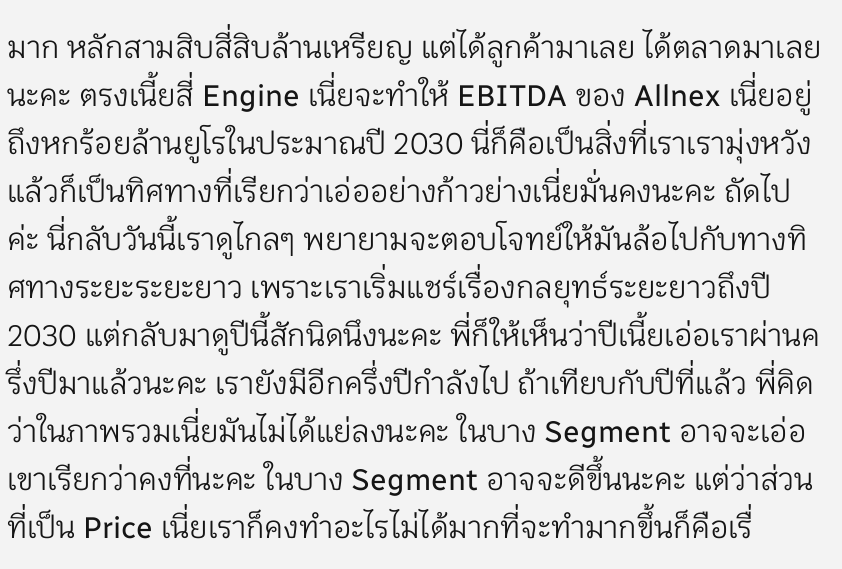มาก หลักสามสิบสี่สิบล้านเหรียญ แต่ได้ลูกค้ามาเลย ได้ตลาดมาเลยนะคะ ตรงเนี้ยสี่ Engine เนี่ยจะทำให้ EBITDA ของ Allnex เนี่ยอยู่ถึงหกร้อยล้านยูโรในประมาณปี 2030 นี่ก็คือเป็นสิ่งที่เราเรามุ่งหวังแล้วก็เป็นทิศทางที่เรียกว่าเอ่ออย่างก้าวย่างเนี่ยมั่นคงนะคะ ถัดไปค่ะ นี่กลับวันนี้เราดูไกลๆ พยายามจะตอบโจทย์ให้มันล้อไปกับทางทิศทางระยะระยะยาว เพราะเราเริ่มแชร์เรื่องกลยุทธ์ระยะยาวถึงปี 2030 แต่กลับมาดูปีนี้สักนิดนึงนะคะ พี่ก็ให้เห็นว่าปีเนี้ยเอ่อเราผ่านครึ่งปีมาแล้วนะคะ เรายังมีอีกครึ่งปีกำลังไป ถ้าเทียบกับปีที่แล้ว พี่คิดว่าในภาพรวมเนี่ยมันไม่ได้แย่ลงนะคะ ในบาง Segment อาจจะเอ่อเขาเรียกว่าคงที่นะคะ ในบาง Segment อาจจะดีขึ้นนะคะ แต่ว่าส่วนที่เป็น Price เนี่ยเราก็คงทำอะไรไม่ได้มากที่จะทำมากขึ้นก็คือเรื่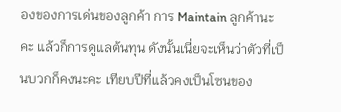องของการเด่นของลูกค้า การ Maintain ลูกค้านะคะ แล้วก็การดูแลต้นทุน ดังนั้นเนี่ยจะเห็นว่าตัวที่เป็นบวกก็คงนะคะ เทียบปีที่แล้วคงเป็นโซนของ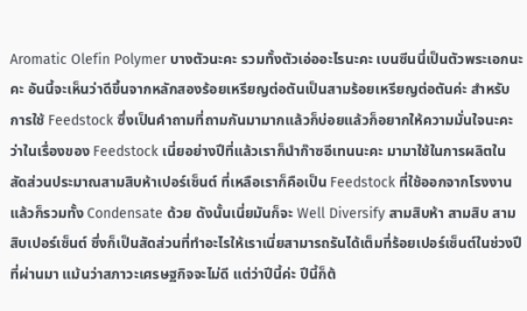Aromatic Olefin Polymer บางตัวนะคะ รวมทั้งตัวเอ่ออะไรนะคะ เบนซีนนี่เป็นตัวพระเอกนะคะ อันนี้จะเห็นว่าดีขึ้นจากหลักสองร้อยเหรียญต่อตันเป็นสามร้อยเหรียญต่อตันค่ะ สำหรับการใช้ Feedstock ซึ่งเป็นคำถามที่ถามกันมามากแล้วก็บ่อยแล้วก็อยากให้ความมั่นใจนะคะ ว่าในเรื่องของ Feedstock เนี่ยอย่างปีที่แล้วเราก็นำก๊าซอีเทนนะคะ มามาใช้ในการผลิตในสัดส่วนประมาณสามสิบห้าเปอร์เซ็นต์ ที่เหลือเราก็คือเป็น Feedstock ที่ใช้ออกจากโรงงานแล้วก็รวมทั้ง Condensate ด้วย ดังนั้นเนี่ยมันก็จะ Well Diversify สามสิบห้า สามสิบ สามสิบเปอร์เซ็นต์ ซึ่งก็เป็นสัดส่วนที่ทำอะไรให้เราเนี่ยสามารถรันได้เต็มที่ร้อยเปอร์เซ็นต์ในช่วงปีที่ผ่านมา แม้นว่าสภาวะเศรษฐกิจจะไม่ดี แต่ว่าปีนี้ค่ะ ปีนี้ก็ต้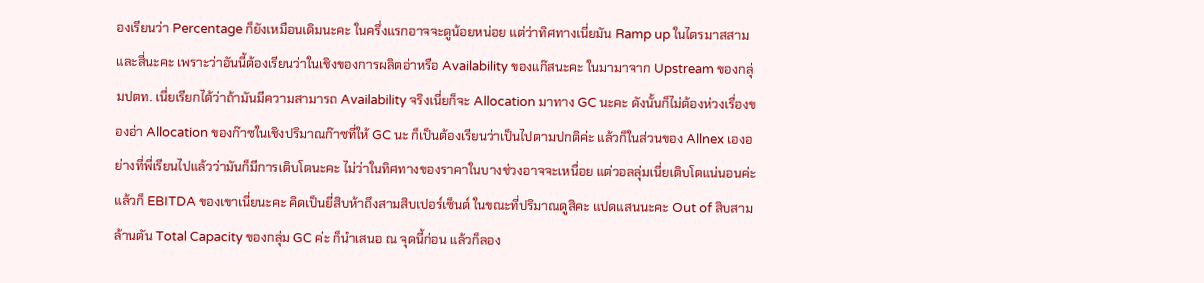องเรียนว่า Percentage ก็ยังเหมือนเดิมนะคะ ในครึ่งแรกอาจจะดูน้อยหน่อย แต่ว่าทิศทางเนี่ยมัน Ramp up ในไตรมาสสามและสี่นะคะ เพราะว่าอันนี้ต้องเรียนว่าในเชิงของการผลิตอ่าหรือ Availability ของแก๊สนะคะ ในมามาจาก Upstream ของกลุ่มปตท. เนี่ยเรียกได้ว่าถ้ามันมีความสามารถ Availability จริงเนี่ยก็จะ Allocation มาทาง GC นะคะ ดังนั้นก็ไม่ต้องห่วงเรื่องของอ่า Allocation ของก๊าซในเชิงปริมาณก๊าซที่ให้ GC นะ ก็เป็นต้องเรียนว่าเป็นไปตามปกติค่ะ แล้วก็ในส่วนของ Allnex เองอย่างที่พี่เรียนไปแล้วว่ามันก็มีการเติบโตนะคะ ไม่ว่าในทิศทางของราคาในบางช่วงอาจจะเหนื่อย แต่วอลลุ่มเนี่ยเติบโตแน่นอนค่ะ แล้วก็ EBITDA ของเขาเนี่ยนะคะ คิดเป็นยี่สิบห้าถึงสามสิบเปอร์เซ็นต์ ในขณะที่ปริมาณดูสิคะ แปดแสนนะคะ Out of สิบสามล้านตัน Total Capacity ของกลุ่ม GC ค่ะ ก็นำเสนอ ณ จุดนี้ก่อน แล้วก็ลอง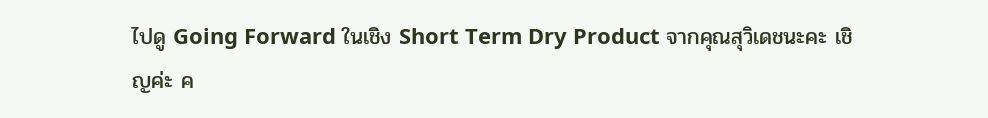ไปดู Going Forward ในเชิง Short Term Dry Product จากคุณสุวิเดชนะคะ เชิญค่ะ ค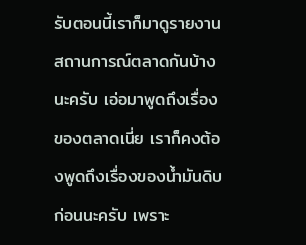รับตอนนี้เราก็มาดูรายงานสถานการณ์ตลาดกันบ้างนะครับ เอ่อมาพูดถึงเรื่องของตลาดเนี่ย เราก็คงต้องพูดถึงเรื่องของน้ำมันดิบก่อนนะครับ เพราะ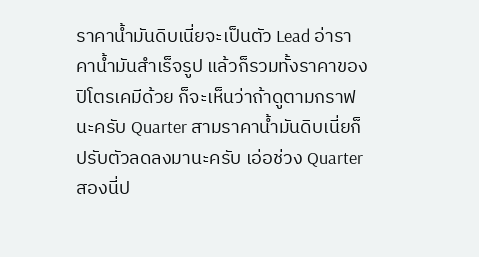ราคาน้ำมันดิบเนี่ยจะเป็นตัว Lead อ่าราคาน้ำมันสำเร็จรูป แล้วก็รวมทั้งราคาของปิโตรเคมีด้วย ก็จะเห็นว่าถ้าดูตามกราฟนะครับ Quarter สามราคาน้ำมันดิบเนี่ยก็ปรับตัวลดลงมานะครับ เอ่อช่วง Quarter สองนี่ป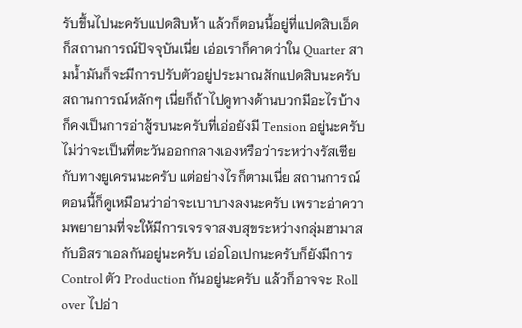รับขึ้นไปนะครับแปดสิบห้า แล้วก็ตอนนี้อยู่ที่แปดสิบเอ็ด ก็สถานการณ์ปัจจุบันเนี่ย เอ่อเราก็คาดว่าใน Quarter สามน้ำมันก็จะมีการปรับตัวอยู่ประมาณสักแปดสิบนะครับ สถานการณ์หลักๆ เนี่ยก็ถ้าไปดูทางด้านบวกมีอะไรบ้าง ก็คงเป็นการอ่าสู้รบนะครับที่เอ่อยังมี Tension อยู่นะครับ ไม่ว่าจะเป็นที่ตะวันออกกลางเองหรือว่าระหว่างรัสเซียกับทางยูเครนนะครับ แต่อย่างไรก็ตามเนี่ย สถานการณ์ตอนนี้ก็ดูเหมือนว่าอ่าจะเบาบางลงนะครับ เพราะอ่าความพยายามที่จะให้มีการเจรจาสงบสุขระหว่างกลุ่มฮามาสกับอิสราเอลกันอยู่นะครับ เอ่อโอเปกนะครับก็ยังมีการ Control ตัว Production กันอยู่นะครับ แล้วก็อาจจะ Roll over ไปอ่า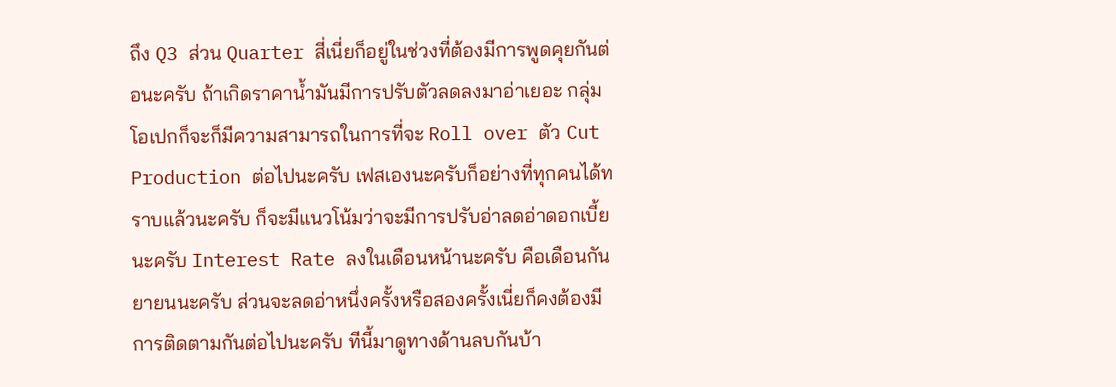ถึง Q3 ส่วน Quarter สี่เนี่ยก็อยู่ในช่วงที่ต้องมีการพูดคุยกันต่อนะครับ ถ้าเกิดราคาน้ำมันมีการปรับตัวลดลงมาอ่าเยอะ กลุ่มโอเปกก็จะก็มีความสามารถในการที่จะ Roll over ตัว Cut Production ต่อไปนะครับ เฟสเองนะครับก็อย่างที่ทุกคนได้ทราบแล้วนะครับ ก็จะมีแนวโน้มว่าจะมีการปรับอ่าลดอ่าดอกเบี้ยนะครับ Interest Rate ลงในเดือนหน้านะครับ คือเดือนกันยายนนะครับ ส่วนจะลดอ่าหนึ่งครั้งหรือสองครั้งเนี่ยก็คงต้องมีการติดตามกันต่อไปนะครับ ทีนี้มาดูทางด้านลบกันบ้า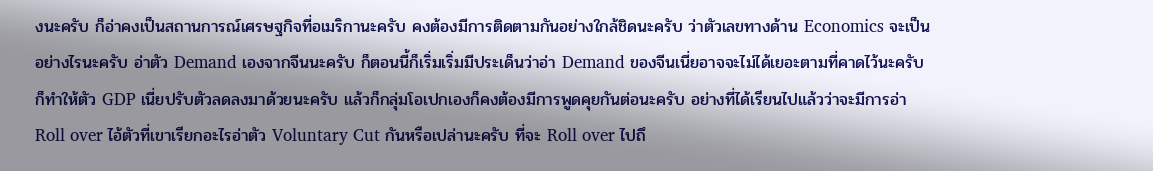งนะครับ ก็อ่าคงเป็นสถานการณ์เศรษฐกิจที่อเมริกานะครับ คงต้องมีการติดตามกันอย่างใกล้ชิดนะครับ ว่าตัวเลขทางด้าน Economics จะเป็นอย่างไรนะครับ อ่าตัว Demand เองจากจีนนะครับ ก็ตอนนี้ก็เริ่มเริ่มมีประเด็นว่าอ่า Demand ของจีนเนี่ยอาจจะไม่ได้เยอะตามที่คาดไว้นะครับ ก็ทำให้ตัว GDP เนี่ยปรับตัวลดลงมาด้วยนะครับ แล้วก็กลุ่มโอเปกเองก็คงต้องมีการพูดคุยกันต่อนะครับ อย่างที่ได้เรียนไปแล้วว่าจะมีการอ่า Roll over ไอ้ตัวที่เขาเรียกอะไรอ่าตัว Voluntary Cut กันหรือเปล่านะครับ ที่จะ Roll over ไปถึ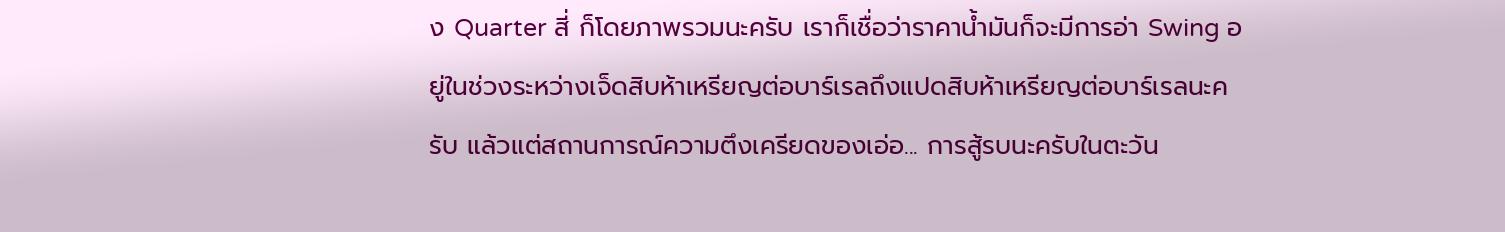ง Quarter สี่ ก็โดยภาพรวมนะครับ เราก็เชื่อว่าราคาน้ำมันก็จะมีการอ่า Swing อยู่ในช่วงระหว่างเจ็ดสิบห้าเหรียญต่อบาร์เรลถึงแปดสิบห้าเหรียญต่อบาร์เรลนะครับ แล้วแต่สถานการณ์ความตึงเครียดของเอ่อ... การสู้รบนะครับในตะวัน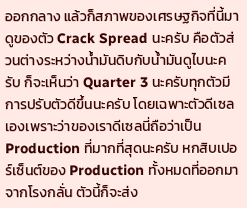ออกกลาง แล้วก็สภาพของเศรษฐกิจที่นี้มาดูของตัว Crack Spread นะครับ คือตัวส่วนต่างระหว่างน้ำมันดิบกับน้ำมันดูไบนะครับ ก็จะเห็นว่า Quarter 3 นะครับทุกตัวมีการปรับตัวดีขึ้นนะครับ โดยเฉพาะตัวดีเซลเองเพราะว่าของเราดีเซลนี่ถือว่าเป็น Production ที่มากที่สุดนะครับ หกสิบเปอร์เซ็นต์ของ Production ทั้งหมดที่ออกมาจากโรงกลั่น ตัวนี้ก็จะส่ง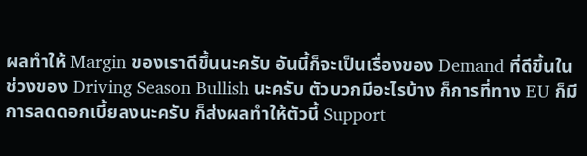ผลทำให้ Margin ของเราดีขึ้นนะครับ อันนี้ก็จะเป็นเรื่องของ Demand ที่ดีขึ้นในช่วงของ Driving Season Bullish นะครับ ตัวบวกมีอะไรบ้าง ก็การที่ทาง EU ก็มีการลดดอกเบี้ยลงนะครับ ก็ส่งผลทำให้ตัวนี้ Support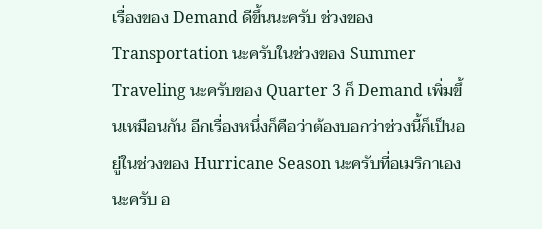เรื่องของ Demand ดีขึ้นนะครับ ช่วงของ Transportation นะครับในช่วงของ Summer Traveling นะครับของ Quarter 3 ก็ Demand เพิ่มขึ้นเหมือนกัน อีกเรื่องหนึ่งก็คือว่าต้องบอกว่าช่วงนี้ก็เป็นอยู่ในช่วงของ Hurricane Season นะครับที่อเมริกาเองนะครับ อ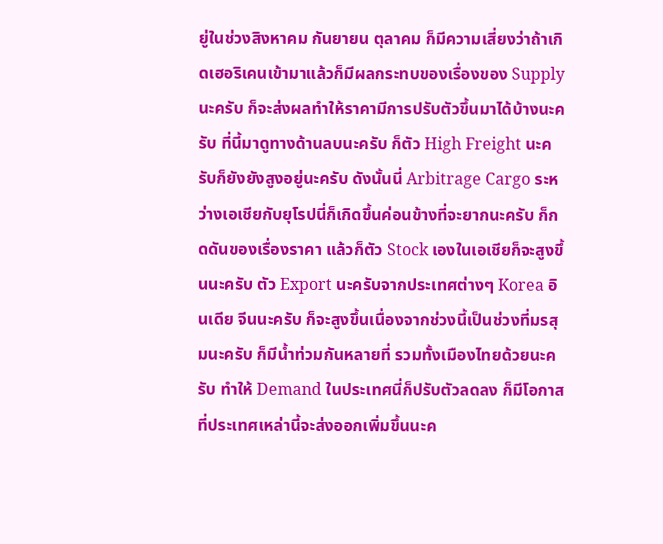ยู่ในช่วงสิงหาคม กันยายน ตุลาคม ก็มีความเสี่ยงว่าถ้าเกิดเฮอริเคนเข้ามาแล้วก็มีผลกระทบของเรื่องของ Supply นะครับ ก็จะส่งผลทำให้ราคามีการปรับตัวขึ้นมาได้บ้างนะครับ ที่นี้มาดูทางด้านลบนะครับ ก็ตัว High Freight นะครับก็ยังยังสูงอยู่นะครับ ดังนั้นนี่ Arbitrage Cargo ระหว่างเอเชียกับยุโรปนี่ก็เกิดขึ้นค่อนข้างที่จะยากนะครับ ก็กดดันของเรื่องราคา แล้วก็ตัว Stock เองในเอเชียก็จะสูงขึ้นนะครับ ตัว Export นะครับจากประเทศต่างๆ Korea อินเดีย จีนนะครับ ก็จะสูงขึ้นเนื่องจากช่วงนี้เป็นช่วงที่มรสุมนะครับ ก็มีน้ำท่วมกันหลายที่ รวมทั้งเมืองไทยด้วยนะครับ ทำให้ Demand ในประเทศนี่ก็ปรับตัวลดลง ก็มีโอกาสที่ประเทศเหล่านี้จะส่งออกเพิ่มขึ้นนะค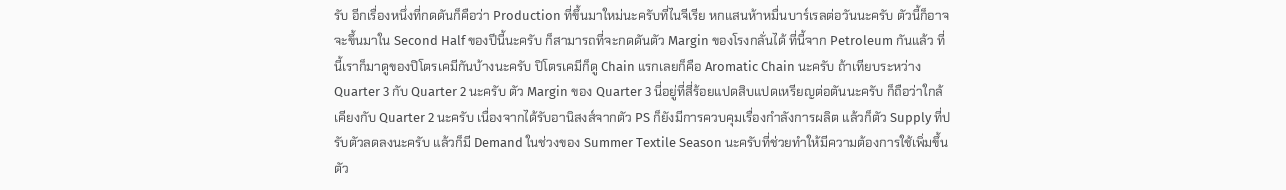รับ อีกเรื่องหนึ่งที่กดดันก็คือว่า Production ที่ขึ้นมาใหม่นะครับที่ไนจีเรีย หกแสนห้าหมื่นบาร์เรลต่อวันนะครับ ตัวนี้ก็อาจจะขึ้นมาใน Second Half ของปีนี้นะครับ ก็สามารถที่จะกดดันตัว Margin ของโรงกลั่นได้ ที่นี้จาก Petroleum กันแล้ว ที่นี้เราก็มาดูของปิโตรเคมีกันบ้างนะครับ ปิโตรเคมีก็ดู Chain แรกเลยก็คือ Aromatic Chain นะครับ ถ้าเทียบระหว่าง Quarter 3 กับ Quarter 2 นะครับ ตัว Margin ของ Quarter 3 นี่อยู่ที่สี่ร้อยแปดสิบแปดเหรียญต่อตันนะครับ ก็ถือว่าใกล้เคียงกับ Quarter 2 นะครับ เนื่องจากได้รับอานิสงส์จากตัว PS ก็ยังมีการควบคุมเรื่องกำลังการผลิต แล้วก็ตัว Supply ที่ปรับตัวลดลงนะครับ แล้วก็มี Demand ในช่วงของ Summer Textile Season นะครับที่ช่วยทำให้มีความต้องการใช้เพิ่มขึ้น ตัว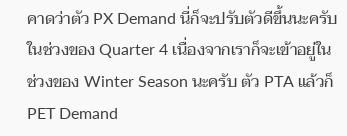คาดว่าตัว PX Demand นี่ก็จะปรับตัวดีขึ้นนะครับในช่วงของ Quarter 4 เนื่องจากเราก็จะเข้าอยู่ในช่วงของ Winter Season นะครับ ตัว PTA แล้วก็ PET Demand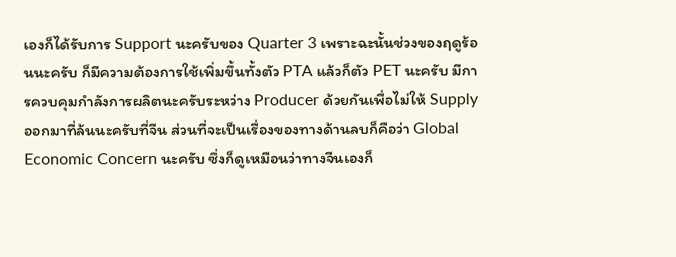เองก็ได้รับการ Support นะครับของ Quarter 3 เพราะฉะนั้นช่วงของฤดูร้อนนะครับ ก็มีความต้องการใช้เพิ่มขึ้นทั้งตัว PTA แล้วก็ตัว PET นะครับ มีการควบคุมกำลังการผลิตนะครับระหว่าง Producer ด้วยกันเพื่อไม่ให้ Supply ออกมาที่ล้นนะครับที่จีน ส่วนที่จะเป็นเรื่องของทางด้านลบก็คือว่า Global Economic Concern นะครับ ซึ่งก็ดูเหมือนว่าทางจีนเองก็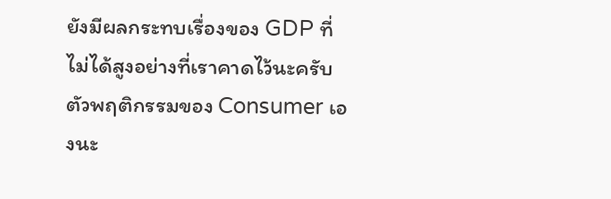ยังมีผลกระทบเรื่องของ GDP ที่ไม่ได้สูงอย่างที่เราคาดไว้นะครับ ตัวพฤติกรรมของ Consumer เองนะ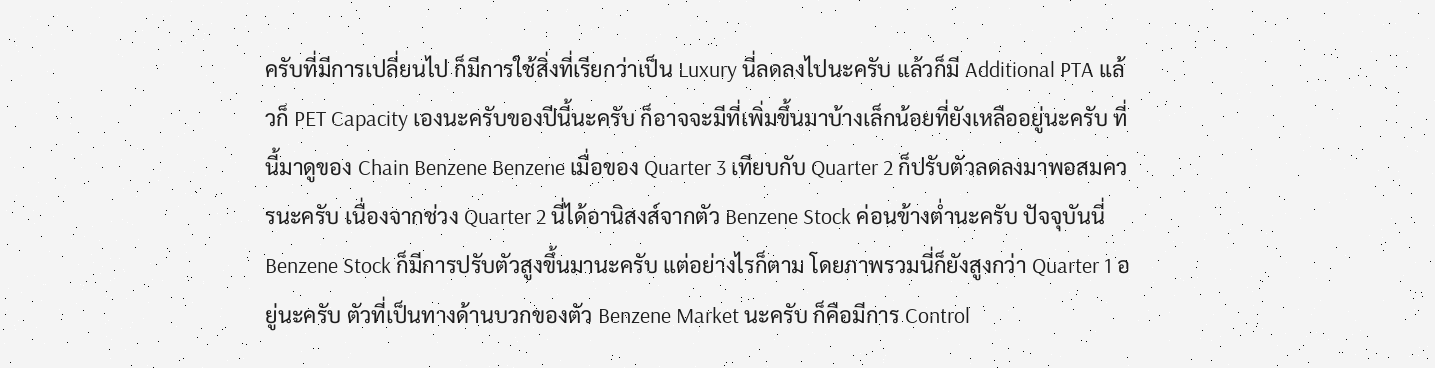ครับที่มีการเปลี่ยนไป ก็มีการใช้สิ่งที่เรียกว่าเป็น Luxury นี่ลดลงไปนะครับ แล้วก็มี Additional PTA แล้วก็ PET Capacity เองนะครับของปีนี้นะครับ ก็อาจจะมีที่เพิ่มขึ้นมาบ้างเล็กน้อยที่ยังเหลืออยู่นะครับ ที่นี้มาดูของ Chain Benzene Benzene เมื่อของ Quarter 3 เทียบกับ Quarter 2 ก็ปรับตัวลดลงมาพอสมควรนะครับ เนื่องจากช่วง Quarter 2 นี่ได้อานิสงส์จากตัว Benzene Stock ค่อนข้างต่ำนะครับ ปัจจุบันนี่ Benzene Stock ก็มีการปรับตัวสูงขึ้นมานะครับ แต่อย่างไรก็ตาม โดยภาพรวมนี่ก็ยังสูงกว่า Quarter 1 อยู่นะครับ ตัวที่เป็นทางด้านบวกของตัว Benzene Market นะครับ ก็คือมีการ Control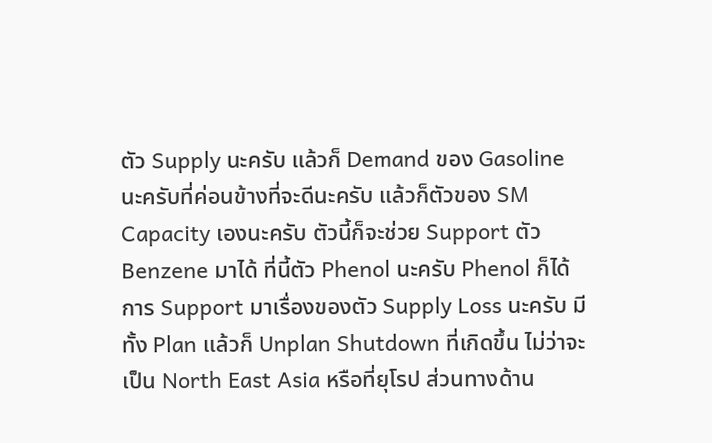ตัว Supply นะครับ แล้วก็ Demand ของ Gasoline นะครับที่ค่อนข้างที่จะดีนะครับ แล้วก็ตัวของ SM Capacity เองนะครับ ตัวนี้ก็จะช่วย Support ตัว Benzene มาได้ ที่นี้ตัว Phenol นะครับ Phenol ก็ได้การ Support มาเรื่องของตัว Supply Loss นะครับ มีทั้ง Plan แล้วก็ Unplan Shutdown ที่เกิดขึ้น ไม่ว่าจะเป็น North East Asia หรือที่ยุโรป ส่วนทางด้าน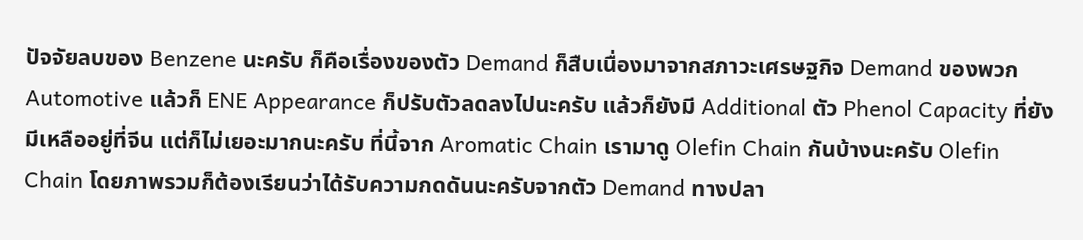ปัจจัยลบของ Benzene นะครับ ก็คือเรื่องของตัว Demand ก็สืบเนื่องมาจากสภาวะเศรษฐกิจ Demand ของพวก Automotive แล้วก็ ENE Appearance ก็ปรับตัวลดลงไปนะครับ แล้วก็ยังมี Additional ตัว Phenol Capacity ที่ยังมีเหลืออยู่ที่จีน แต่ก็ไม่เยอะมากนะครับ ที่นี้จาก Aromatic Chain เรามาดู Olefin Chain กันบ้างนะครับ Olefin Chain โดยภาพรวมก็ต้องเรียนว่าได้รับความกดดันนะครับจากตัว Demand ทางปลา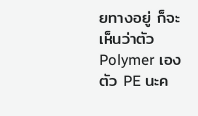ยทางอยู่ ก็จะเห็นว่าตัว Polymer เองตัว PE นะค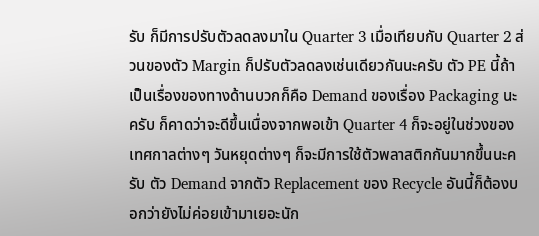รับ ก็มีการปรับตัวลดลงมาใน Quarter 3 เมื่อเทียบกับ Quarter 2 ส่วนของตัว Margin ก็ปรับตัวลดลงเช่นเดียวกันนะครับ ตัว PE นี้ถ้าเป็นเรื่องของทางด้านบวกก็คือ Demand ของเรื่อง Packaging นะครับ ก็คาดว่าจะดีขึ้นเนื่องจากพอเข้า Quarter 4 ก็จะอยู่ในช่วงของเทศกาลต่างๆ วันหยุดต่างๆ ก็จะมีการใช้ตัวพลาสติกกันมากขึ้นนะครับ ตัว Demand จากตัว Replacement ของ Recycle อันนี้ก็ต้องบอกว่ายังไม่ค่อยเข้ามาเยอะนัก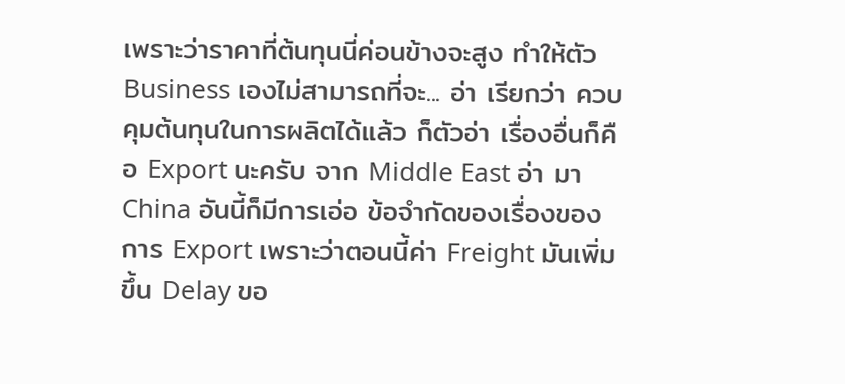เพราะว่าราคาที่ต้นทุนนี่ค่อนข้างจะสูง ทำให้ตัว Business เองไม่สามารถที่จะ... อ่า เรียกว่า ควบคุมต้นทุนในการผลิตได้แล้ว ก็ตัวอ่า เรื่องอื่นก็คือ Export นะครับ จาก Middle East อ่า มา China อันนี้ก็มีการเอ่อ ข้อจำกัดของเรื่องของการ Export เพราะว่าตอนนี้ค่า Freight มันเพิ่มขึ้น Delay ขอ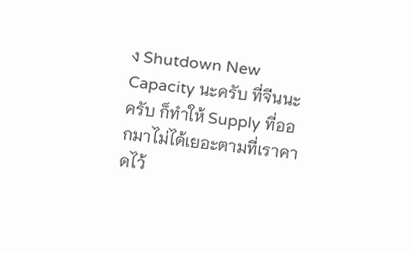ง Shutdown New Capacity นะครับ ที่จีนนะครับ ก็ทำให้ Supply ที่ออกมาไม่ได้เยอะตามที่เราคาดไว้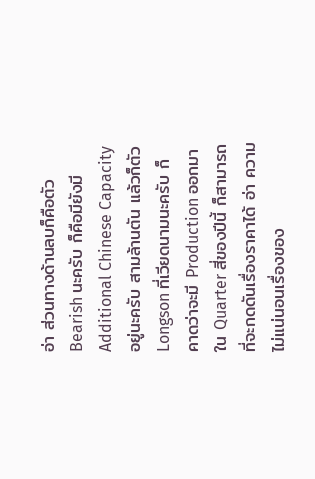อ่า ส่วนทางด้านลบก็คือตัว Bearish นะครับ ก็คือมียังมี Additional Chinese Capacity อยู่นะครับ สามล้านตัน แล้วก็ตัว Longson ที่เวียดนามนะครับ ก็คาดว่าจะมี Production ออกมาใน Quarter สี่ของปีนี้ ก็สามารถที่จะกดดันเรื่องราคาได้ อ่า ความไม่แน่นอนเรื่องของ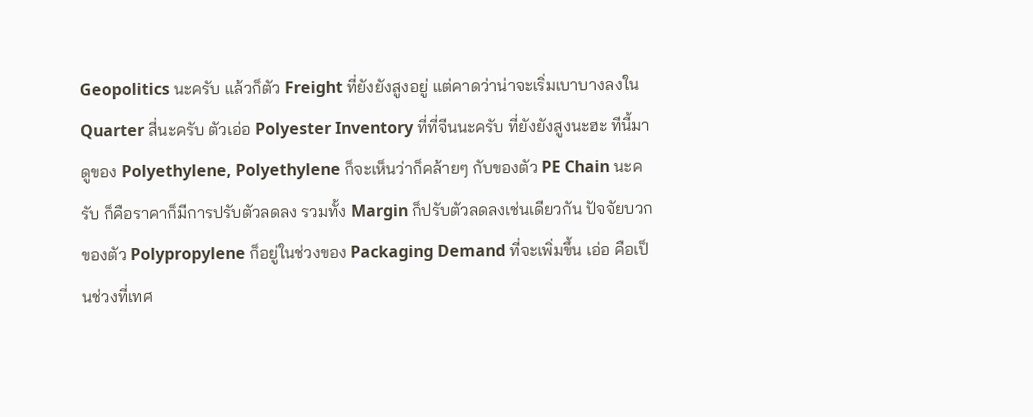Geopolitics นะครับ แล้วก็ตัว Freight ที่ยังยังสูงอยู่ แต่คาดว่าน่าจะเริ่มเบาบางลงใน Quarter สี่นะครับ ตัวเอ่อ Polyester Inventory ที่ที่จีนนะครับ ที่ยังยังสูงนะฮะ ทีนี้มาดูของ Polyethylene, Polyethylene ก็จะเห็นว่าก็คล้ายๆ กับของตัว PE Chain นะครับ ก็คือราคาก็มีการปรับตัวลดลง รวมทั้ง Margin ก็ปรับตัวลดลงเช่นเดียวกัน ปัจจัยบวกของตัว Polypropylene ก็อยู่ในช่วงของ Packaging Demand ที่จะเพิ่มขึ้น เอ่อ คือเป็นช่วงที่เทศ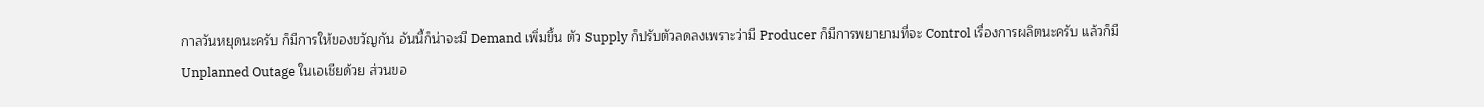กาลวันหยุดนะครับ ก็มีการให้ของขวัญกัน อันนี้ก็น่าจะมี Demand เพิ่มขึ้น ตัว Supply ก็ปรับตัวลดลงเพราะว่ามี Producer ก็มีการพยายามที่จะ Control เรื่องการผลิตนะครับ แล้วก็มี Unplanned Outage ในเอเชียด้วย ส่วนขอ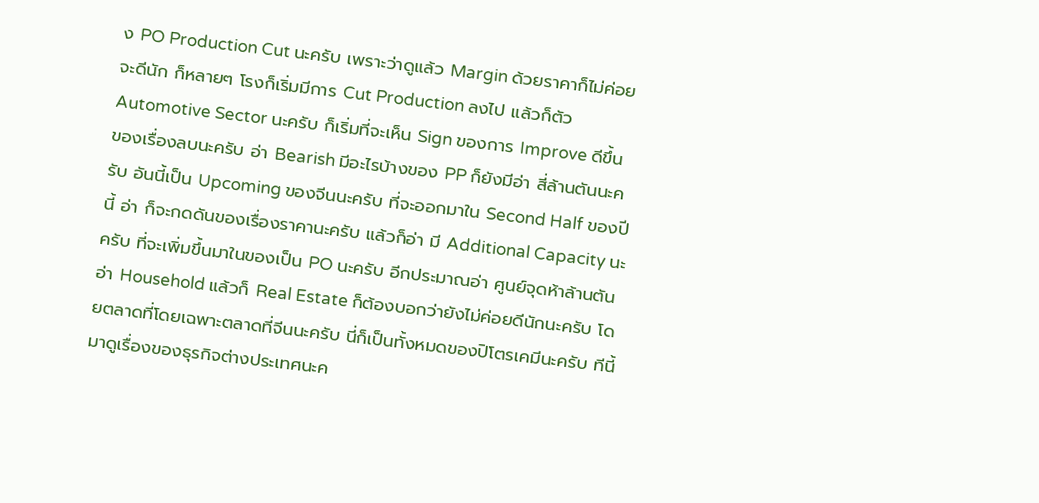ง PO Production Cut นะครับ เพราะว่าดูแล้ว Margin ด้วยราคาก็ไม่ค่อยจะดีนัก ก็หลายๆ โรงก็เริ่มมีการ Cut Production ลงไป แล้วก็ตัว Automotive Sector นะครับ ก็เริ่มที่จะเห็น Sign ของการ Improve ดีขึ้น ของเรื่องลบนะครับ อ่า Bearish มีอะไรบ้างของ PP ก็ยังมีอ่า สี่ล้านตันนะครับ อันนี้เป็น Upcoming ของจีนนะครับ ที่จะออกมาใน Second Half ของปีนี้ อ่า ก็จะกดดันของเรื่องราคานะครับ แล้วก็อ่า มี Additional Capacity นะครับ ที่จะเพิ่มขึ้นมาในของเป็น PO นะครับ อีกประมาณอ่า ศูนย์จุดห้าล้านตัน อ่า Household แล้วก็ Real Estate ก็ต้องบอกว่ายังไม่ค่อยดีนักนะครับ โดยตลาดที่โดยเฉพาะตลาดที่จีนนะครับ นี่ก็เป็นทั้งหมดของปิโตรเคมีนะครับ ทีนี้มาดูเรื่องของธุรกิจต่างประเทศนะค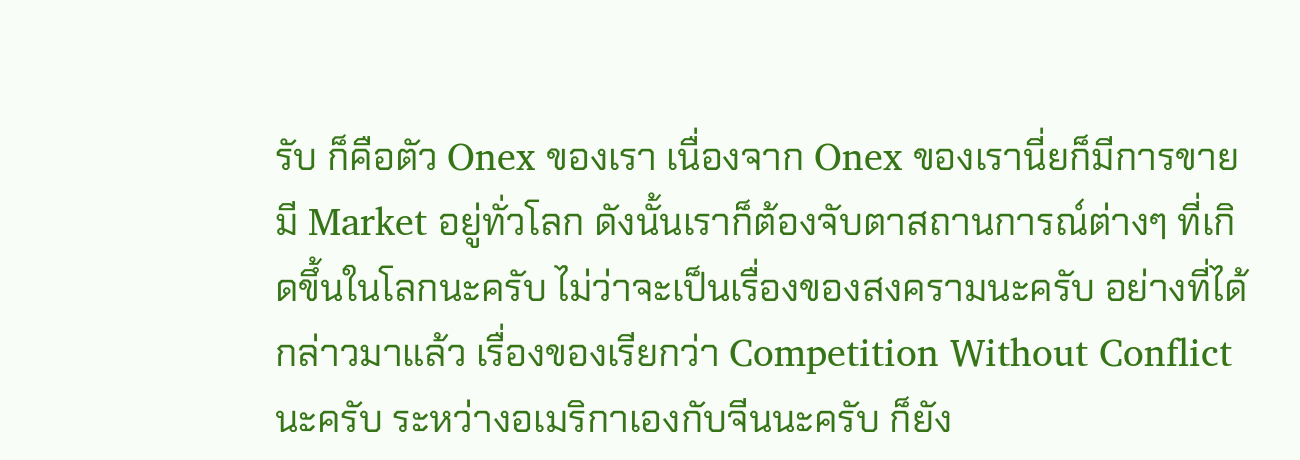รับ ก็คือตัว Onex ของเรา เนื่องจาก Onex ของเรานี่ยก็มีการขาย มี Market อยู่ทั่วโลก ดังนั้นเราก็ต้องจับตาสถานการณ์ต่างๆ ที่เกิดขึ้นในโลกนะครับ ไม่ว่าจะเป็นเรื่องของสงครามนะครับ อย่างที่ได้กล่าวมาแล้ว เรื่องของเรียกว่า Competition Without Conflict นะครับ ระหว่างอเมริกาเองกับจีนนะครับ ก็ยัง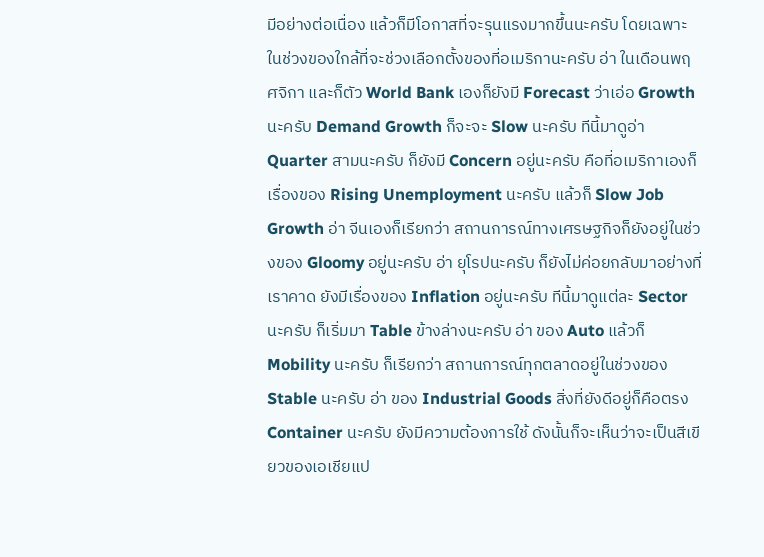มีอย่างต่อเนื่อง แล้วก็มีโอกาสที่จะรุนแรงมากขึ้นนะครับ โดยเฉพาะในช่วงของใกล้ที่จะช่วงเลือกตั้งของที่อเมริกานะครับ อ่า ในเดือนพฤศจิกา และก็ตัว World Bank เองก็ยังมี Forecast ว่าเอ่อ Growth นะครับ Demand Growth ก็จะจะ Slow นะครับ ทีนี้มาดูอ่า Quarter สามนะครับ ก็ยังมี Concern อยู่นะครับ คือที่อเมริกาเองก็เรื่องของ Rising Unemployment นะครับ แล้วก็ Slow Job Growth อ่า จีนเองก็เรียกว่า สถานการณ์ทางเศรษฐกิจก็ยังอยู่ในช่วงของ Gloomy อยู่นะครับ อ่า ยุโรปนะครับ ก็ยังไม่ค่อยกลับมาอย่างที่เราคาด ยังมีเรื่องของ Inflation อยู่นะครับ ทีนี้มาดูแต่ละ Sector นะครับ ก็เริ่มมา Table ข้างล่างนะครับ อ่า ของ Auto แล้วก็ Mobility นะครับ ก็เรียกว่า สถานการณ์ทุกตลาดอยู่ในช่วงของ Stable นะครับ อ่า ของ Industrial Goods สิ่งที่ยังดีอยู่ก็คือตรง Container นะครับ ยังมีความต้องการใช้ ดังนั้นก็จะเห็นว่าจะเป็นสีเขียวของเอเชียแป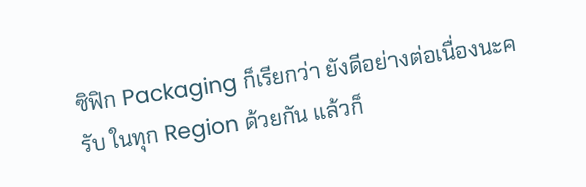ซิฟิก Packaging ก็เรียกว่า ยังดีอย่างต่อเนื่องนะครับ ในทุก Region ด้วยกัน แล้วก็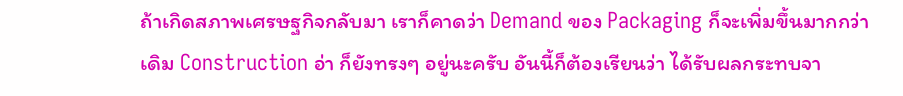ถ้าเกิดสภาพเศรษฐกิจกลับมา เราก็คาดว่า Demand ของ Packaging ก็จะเพิ่มขึ้นมากกว่าเดิม Construction อ่า ก็ยังทรงๆ อยู่นะครับ อันนี้ก็ต้องเรียนว่า ได้รับผลกระทบจา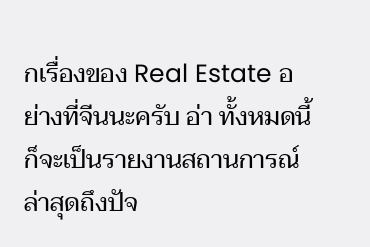กเรื่องของ Real Estate อย่างที่จีนนะครับ อ่า ทั้งหมดนี้ก็จะเป็นรายงานสถานการณ์ล่าสุดถึงปัจ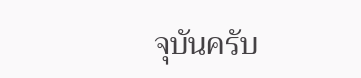จุบันครับ